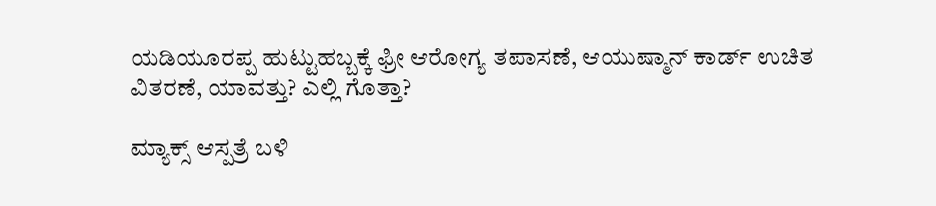ಯಡಿಯೂರಪ್ಪ ಹುಟ್ಟುಹಬ್ಬಕ್ಕೆ ಫ್ರೀ ಆರೋಗ್ಯ ತಪಾಸಣೆ, ಆಯುಷ್ಮಾನ್ ಕಾರ್ಡ್ ಉಚಿತ ವಿತರಣೆ, ಯಾವತ್ತು? ಎಲ್ಲಿ ಗೊತ್ತಾ?

ಮ್ಯಾಕ್ಸ್ ಆಸ್ಪತ್ರೆ ಬಳಿ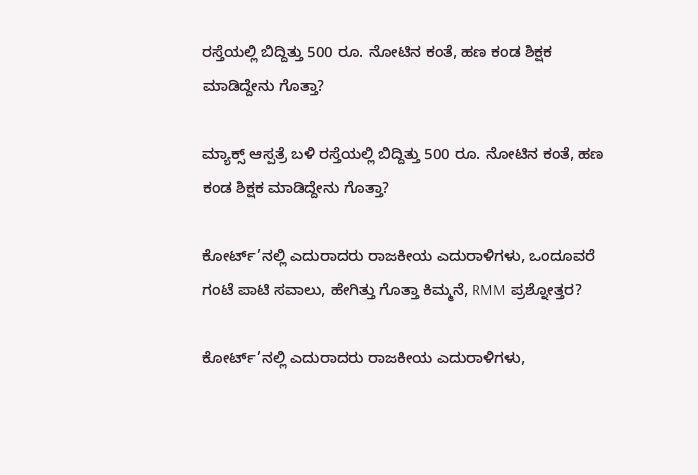ರಸ್ತೆಯಲ್ಲಿ ಬಿದ್ದಿತ್ತು 500 ರೂ. ನೋಟಿನ ಕಂತೆ, ಹಣ ಕಂಡ ಶಿಕ್ಷಕ ಮಾಡಿದ್ದೇನು ಗೊತ್ತಾ?

ಮ್ಯಾಕ್ಸ್ ಆಸ್ಪತ್ರೆ ಬಳಿ ರಸ್ತೆಯಲ್ಲಿ ಬಿದ್ದಿತ್ತು 500 ರೂ. ನೋಟಿನ ಕಂತೆ, ಹಣ ಕಂಡ ಶಿಕ್ಷಕ ಮಾಡಿದ್ದೇನು ಗೊತ್ತಾ?

ಕೋರ್ಟ್’ನಲ್ಲಿ ಎದುರಾದರು ರಾಜಕೀಯ ಎದುರಾಳಿಗಳು, ಒಂದೂವರೆ ಗಂಟೆ ಪಾಟಿ ಸವಾಲು, ಹೇಗಿತ್ತು ಗೊತ್ತಾ ಕಿಮ್ಮನೆ, RMM ಪ್ರಶ್ನೋತ್ತರ?

ಕೋರ್ಟ್’ನಲ್ಲಿ ಎದುರಾದರು ರಾಜಕೀಯ ಎದುರಾಳಿಗಳು,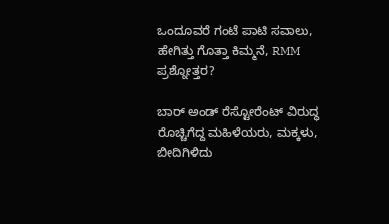ಒಂದೂವರೆ ಗಂಟೆ ಪಾಟಿ ಸವಾಲು, ಹೇಗಿತ್ತು ಗೊತ್ತಾ ಕಿಮ್ಮನೆ, RMM ಪ್ರಶ್ನೋತ್ತರ?

ಬಾರ್ ಅಂಡ್ ರೆಸ್ಟೋರೆಂಟ್ ವಿರುದ್ಧ ರೊಚ್ಚಿಗೆದ್ದ ಮಹಿಳೆಯರು, ಮಕ್ಕಳು, ಬೀದಿಗಿಳಿದು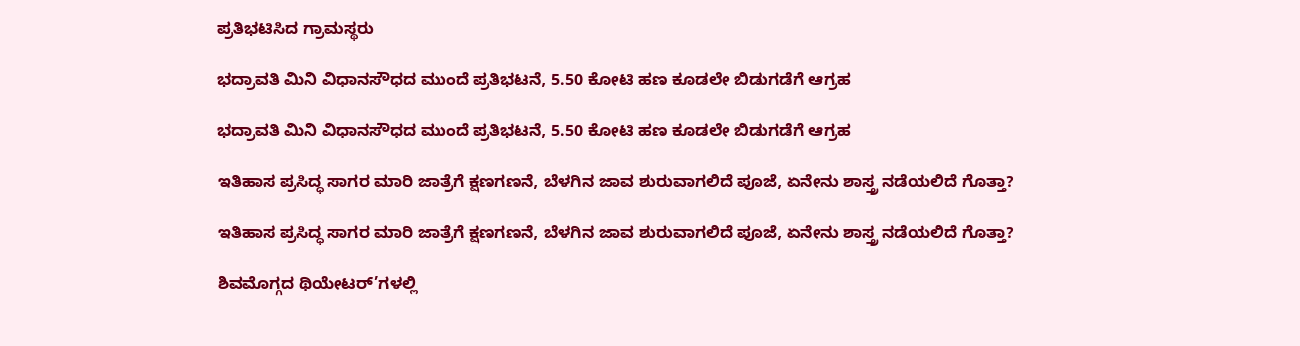ಪ್ರತಿಭಟಿಸಿದ ಗ್ರಾಮಸ್ಥರು

ಭದ್ರಾವತಿ ಮಿನಿ ವಿಧಾನಸೌಧದ ಮುಂದೆ ಪ್ರತಿಭಟನೆ, 5.50 ಕೋಟಿ ಹಣ ಕೂಡಲೇ ಬಿಡುಗಡೆಗೆ ಆಗ್ರಹ

ಭದ್ರಾವತಿ ಮಿನಿ ವಿಧಾನಸೌಧದ ಮುಂದೆ ಪ್ರತಿಭಟನೆ, 5.50 ಕೋಟಿ ಹಣ ಕೂಡಲೇ ಬಿಡುಗಡೆಗೆ ಆಗ್ರಹ

ಇತಿಹಾಸ ಪ್ರಸಿದ್ಧ ಸಾಗರ ಮಾರಿ ಜಾತ್ರೆಗೆ ಕ್ಷಣಗಣನೆ, ಬೆಳಗಿನ ಜಾವ ಶುರುವಾಗಲಿದೆ ಪೂಜೆ, ಏನೇನು ಶಾಸ್ತ್ರ ನಡೆಯಲಿದೆ ಗೊತ್ತಾ?

ಇತಿಹಾಸ ಪ್ರಸಿದ್ಧ ಸಾಗರ ಮಾರಿ ಜಾತ್ರೆಗೆ ಕ್ಷಣಗಣನೆ, ಬೆಳಗಿನ ಜಾವ ಶುರುವಾಗಲಿದೆ ಪೂಜೆ, ಏನೇನು ಶಾಸ್ತ್ರ ನಡೆಯಲಿದೆ ಗೊತ್ತಾ?

ಶಿವಮೊಗ್ಗದ ಥಿಯೇಟರ್’ಗಳಲ್ಲಿ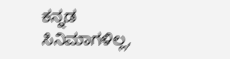ಕನ್ನಡ ಸಿನಿಮಾಗಳಿಲ್ಲ,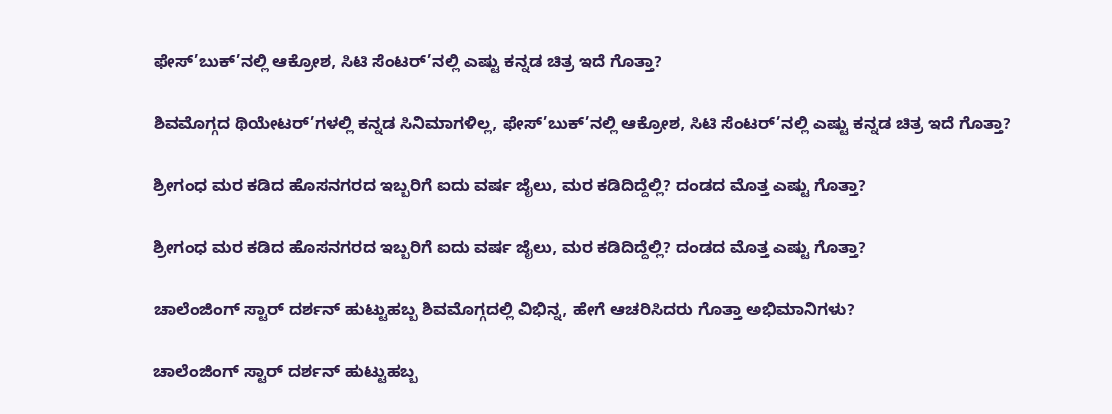ಫೇಸ್’ಬುಕ್’ನಲ್ಲಿ ಆಕ್ರೋಶ, ಸಿಟಿ ಸೆಂಟರ್’ನಲ್ಲಿ ಎಷ್ಟು ಕನ್ನಡ ಚಿತ್ರ ಇದೆ ಗೊತ್ತಾ?

ಶಿವಮೊಗ್ಗದ ಥಿಯೇಟರ್’ಗಳಲ್ಲಿ ಕನ್ನಡ ಸಿನಿಮಾಗಳಿಲ್ಲ, ಫೇಸ್’ಬುಕ್’ನಲ್ಲಿ ಆಕ್ರೋಶ, ಸಿಟಿ ಸೆಂಟರ್’ನಲ್ಲಿ ಎಷ್ಟು ಕನ್ನಡ ಚಿತ್ರ ಇದೆ ಗೊತ್ತಾ?

ಶ್ರೀಗಂಧ ಮರ ಕಡಿದ ಹೊಸನಗರದ ಇಬ್ಬರಿಗೆ ಐದು ವರ್ಷ ಜೈಲು, ಮರ ಕಡಿದಿದ್ದೆಲ್ಲಿ? ದಂಡದ ಮೊತ್ತ ಎಷ್ಟು ಗೊತ್ತಾ?

ಶ್ರೀಗಂಧ ಮರ ಕಡಿದ ಹೊಸನಗರದ ಇಬ್ಬರಿಗೆ ಐದು ವರ್ಷ ಜೈಲು, ಮರ ಕಡಿದಿದ್ದೆಲ್ಲಿ? ದಂಡದ ಮೊತ್ತ ಎಷ್ಟು ಗೊತ್ತಾ?

ಚಾಲೆಂಜಿಂಗ್ ಸ್ಟಾರ್ ದರ್ಶನ್ ಹುಟ್ಟುಹಬ್ಬ ಶಿವಮೊಗ್ಗದಲ್ಲಿ ವಿಭಿನ್ನ, ಹೇಗೆ ಆಚರಿಸಿದರು ಗೊತ್ತಾ ಅಭಿಮಾನಿಗಳು?

ಚಾಲೆಂಜಿಂಗ್ ಸ್ಟಾರ್ ದರ್ಶನ್ ಹುಟ್ಟುಹಬ್ಬ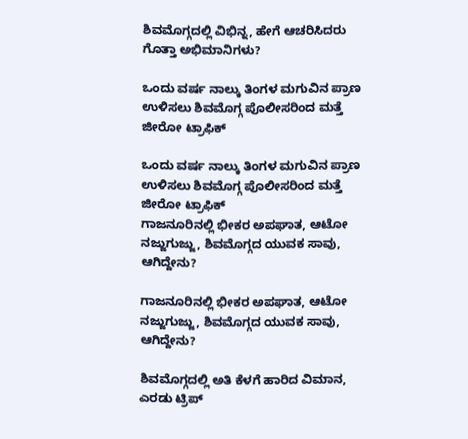ಶಿವಮೊಗ್ಗದಲ್ಲಿ ವಿಭಿನ್ನ, ಹೇಗೆ ಆಚರಿಸಿದರು ಗೊತ್ತಾ ಅಭಿಮಾನಿಗಳು?

ಒಂದು ವರ್ಷ ನಾಲ್ಕು ತಿಂಗಳ ಮಗುವಿನ ಪ್ರಾಣ ಉಳಿಸಲು ಶಿವಮೊಗ್ಗ ಪೊಲೀಸರಿಂದ ಮತ್ತೆ ಜೀರೋ ಟ್ರಾಫಿಕ್

ಒಂದು ವರ್ಷ ನಾಲ್ಕು ತಿಂಗಳ ಮಗುವಿನ ಪ್ರಾಣ ಉಳಿಸಲು ಶಿವಮೊಗ್ಗ ಪೊಲೀಸರಿಂದ ಮತ್ತೆ ಜೀರೋ ಟ್ರಾಫಿಕ್
ಗಾಜನೂರಿನಲ್ಲಿ ಭೀಕರ ಅಪಘಾತ, ಆಟೋ ನಜ್ಜುಗುಜ್ಜು, ಶಿವಮೊಗ್ಗದ ಯುವಕ ಸಾವು, ಆಗಿದ್ದೇನು?

ಗಾಜನೂರಿನಲ್ಲಿ ಭೀಕರ ಅಪಘಾತ, ಆಟೋ ನಜ್ಜುಗುಜ್ಜು, ಶಿವಮೊಗ್ಗದ ಯುವಕ ಸಾವು, ಆಗಿದ್ದೇನು?

ಶಿವಮೊಗ್ಗದಲ್ಲಿ ಅತಿ ಕೆಳಗೆ ಹಾರಿದ ವಿಮಾನ, ಎರಡು ಟ್ರಿಪ್‌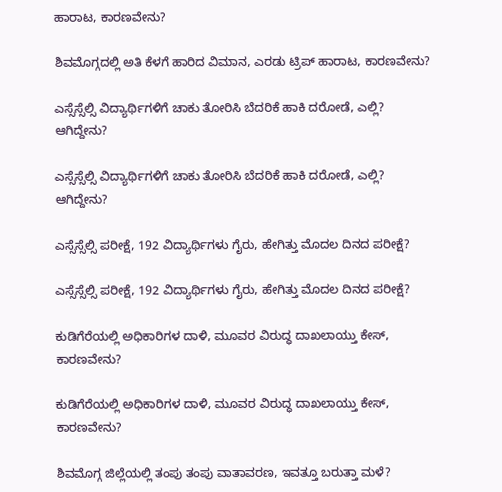ಹಾರಾಟ, ಕಾರಣವೇನು?

ಶಿವಮೊಗ್ಗದಲ್ಲಿ ಅತಿ ಕೆಳಗೆ ಹಾರಿದ ವಿಮಾನ, ಎರಡು ಟ್ರಿಪ್‌ ಹಾರಾಟ, ಕಾರಣವೇನು?

ಎಸ್ಸೆಸ್ಸೆಲ್ಸಿ ವಿದ್ಯಾರ್ಥಿಗಳಿಗೆ ಚಾಕು ತೋರಿಸಿ ಬೆದರಿಕೆ ಹಾಕಿ ದರೋಡೆ, ಎಲ್ಲಿ? ಆಗಿದ್ದೇನು?

ಎಸ್ಸೆಸ್ಸೆಲ್ಸಿ ವಿದ್ಯಾರ್ಥಿಗಳಿಗೆ ಚಾಕು ತೋರಿಸಿ ಬೆದರಿಕೆ ಹಾಕಿ ದರೋಡೆ, ಎಲ್ಲಿ? ಆಗಿದ್ದೇನು?

ಎಸ್ಸೆಸ್ಸೆಲ್ಸಿ ಪರೀಕ್ಷೆ, 192 ವಿದ್ಯಾರ್ಥಿಗಳು ಗೈರು, ಹೇಗಿತ್ತು ಮೊದಲ ದಿನದ ಪರೀಕ್ಷೆ?

ಎಸ್ಸೆಸ್ಸೆಲ್ಸಿ ಪರೀಕ್ಷೆ, 192 ವಿದ್ಯಾರ್ಥಿಗಳು ಗೈರು, ಹೇಗಿತ್ತು ಮೊದಲ ದಿನದ ಪರೀಕ್ಷೆ?

ಕುಡಿಗೆರೆಯಲ್ಲಿ ಅಧಿಕಾರಿಗಳ ದಾಳಿ, ಮೂವರ ವಿರುದ್ಧ ದಾಖಲಾಯ್ತು ಕೇಸ್‌, ಕಾರಣವೇನು?

ಕುಡಿಗೆರೆಯಲ್ಲಿ ಅಧಿಕಾರಿಗಳ ದಾಳಿ, ಮೂವರ ವಿರುದ್ಧ ದಾಖಲಾಯ್ತು ಕೇಸ್‌, ಕಾರಣವೇನು?

ಶಿವಮೊಗ್ಗ ಜಿಲ್ಲೆಯಲ್ಲಿ ತಂಪು ತಂಪು ವಾತಾವರಣ, ಇವತ್ತೂ ಬರುತ್ತಾ ಮಳೆ?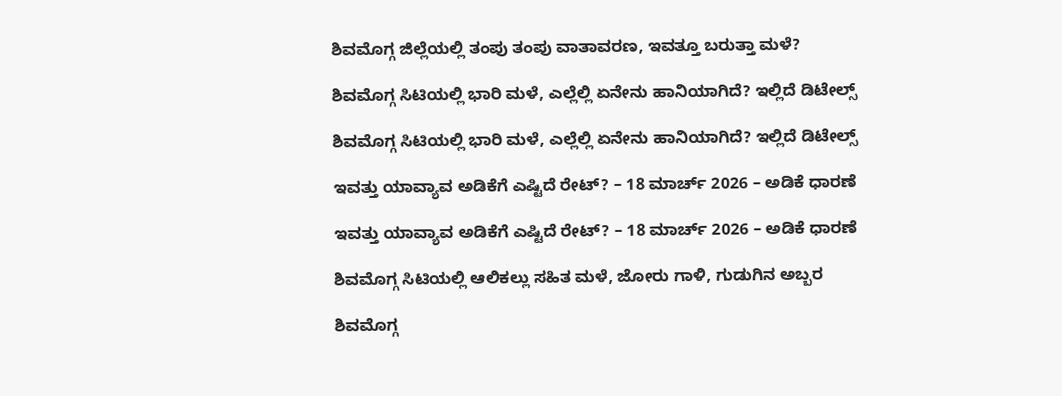ಶಿವಮೊಗ್ಗ ಜಿಲ್ಲೆಯಲ್ಲಿ ತಂಪು ತಂಪು ವಾತಾವರಣ, ಇವತ್ತೂ ಬರುತ್ತಾ ಮಳೆ?

ಶಿವಮೊಗ್ಗ ಸಿಟಿಯಲ್ಲಿ ಭಾರಿ ಮಳೆ, ಎಲ್ಲೆಲ್ಲಿ ಏನೇನು ಹಾನಿಯಾಗಿದೆ? ಇಲ್ಲಿದೆ ಡಿಟೇಲ್ಸ್‌

ಶಿವಮೊಗ್ಗ ಸಿಟಿಯಲ್ಲಿ ಭಾರಿ ಮಳೆ, ಎಲ್ಲೆಲ್ಲಿ ಏನೇನು ಹಾನಿಯಾಗಿದೆ? ಇಲ್ಲಿದೆ ಡಿಟೇಲ್ಸ್‌

ಇವತ್ತು ಯಾವ್ಯಾವ ಅಡಿಕೆಗೆ ಎಷ್ಟಿದೆ ರೇಟ್‌? – 18 ಮಾರ್ಚ್‌ 2026 – ಅಡಿಕೆ ಧಾರಣೆ

ಇವತ್ತು ಯಾವ್ಯಾವ ಅಡಿಕೆಗೆ ಎಷ್ಟಿದೆ ರೇಟ್‌? – 18 ಮಾರ್ಚ್‌ 2026 – ಅಡಿಕೆ ಧಾರಣೆ

ಶಿವಮೊಗ್ಗ ಸಿಟಿಯಲ್ಲಿ ಆಲಿಕಲ್ಲು ಸಹಿತ ಮಳೆ, ಜೋರು ಗಾಳಿ, ಗುಡುಗಿನ ಅಬ್ಬರ

ಶಿವಮೊಗ್ಗ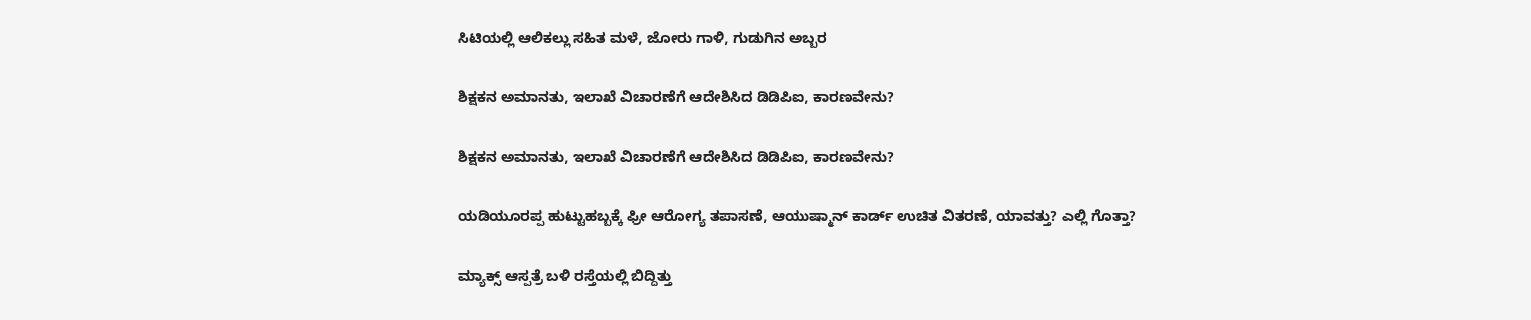ಸಿಟಿಯಲ್ಲಿ ಆಲಿಕಲ್ಲು ಸಹಿತ ಮಳೆ, ಜೋರು ಗಾಳಿ, ಗುಡುಗಿನ ಅಬ್ಬರ

ಶಿಕ್ಷಕನ ಅಮಾನತು, ಇಲಾಖೆ ವಿಚಾರಣೆಗೆ ಆದೇಶಿಸಿದ ಡಿಡಿಪಿಐ, ಕಾರಣವೇನು?

ಶಿಕ್ಷಕನ ಅಮಾನತು, ಇಲಾಖೆ ವಿಚಾರಣೆಗೆ ಆದೇಶಿಸಿದ ಡಿಡಿಪಿಐ, ಕಾರಣವೇನು?

ಯಡಿಯೂರಪ್ಪ ಹುಟ್ಟುಹಬ್ಬಕ್ಕೆ ಫ್ರೀ ಆರೋಗ್ಯ ತಪಾಸಣೆ, ಆಯುಷ್ಮಾನ್ ಕಾರ್ಡ್ ಉಚಿತ ವಿತರಣೆ, ಯಾವತ್ತು? ಎಲ್ಲಿ ಗೊತ್ತಾ?

ಮ್ಯಾಕ್ಸ್ ಆಸ್ಪತ್ರೆ ಬಳಿ ರಸ್ತೆಯಲ್ಲಿ ಬಿದ್ದಿತ್ತು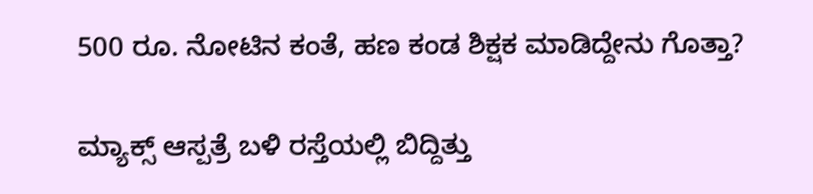500 ರೂ. ನೋಟಿನ ಕಂತೆ, ಹಣ ಕಂಡ ಶಿಕ್ಷಕ ಮಾಡಿದ್ದೇನು ಗೊತ್ತಾ?

ಮ್ಯಾಕ್ಸ್ ಆಸ್ಪತ್ರೆ ಬಳಿ ರಸ್ತೆಯಲ್ಲಿ ಬಿದ್ದಿತ್ತು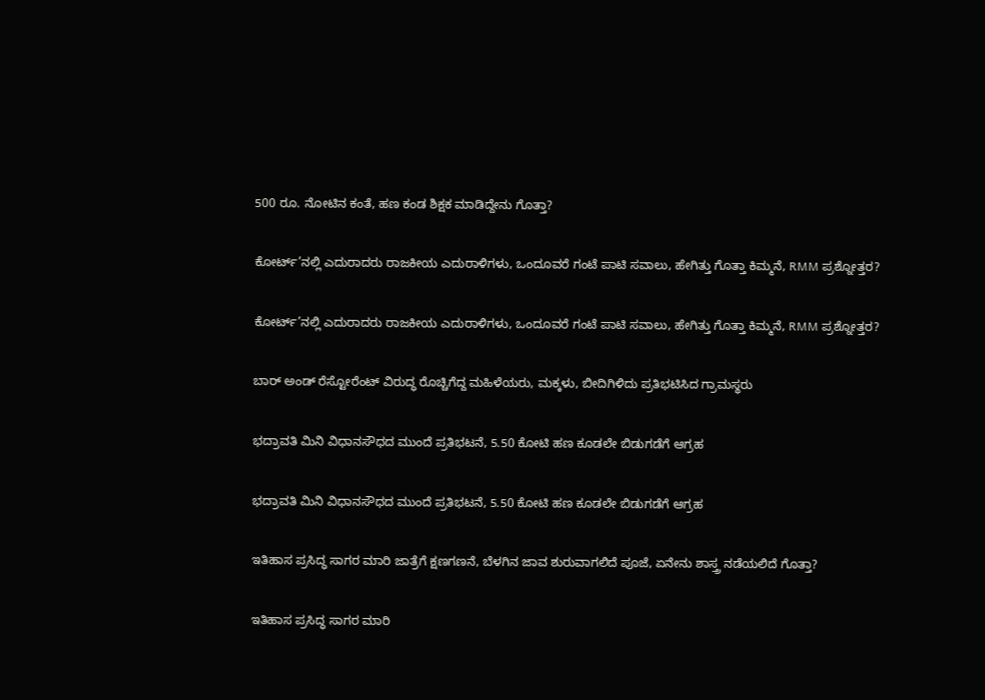500 ರೂ. ನೋಟಿನ ಕಂತೆ, ಹಣ ಕಂಡ ಶಿಕ್ಷಕ ಮಾಡಿದ್ದೇನು ಗೊತ್ತಾ?

ಕೋರ್ಟ್’ನಲ್ಲಿ ಎದುರಾದರು ರಾಜಕೀಯ ಎದುರಾಳಿಗಳು, ಒಂದೂವರೆ ಗಂಟೆ ಪಾಟಿ ಸವಾಲು, ಹೇಗಿತ್ತು ಗೊತ್ತಾ ಕಿಮ್ಮನೆ, RMM ಪ್ರಶ್ನೋತ್ತರ?

ಕೋರ್ಟ್’ನಲ್ಲಿ ಎದುರಾದರು ರಾಜಕೀಯ ಎದುರಾಳಿಗಳು, ಒಂದೂವರೆ ಗಂಟೆ ಪಾಟಿ ಸವಾಲು, ಹೇಗಿತ್ತು ಗೊತ್ತಾ ಕಿಮ್ಮನೆ, RMM ಪ್ರಶ್ನೋತ್ತರ?

ಬಾರ್ ಅಂಡ್ ರೆಸ್ಟೋರೆಂಟ್ ವಿರುದ್ಧ ರೊಚ್ಚಿಗೆದ್ದ ಮಹಿಳೆಯರು, ಮಕ್ಕಳು, ಬೀದಿಗಿಳಿದು ಪ್ರತಿಭಟಿಸಿದ ಗ್ರಾಮಸ್ಥರು

ಭದ್ರಾವತಿ ಮಿನಿ ವಿಧಾನಸೌಧದ ಮುಂದೆ ಪ್ರತಿಭಟನೆ, 5.50 ಕೋಟಿ ಹಣ ಕೂಡಲೇ ಬಿಡುಗಡೆಗೆ ಆಗ್ರಹ

ಭದ್ರಾವತಿ ಮಿನಿ ವಿಧಾನಸೌಧದ ಮುಂದೆ ಪ್ರತಿಭಟನೆ, 5.50 ಕೋಟಿ ಹಣ ಕೂಡಲೇ ಬಿಡುಗಡೆಗೆ ಆಗ್ರಹ

ಇತಿಹಾಸ ಪ್ರಸಿದ್ಧ ಸಾಗರ ಮಾರಿ ಜಾತ್ರೆಗೆ ಕ್ಷಣಗಣನೆ, ಬೆಳಗಿನ ಜಾವ ಶುರುವಾಗಲಿದೆ ಪೂಜೆ, ಏನೇನು ಶಾಸ್ತ್ರ ನಡೆಯಲಿದೆ ಗೊತ್ತಾ?

ಇತಿಹಾಸ ಪ್ರಸಿದ್ಧ ಸಾಗರ ಮಾರಿ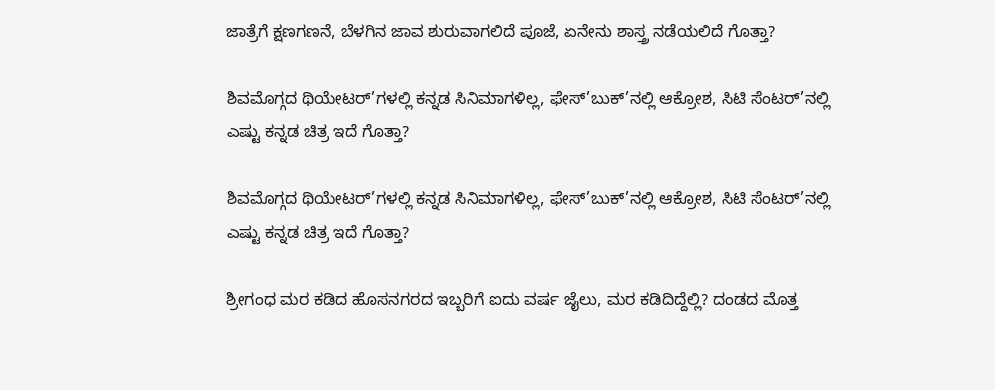ಜಾತ್ರೆಗೆ ಕ್ಷಣಗಣನೆ, ಬೆಳಗಿನ ಜಾವ ಶುರುವಾಗಲಿದೆ ಪೂಜೆ, ಏನೇನು ಶಾಸ್ತ್ರ ನಡೆಯಲಿದೆ ಗೊತ್ತಾ?

ಶಿವಮೊಗ್ಗದ ಥಿಯೇಟರ್’ಗಳಲ್ಲಿ ಕನ್ನಡ ಸಿನಿಮಾಗಳಿಲ್ಲ, ಫೇಸ್’ಬುಕ್’ನಲ್ಲಿ ಆಕ್ರೋಶ, ಸಿಟಿ ಸೆಂಟರ್’ನಲ್ಲಿ ಎಷ್ಟು ಕನ್ನಡ ಚಿತ್ರ ಇದೆ ಗೊತ್ತಾ?

ಶಿವಮೊಗ್ಗದ ಥಿಯೇಟರ್’ಗಳಲ್ಲಿ ಕನ್ನಡ ಸಿನಿಮಾಗಳಿಲ್ಲ, ಫೇಸ್’ಬುಕ್’ನಲ್ಲಿ ಆಕ್ರೋಶ, ಸಿಟಿ ಸೆಂಟರ್’ನಲ್ಲಿ ಎಷ್ಟು ಕನ್ನಡ ಚಿತ್ರ ಇದೆ ಗೊತ್ತಾ?

ಶ್ರೀಗಂಧ ಮರ ಕಡಿದ ಹೊಸನಗರದ ಇಬ್ಬರಿಗೆ ಐದು ವರ್ಷ ಜೈಲು, ಮರ ಕಡಿದಿದ್ದೆಲ್ಲಿ? ದಂಡದ ಮೊತ್ತ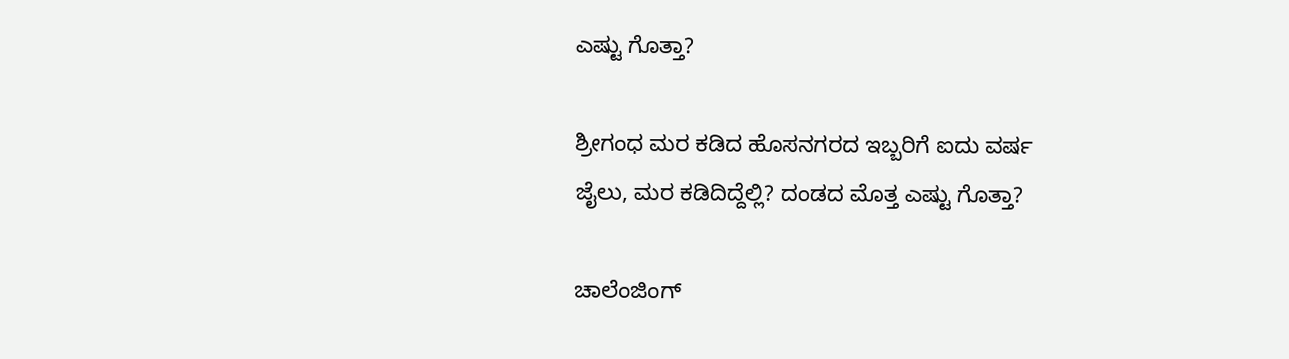ಎಷ್ಟು ಗೊತ್ತಾ?

ಶ್ರೀಗಂಧ ಮರ ಕಡಿದ ಹೊಸನಗರದ ಇಬ್ಬರಿಗೆ ಐದು ವರ್ಷ ಜೈಲು, ಮರ ಕಡಿದಿದ್ದೆಲ್ಲಿ? ದಂಡದ ಮೊತ್ತ ಎಷ್ಟು ಗೊತ್ತಾ?

ಚಾಲೆಂಜಿಂಗ್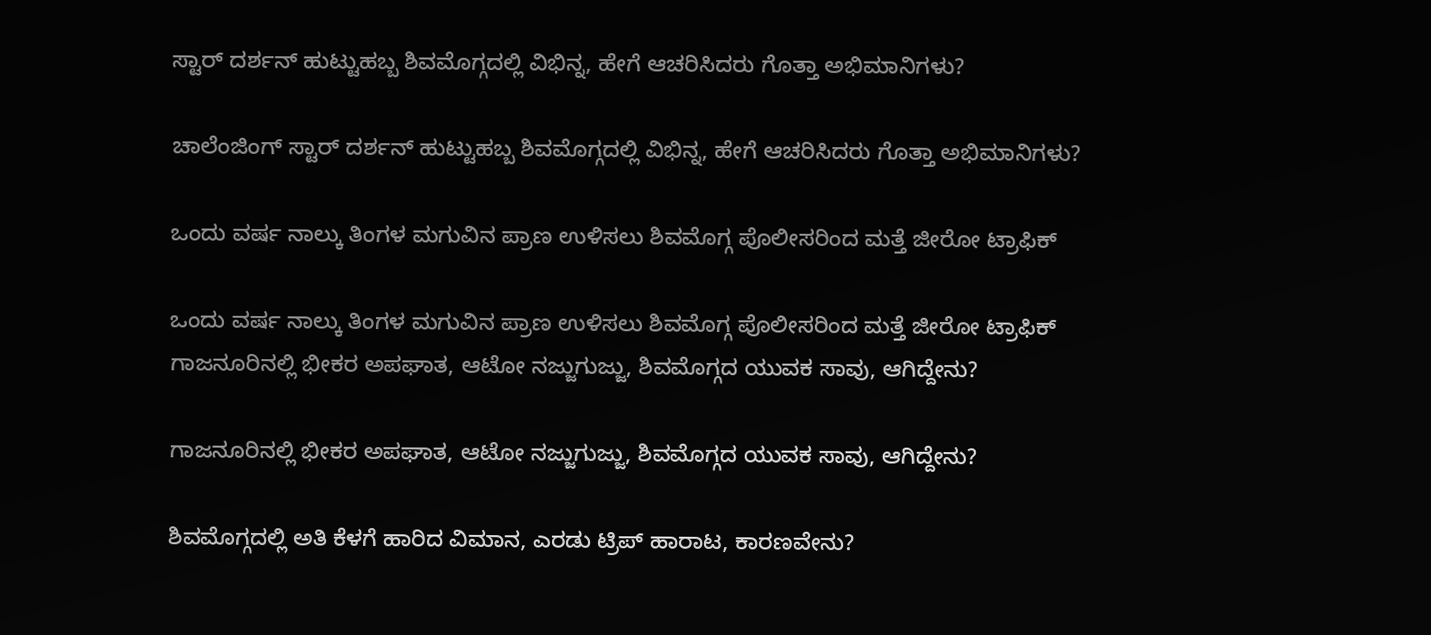ಸ್ಟಾರ್ ದರ್ಶನ್ ಹುಟ್ಟುಹಬ್ಬ ಶಿವಮೊಗ್ಗದಲ್ಲಿ ವಿಭಿನ್ನ, ಹೇಗೆ ಆಚರಿಸಿದರು ಗೊತ್ತಾ ಅಭಿಮಾನಿಗಳು?

ಚಾಲೆಂಜಿಂಗ್ ಸ್ಟಾರ್ ದರ್ಶನ್ ಹುಟ್ಟುಹಬ್ಬ ಶಿವಮೊಗ್ಗದಲ್ಲಿ ವಿಭಿನ್ನ, ಹೇಗೆ ಆಚರಿಸಿದರು ಗೊತ್ತಾ ಅಭಿಮಾನಿಗಳು?

ಒಂದು ವರ್ಷ ನಾಲ್ಕು ತಿಂಗಳ ಮಗುವಿನ ಪ್ರಾಣ ಉಳಿಸಲು ಶಿವಮೊಗ್ಗ ಪೊಲೀಸರಿಂದ ಮತ್ತೆ ಜೀರೋ ಟ್ರಾಫಿಕ್

ಒಂದು ವರ್ಷ ನಾಲ್ಕು ತಿಂಗಳ ಮಗುವಿನ ಪ್ರಾಣ ಉಳಿಸಲು ಶಿವಮೊಗ್ಗ ಪೊಲೀಸರಿಂದ ಮತ್ತೆ ಜೀರೋ ಟ್ರಾಫಿಕ್
ಗಾಜನೂರಿನಲ್ಲಿ ಭೀಕರ ಅಪಘಾತ, ಆಟೋ ನಜ್ಜುಗುಜ್ಜು, ಶಿವಮೊಗ್ಗದ ಯುವಕ ಸಾವು, ಆಗಿದ್ದೇನು?

ಗಾಜನೂರಿನಲ್ಲಿ ಭೀಕರ ಅಪಘಾತ, ಆಟೋ ನಜ್ಜುಗುಜ್ಜು, ಶಿವಮೊಗ್ಗದ ಯುವಕ ಸಾವು, ಆಗಿದ್ದೇನು?

ಶಿವಮೊಗ್ಗದಲ್ಲಿ ಅತಿ ಕೆಳಗೆ ಹಾರಿದ ವಿಮಾನ, ಎರಡು ಟ್ರಿಪ್‌ ಹಾರಾಟ, ಕಾರಣವೇನು?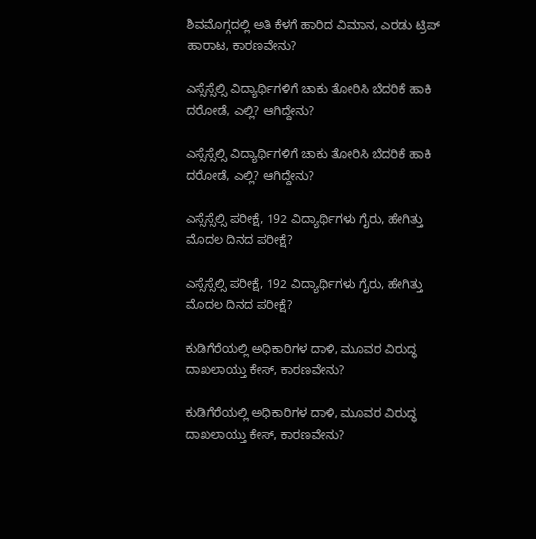ಶಿವಮೊಗ್ಗದಲ್ಲಿ ಅತಿ ಕೆಳಗೆ ಹಾರಿದ ವಿಮಾನ, ಎರಡು ಟ್ರಿಪ್‌ ಹಾರಾಟ, ಕಾರಣವೇನು?

ಎಸ್ಸೆಸ್ಸೆಲ್ಸಿ ವಿದ್ಯಾರ್ಥಿಗಳಿಗೆ ಚಾಕು ತೋರಿಸಿ ಬೆದರಿಕೆ ಹಾಕಿ ದರೋಡೆ, ಎಲ್ಲಿ? ಆಗಿದ್ದೇನು?

ಎಸ್ಸೆಸ್ಸೆಲ್ಸಿ ವಿದ್ಯಾರ್ಥಿಗಳಿಗೆ ಚಾಕು ತೋರಿಸಿ ಬೆದರಿಕೆ ಹಾಕಿ ದರೋಡೆ, ಎಲ್ಲಿ? ಆಗಿದ್ದೇನು?

ಎಸ್ಸೆಸ್ಸೆಲ್ಸಿ ಪರೀಕ್ಷೆ, 192 ವಿದ್ಯಾರ್ಥಿಗಳು ಗೈರು, ಹೇಗಿತ್ತು ಮೊದಲ ದಿನದ ಪರೀಕ್ಷೆ?

ಎಸ್ಸೆಸ್ಸೆಲ್ಸಿ ಪರೀಕ್ಷೆ, 192 ವಿದ್ಯಾರ್ಥಿಗಳು ಗೈರು, ಹೇಗಿತ್ತು ಮೊದಲ ದಿನದ ಪರೀಕ್ಷೆ?

ಕುಡಿಗೆರೆಯಲ್ಲಿ ಅಧಿಕಾರಿಗಳ ದಾಳಿ, ಮೂವರ ವಿರುದ್ಧ ದಾಖಲಾಯ್ತು ಕೇಸ್‌, ಕಾರಣವೇನು?

ಕುಡಿಗೆರೆಯಲ್ಲಿ ಅಧಿಕಾರಿಗಳ ದಾಳಿ, ಮೂವರ ವಿರುದ್ಧ ದಾಖಲಾಯ್ತು ಕೇಸ್‌, ಕಾರಣವೇನು?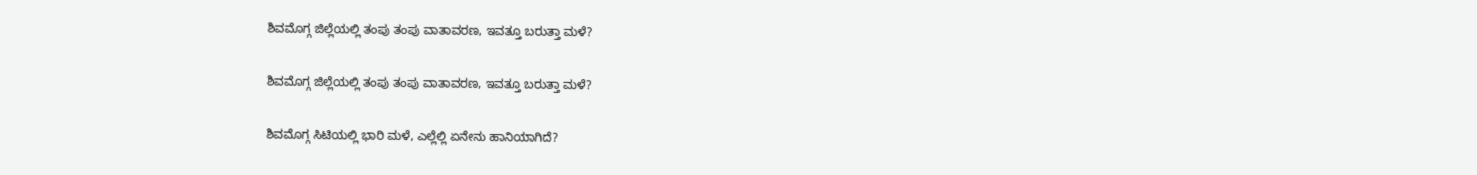ಶಿವಮೊಗ್ಗ ಜಿಲ್ಲೆಯಲ್ಲಿ ತಂಪು ತಂಪು ವಾತಾವರಣ, ಇವತ್ತೂ ಬರುತ್ತಾ ಮಳೆ?

ಶಿವಮೊಗ್ಗ ಜಿಲ್ಲೆಯಲ್ಲಿ ತಂಪು ತಂಪು ವಾತಾವರಣ, ಇವತ್ತೂ ಬರುತ್ತಾ ಮಳೆ?

ಶಿವಮೊಗ್ಗ ಸಿಟಿಯಲ್ಲಿ ಭಾರಿ ಮಳೆ, ಎಲ್ಲೆಲ್ಲಿ ಏನೇನು ಹಾನಿಯಾಗಿದೆ?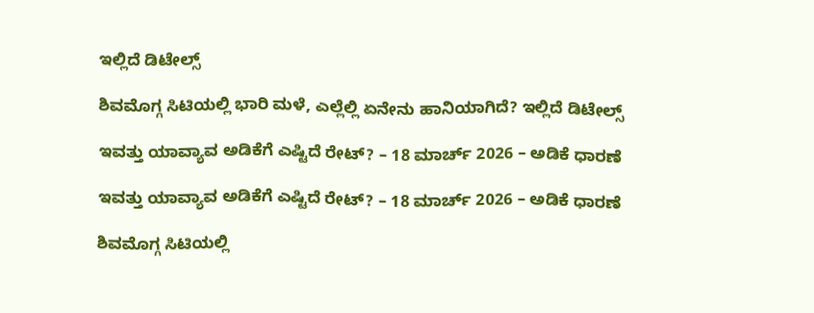ಇಲ್ಲಿದೆ ಡಿಟೇಲ್ಸ್‌

ಶಿವಮೊಗ್ಗ ಸಿಟಿಯಲ್ಲಿ ಭಾರಿ ಮಳೆ, ಎಲ್ಲೆಲ್ಲಿ ಏನೇನು ಹಾನಿಯಾಗಿದೆ? ಇಲ್ಲಿದೆ ಡಿಟೇಲ್ಸ್‌

ಇವತ್ತು ಯಾವ್ಯಾವ ಅಡಿಕೆಗೆ ಎಷ್ಟಿದೆ ರೇಟ್‌? – 18 ಮಾರ್ಚ್‌ 2026 – ಅಡಿಕೆ ಧಾರಣೆ

ಇವತ್ತು ಯಾವ್ಯಾವ ಅಡಿಕೆಗೆ ಎಷ್ಟಿದೆ ರೇಟ್‌? – 18 ಮಾರ್ಚ್‌ 2026 – ಅಡಿಕೆ ಧಾರಣೆ

ಶಿವಮೊಗ್ಗ ಸಿಟಿಯಲ್ಲಿ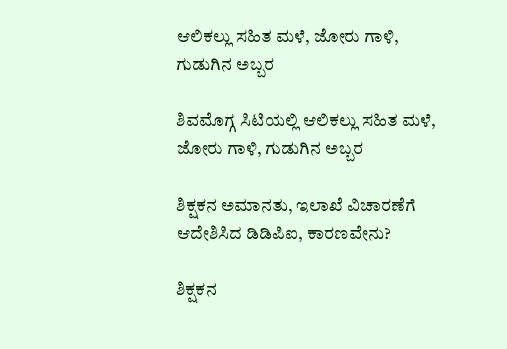ಆಲಿಕಲ್ಲು ಸಹಿತ ಮಳೆ, ಜೋರು ಗಾಳಿ, ಗುಡುಗಿನ ಅಬ್ಬರ

ಶಿವಮೊಗ್ಗ ಸಿಟಿಯಲ್ಲಿ ಆಲಿಕಲ್ಲು ಸಹಿತ ಮಳೆ, ಜೋರು ಗಾಳಿ, ಗುಡುಗಿನ ಅಬ್ಬರ

ಶಿಕ್ಷಕನ ಅಮಾನತು, ಇಲಾಖೆ ವಿಚಾರಣೆಗೆ ಆದೇಶಿಸಿದ ಡಿಡಿಪಿಐ, ಕಾರಣವೇನು?

ಶಿಕ್ಷಕನ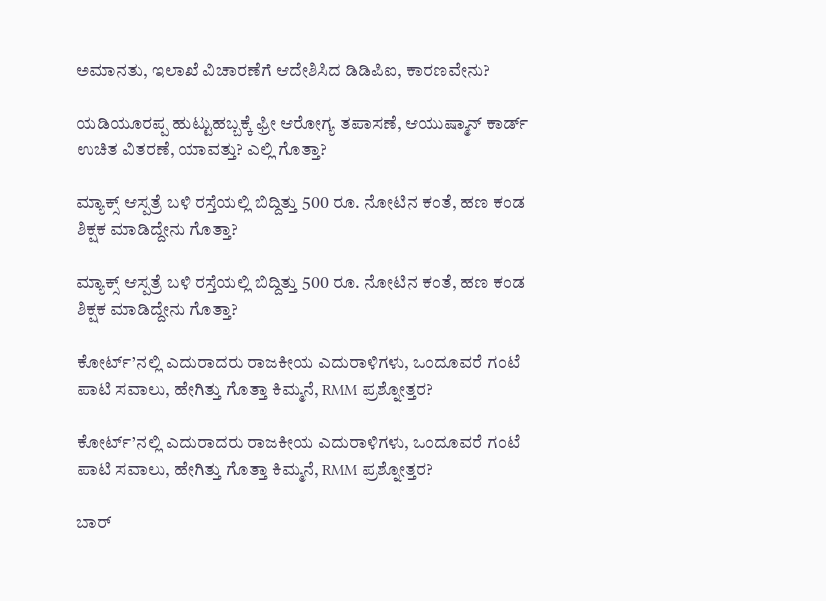ಅಮಾನತು, ಇಲಾಖೆ ವಿಚಾರಣೆಗೆ ಆದೇಶಿಸಿದ ಡಿಡಿಪಿಐ, ಕಾರಣವೇನು?

ಯಡಿಯೂರಪ್ಪ ಹುಟ್ಟುಹಬ್ಬಕ್ಕೆ ಫ್ರೀ ಆರೋಗ್ಯ ತಪಾಸಣೆ, ಆಯುಷ್ಮಾನ್ ಕಾರ್ಡ್ ಉಚಿತ ವಿತರಣೆ, ಯಾವತ್ತು? ಎಲ್ಲಿ ಗೊತ್ತಾ?

ಮ್ಯಾಕ್ಸ್ ಆಸ್ಪತ್ರೆ ಬಳಿ ರಸ್ತೆಯಲ್ಲಿ ಬಿದ್ದಿತ್ತು 500 ರೂ. ನೋಟಿನ ಕಂತೆ, ಹಣ ಕಂಡ ಶಿಕ್ಷಕ ಮಾಡಿದ್ದೇನು ಗೊತ್ತಾ?

ಮ್ಯಾಕ್ಸ್ ಆಸ್ಪತ್ರೆ ಬಳಿ ರಸ್ತೆಯಲ್ಲಿ ಬಿದ್ದಿತ್ತು 500 ರೂ. ನೋಟಿನ ಕಂತೆ, ಹಣ ಕಂಡ ಶಿಕ್ಷಕ ಮಾಡಿದ್ದೇನು ಗೊತ್ತಾ?

ಕೋರ್ಟ್’ನಲ್ಲಿ ಎದುರಾದರು ರಾಜಕೀಯ ಎದುರಾಳಿಗಳು, ಒಂದೂವರೆ ಗಂಟೆ ಪಾಟಿ ಸವಾಲು, ಹೇಗಿತ್ತು ಗೊತ್ತಾ ಕಿಮ್ಮನೆ, RMM ಪ್ರಶ್ನೋತ್ತರ?

ಕೋರ್ಟ್’ನಲ್ಲಿ ಎದುರಾದರು ರಾಜಕೀಯ ಎದುರಾಳಿಗಳು, ಒಂದೂವರೆ ಗಂಟೆ ಪಾಟಿ ಸವಾಲು, ಹೇಗಿತ್ತು ಗೊತ್ತಾ ಕಿಮ್ಮನೆ, RMM ಪ್ರಶ್ನೋತ್ತರ?

ಬಾರ್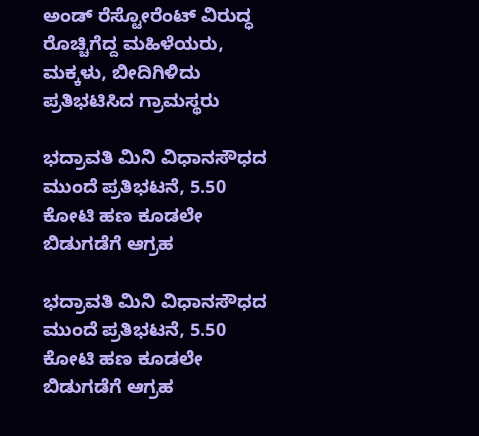ಅಂಡ್ ರೆಸ್ಟೋರೆಂಟ್ ವಿರುದ್ಧ ರೊಚ್ಚಿಗೆದ್ದ ಮಹಿಳೆಯರು, ಮಕ್ಕಳು, ಬೀದಿಗಿಳಿದು ಪ್ರತಿಭಟಿಸಿದ ಗ್ರಾಮಸ್ಥರು

ಭದ್ರಾವತಿ ಮಿನಿ ವಿಧಾನಸೌಧದ ಮುಂದೆ ಪ್ರತಿಭಟನೆ, 5.50 ಕೋಟಿ ಹಣ ಕೂಡಲೇ ಬಿಡುಗಡೆಗೆ ಆಗ್ರಹ

ಭದ್ರಾವತಿ ಮಿನಿ ವಿಧಾನಸೌಧದ ಮುಂದೆ ಪ್ರತಿಭಟನೆ, 5.50 ಕೋಟಿ ಹಣ ಕೂಡಲೇ ಬಿಡುಗಡೆಗೆ ಆಗ್ರಹ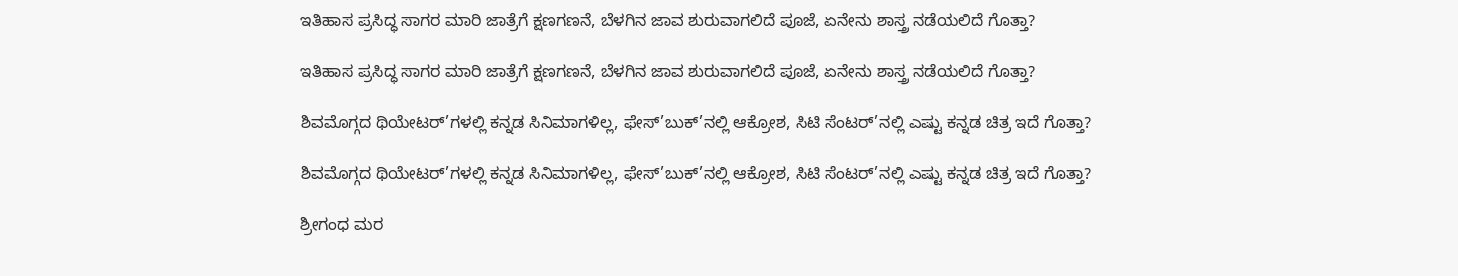ಇತಿಹಾಸ ಪ್ರಸಿದ್ಧ ಸಾಗರ ಮಾರಿ ಜಾತ್ರೆಗೆ ಕ್ಷಣಗಣನೆ, ಬೆಳಗಿನ ಜಾವ ಶುರುವಾಗಲಿದೆ ಪೂಜೆ, ಏನೇನು ಶಾಸ್ತ್ರ ನಡೆಯಲಿದೆ ಗೊತ್ತಾ?

ಇತಿಹಾಸ ಪ್ರಸಿದ್ಧ ಸಾಗರ ಮಾರಿ ಜಾತ್ರೆಗೆ ಕ್ಷಣಗಣನೆ, ಬೆಳಗಿನ ಜಾವ ಶುರುವಾಗಲಿದೆ ಪೂಜೆ, ಏನೇನು ಶಾಸ್ತ್ರ ನಡೆಯಲಿದೆ ಗೊತ್ತಾ?

ಶಿವಮೊಗ್ಗದ ಥಿಯೇಟರ್’ಗಳಲ್ಲಿ ಕನ್ನಡ ಸಿನಿಮಾಗಳಿಲ್ಲ, ಫೇಸ್’ಬುಕ್’ನಲ್ಲಿ ಆಕ್ರೋಶ, ಸಿಟಿ ಸೆಂಟರ್’ನಲ್ಲಿ ಎಷ್ಟು ಕನ್ನಡ ಚಿತ್ರ ಇದೆ ಗೊತ್ತಾ?

ಶಿವಮೊಗ್ಗದ ಥಿಯೇಟರ್’ಗಳಲ್ಲಿ ಕನ್ನಡ ಸಿನಿಮಾಗಳಿಲ್ಲ, ಫೇಸ್’ಬುಕ್’ನಲ್ಲಿ ಆಕ್ರೋಶ, ಸಿಟಿ ಸೆಂಟರ್’ನಲ್ಲಿ ಎಷ್ಟು ಕನ್ನಡ ಚಿತ್ರ ಇದೆ ಗೊತ್ತಾ?

ಶ್ರೀಗಂಧ ಮರ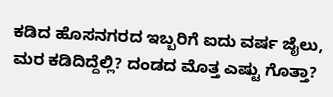ಕಡಿದ ಹೊಸನಗರದ ಇಬ್ಬರಿಗೆ ಐದು ವರ್ಷ ಜೈಲು, ಮರ ಕಡಿದಿದ್ದೆಲ್ಲಿ? ದಂಡದ ಮೊತ್ತ ಎಷ್ಟು ಗೊತ್ತಾ?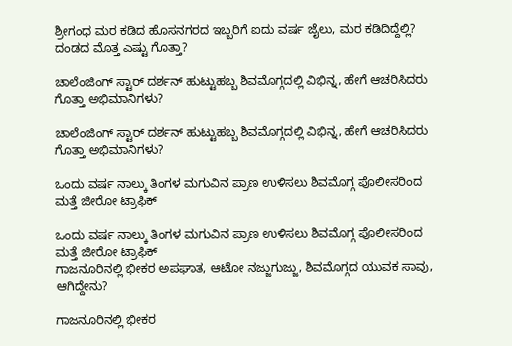ಶ್ರೀಗಂಧ ಮರ ಕಡಿದ ಹೊಸನಗರದ ಇಬ್ಬರಿಗೆ ಐದು ವರ್ಷ ಜೈಲು, ಮರ ಕಡಿದಿದ್ದೆಲ್ಲಿ? ದಂಡದ ಮೊತ್ತ ಎಷ್ಟು ಗೊತ್ತಾ?

ಚಾಲೆಂಜಿಂಗ್ ಸ್ಟಾರ್ ದರ್ಶನ್ ಹುಟ್ಟುಹಬ್ಬ ಶಿವಮೊಗ್ಗದಲ್ಲಿ ವಿಭಿನ್ನ, ಹೇಗೆ ಆಚರಿಸಿದರು ಗೊತ್ತಾ ಅಭಿಮಾನಿಗಳು?

ಚಾಲೆಂಜಿಂಗ್ ಸ್ಟಾರ್ ದರ್ಶನ್ ಹುಟ್ಟುಹಬ್ಬ ಶಿವಮೊಗ್ಗದಲ್ಲಿ ವಿಭಿನ್ನ, ಹೇಗೆ ಆಚರಿಸಿದರು ಗೊತ್ತಾ ಅಭಿಮಾನಿಗಳು?

ಒಂದು ವರ್ಷ ನಾಲ್ಕು ತಿಂಗಳ ಮಗುವಿನ ಪ್ರಾಣ ಉಳಿಸಲು ಶಿವಮೊಗ್ಗ ಪೊಲೀಸರಿಂದ ಮತ್ತೆ ಜೀರೋ ಟ್ರಾಫಿಕ್

ಒಂದು ವರ್ಷ ನಾಲ್ಕು ತಿಂಗಳ ಮಗುವಿನ ಪ್ರಾಣ ಉಳಿಸಲು ಶಿವಮೊಗ್ಗ ಪೊಲೀಸರಿಂದ ಮತ್ತೆ ಜೀರೋ ಟ್ರಾಫಿಕ್
ಗಾಜನೂರಿನಲ್ಲಿ ಭೀಕರ ಅಪಘಾತ, ಆಟೋ ನಜ್ಜುಗುಜ್ಜು, ಶಿವಮೊಗ್ಗದ ಯುವಕ ಸಾವು, ಆಗಿದ್ದೇನು?

ಗಾಜನೂರಿನಲ್ಲಿ ಭೀಕರ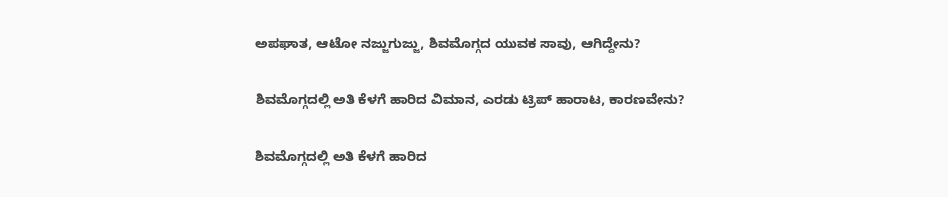ಅಪಘಾತ, ಆಟೋ ನಜ್ಜುಗುಜ್ಜು, ಶಿವಮೊಗ್ಗದ ಯುವಕ ಸಾವು, ಆಗಿದ್ದೇನು?

ಶಿವಮೊಗ್ಗದಲ್ಲಿ ಅತಿ ಕೆಳಗೆ ಹಾರಿದ ವಿಮಾನ, ಎರಡು ಟ್ರಿಪ್‌ ಹಾರಾಟ, ಕಾರಣವೇನು?

ಶಿವಮೊಗ್ಗದಲ್ಲಿ ಅತಿ ಕೆಳಗೆ ಹಾರಿದ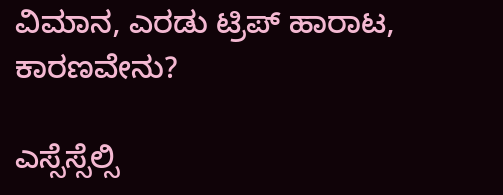ವಿಮಾನ, ಎರಡು ಟ್ರಿಪ್‌ ಹಾರಾಟ, ಕಾರಣವೇನು?

ಎಸ್ಸೆಸ್ಸೆಲ್ಸಿ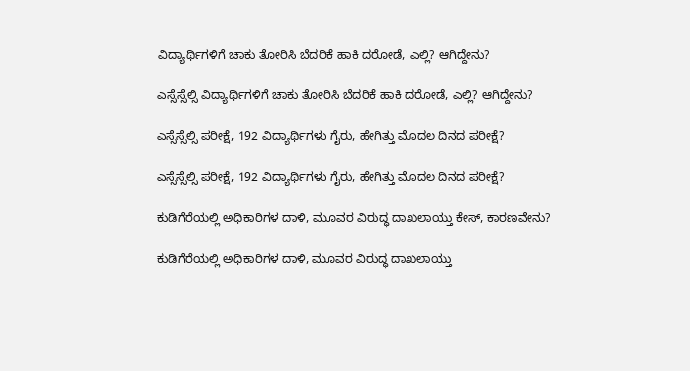ವಿದ್ಯಾರ್ಥಿಗಳಿಗೆ ಚಾಕು ತೋರಿಸಿ ಬೆದರಿಕೆ ಹಾಕಿ ದರೋಡೆ, ಎಲ್ಲಿ? ಆಗಿದ್ದೇನು?

ಎಸ್ಸೆಸ್ಸೆಲ್ಸಿ ವಿದ್ಯಾರ್ಥಿಗಳಿಗೆ ಚಾಕು ತೋರಿಸಿ ಬೆದರಿಕೆ ಹಾಕಿ ದರೋಡೆ, ಎಲ್ಲಿ? ಆಗಿದ್ದೇನು?

ಎಸ್ಸೆಸ್ಸೆಲ್ಸಿ ಪರೀಕ್ಷೆ, 192 ವಿದ್ಯಾರ್ಥಿಗಳು ಗೈರು, ಹೇಗಿತ್ತು ಮೊದಲ ದಿನದ ಪರೀಕ್ಷೆ?

ಎಸ್ಸೆಸ್ಸೆಲ್ಸಿ ಪರೀಕ್ಷೆ, 192 ವಿದ್ಯಾರ್ಥಿಗಳು ಗೈರು, ಹೇಗಿತ್ತು ಮೊದಲ ದಿನದ ಪರೀಕ್ಷೆ?

ಕುಡಿಗೆರೆಯಲ್ಲಿ ಅಧಿಕಾರಿಗಳ ದಾಳಿ, ಮೂವರ ವಿರುದ್ಧ ದಾಖಲಾಯ್ತು ಕೇಸ್‌, ಕಾರಣವೇನು?

ಕುಡಿಗೆರೆಯಲ್ಲಿ ಅಧಿಕಾರಿಗಳ ದಾಳಿ, ಮೂವರ ವಿರುದ್ಧ ದಾಖಲಾಯ್ತು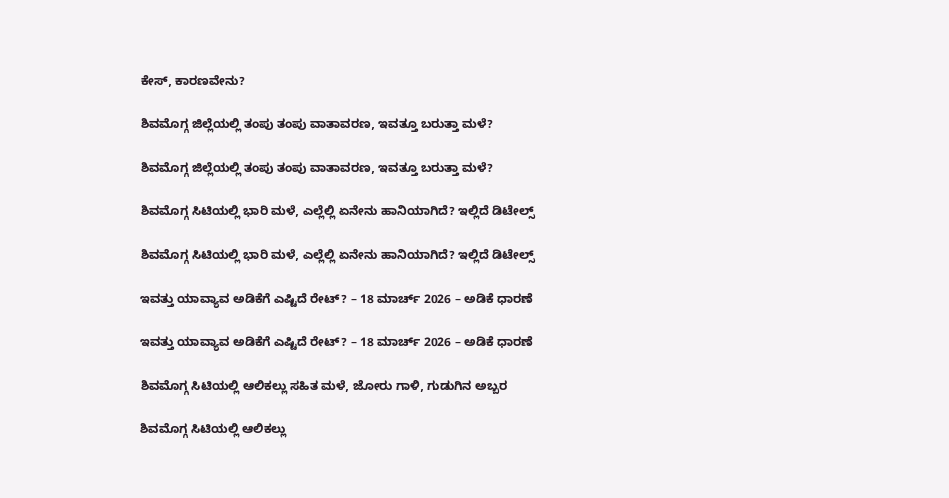ಕೇಸ್‌, ಕಾರಣವೇನು?

ಶಿವಮೊಗ್ಗ ಜಿಲ್ಲೆಯಲ್ಲಿ ತಂಪು ತಂಪು ವಾತಾವರಣ, ಇವತ್ತೂ ಬರುತ್ತಾ ಮಳೆ?

ಶಿವಮೊಗ್ಗ ಜಿಲ್ಲೆಯಲ್ಲಿ ತಂಪು ತಂಪು ವಾತಾವರಣ, ಇವತ್ತೂ ಬರುತ್ತಾ ಮಳೆ?

ಶಿವಮೊಗ್ಗ ಸಿಟಿಯಲ್ಲಿ ಭಾರಿ ಮಳೆ, ಎಲ್ಲೆಲ್ಲಿ ಏನೇನು ಹಾನಿಯಾಗಿದೆ? ಇಲ್ಲಿದೆ ಡಿಟೇಲ್ಸ್‌

ಶಿವಮೊಗ್ಗ ಸಿಟಿಯಲ್ಲಿ ಭಾರಿ ಮಳೆ, ಎಲ್ಲೆಲ್ಲಿ ಏನೇನು ಹಾನಿಯಾಗಿದೆ? ಇಲ್ಲಿದೆ ಡಿಟೇಲ್ಸ್‌

ಇವತ್ತು ಯಾವ್ಯಾವ ಅಡಿಕೆಗೆ ಎಷ್ಟಿದೆ ರೇಟ್‌? – 18 ಮಾರ್ಚ್‌ 2026 – ಅಡಿಕೆ ಧಾರಣೆ

ಇವತ್ತು ಯಾವ್ಯಾವ ಅಡಿಕೆಗೆ ಎಷ್ಟಿದೆ ರೇಟ್‌? – 18 ಮಾರ್ಚ್‌ 2026 – ಅಡಿಕೆ ಧಾರಣೆ

ಶಿವಮೊಗ್ಗ ಸಿಟಿಯಲ್ಲಿ ಆಲಿಕಲ್ಲು ಸಹಿತ ಮಳೆ, ಜೋರು ಗಾಳಿ, ಗುಡುಗಿನ ಅಬ್ಬರ

ಶಿವಮೊಗ್ಗ ಸಿಟಿಯಲ್ಲಿ ಆಲಿಕಲ್ಲು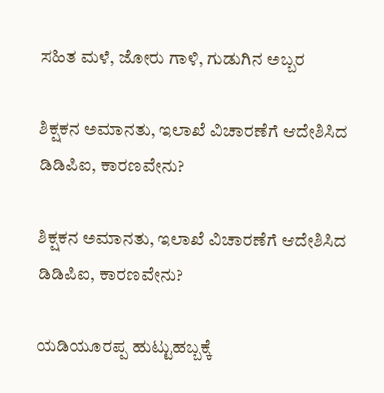ಸಹಿತ ಮಳೆ, ಜೋರು ಗಾಳಿ, ಗುಡುಗಿನ ಅಬ್ಬರ

ಶಿಕ್ಷಕನ ಅಮಾನತು, ಇಲಾಖೆ ವಿಚಾರಣೆಗೆ ಆದೇಶಿಸಿದ ಡಿಡಿಪಿಐ, ಕಾರಣವೇನು?

ಶಿಕ್ಷಕನ ಅಮಾನತು, ಇಲಾಖೆ ವಿಚಾರಣೆಗೆ ಆದೇಶಿಸಿದ ಡಿಡಿಪಿಐ, ಕಾರಣವೇನು?

ಯಡಿಯೂರಪ್ಪ ಹುಟ್ಟುಹಬ್ಬಕ್ಕೆ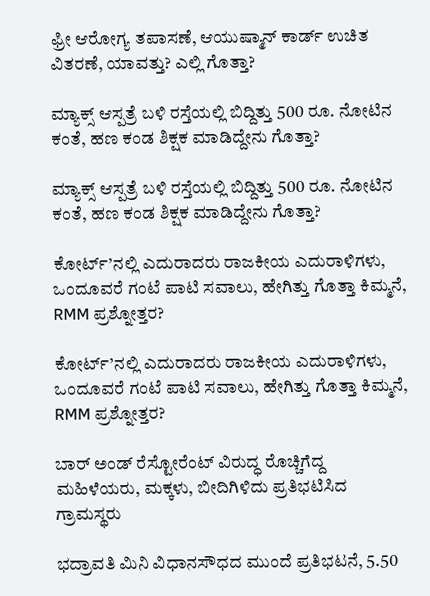ಫ್ರೀ ಆರೋಗ್ಯ ತಪಾಸಣೆ, ಆಯುಷ್ಮಾನ್ ಕಾರ್ಡ್ ಉಚಿತ ವಿತರಣೆ, ಯಾವತ್ತು? ಎಲ್ಲಿ ಗೊತ್ತಾ?

ಮ್ಯಾಕ್ಸ್ ಆಸ್ಪತ್ರೆ ಬಳಿ ರಸ್ತೆಯಲ್ಲಿ ಬಿದ್ದಿತ್ತು 500 ರೂ. ನೋಟಿನ ಕಂತೆ, ಹಣ ಕಂಡ ಶಿಕ್ಷಕ ಮಾಡಿದ್ದೇನು ಗೊತ್ತಾ?

ಮ್ಯಾಕ್ಸ್ ಆಸ್ಪತ್ರೆ ಬಳಿ ರಸ್ತೆಯಲ್ಲಿ ಬಿದ್ದಿತ್ತು 500 ರೂ. ನೋಟಿನ ಕಂತೆ, ಹಣ ಕಂಡ ಶಿಕ್ಷಕ ಮಾಡಿದ್ದೇನು ಗೊತ್ತಾ?

ಕೋರ್ಟ್’ನಲ್ಲಿ ಎದುರಾದರು ರಾಜಕೀಯ ಎದುರಾಳಿಗಳು, ಒಂದೂವರೆ ಗಂಟೆ ಪಾಟಿ ಸವಾಲು, ಹೇಗಿತ್ತು ಗೊತ್ತಾ ಕಿಮ್ಮನೆ, RMM ಪ್ರಶ್ನೋತ್ತರ?

ಕೋರ್ಟ್’ನಲ್ಲಿ ಎದುರಾದರು ರಾಜಕೀಯ ಎದುರಾಳಿಗಳು, ಒಂದೂವರೆ ಗಂಟೆ ಪಾಟಿ ಸವಾಲು, ಹೇಗಿತ್ತು ಗೊತ್ತಾ ಕಿಮ್ಮನೆ, RMM ಪ್ರಶ್ನೋತ್ತರ?

ಬಾರ್ ಅಂಡ್ ರೆಸ್ಟೋರೆಂಟ್ ವಿರುದ್ಧ ರೊಚ್ಚಿಗೆದ್ದ ಮಹಿಳೆಯರು, ಮಕ್ಕಳು, ಬೀದಿಗಿಳಿದು ಪ್ರತಿಭಟಿಸಿದ ಗ್ರಾಮಸ್ಥರು

ಭದ್ರಾವತಿ ಮಿನಿ ವಿಧಾನಸೌಧದ ಮುಂದೆ ಪ್ರತಿಭಟನೆ, 5.50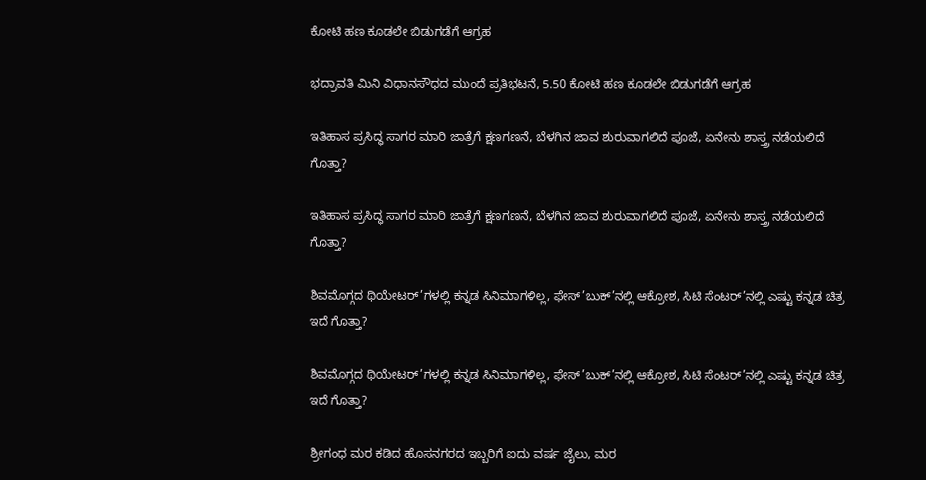ಕೋಟಿ ಹಣ ಕೂಡಲೇ ಬಿಡುಗಡೆಗೆ ಆಗ್ರಹ

ಭದ್ರಾವತಿ ಮಿನಿ ವಿಧಾನಸೌಧದ ಮುಂದೆ ಪ್ರತಿಭಟನೆ, 5.50 ಕೋಟಿ ಹಣ ಕೂಡಲೇ ಬಿಡುಗಡೆಗೆ ಆಗ್ರಹ

ಇತಿಹಾಸ ಪ್ರಸಿದ್ಧ ಸಾಗರ ಮಾರಿ ಜಾತ್ರೆಗೆ ಕ್ಷಣಗಣನೆ, ಬೆಳಗಿನ ಜಾವ ಶುರುವಾಗಲಿದೆ ಪೂಜೆ, ಏನೇನು ಶಾಸ್ತ್ರ ನಡೆಯಲಿದೆ ಗೊತ್ತಾ?

ಇತಿಹಾಸ ಪ್ರಸಿದ್ಧ ಸಾಗರ ಮಾರಿ ಜಾತ್ರೆಗೆ ಕ್ಷಣಗಣನೆ, ಬೆಳಗಿನ ಜಾವ ಶುರುವಾಗಲಿದೆ ಪೂಜೆ, ಏನೇನು ಶಾಸ್ತ್ರ ನಡೆಯಲಿದೆ ಗೊತ್ತಾ?

ಶಿವಮೊಗ್ಗದ ಥಿಯೇಟರ್’ಗಳಲ್ಲಿ ಕನ್ನಡ ಸಿನಿಮಾಗಳಿಲ್ಲ, ಫೇಸ್’ಬುಕ್’ನಲ್ಲಿ ಆಕ್ರೋಶ, ಸಿಟಿ ಸೆಂಟರ್’ನಲ್ಲಿ ಎಷ್ಟು ಕನ್ನಡ ಚಿತ್ರ ಇದೆ ಗೊತ್ತಾ?

ಶಿವಮೊಗ್ಗದ ಥಿಯೇಟರ್’ಗಳಲ್ಲಿ ಕನ್ನಡ ಸಿನಿಮಾಗಳಿಲ್ಲ, ಫೇಸ್’ಬುಕ್’ನಲ್ಲಿ ಆಕ್ರೋಶ, ಸಿಟಿ ಸೆಂಟರ್’ನಲ್ಲಿ ಎಷ್ಟು ಕನ್ನಡ ಚಿತ್ರ ಇದೆ ಗೊತ್ತಾ?

ಶ್ರೀಗಂಧ ಮರ ಕಡಿದ ಹೊಸನಗರದ ಇಬ್ಬರಿಗೆ ಐದು ವರ್ಷ ಜೈಲು, ಮರ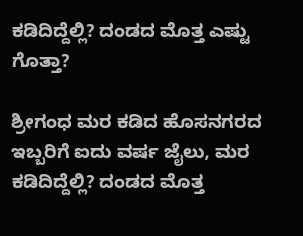ಕಡಿದಿದ್ದೆಲ್ಲಿ? ದಂಡದ ಮೊತ್ತ ಎಷ್ಟು ಗೊತ್ತಾ?

ಶ್ರೀಗಂಧ ಮರ ಕಡಿದ ಹೊಸನಗರದ ಇಬ್ಬರಿಗೆ ಐದು ವರ್ಷ ಜೈಲು, ಮರ ಕಡಿದಿದ್ದೆಲ್ಲಿ? ದಂಡದ ಮೊತ್ತ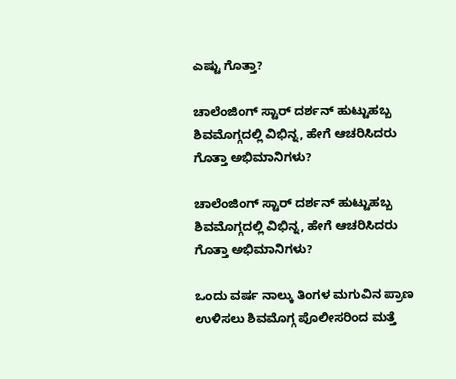ಎಷ್ಟು ಗೊತ್ತಾ?

ಚಾಲೆಂಜಿಂಗ್ ಸ್ಟಾರ್ ದರ್ಶನ್ ಹುಟ್ಟುಹಬ್ಬ ಶಿವಮೊಗ್ಗದಲ್ಲಿ ವಿಭಿನ್ನ, ಹೇಗೆ ಆಚರಿಸಿದರು ಗೊತ್ತಾ ಅಭಿಮಾನಿಗಳು?

ಚಾಲೆಂಜಿಂಗ್ ಸ್ಟಾರ್ ದರ್ಶನ್ ಹುಟ್ಟುಹಬ್ಬ ಶಿವಮೊಗ್ಗದಲ್ಲಿ ವಿಭಿನ್ನ, ಹೇಗೆ ಆಚರಿಸಿದರು ಗೊತ್ತಾ ಅಭಿಮಾನಿಗಳು?

ಒಂದು ವರ್ಷ ನಾಲ್ಕು ತಿಂಗಳ ಮಗುವಿನ ಪ್ರಾಣ ಉಳಿಸಲು ಶಿವಮೊಗ್ಗ ಪೊಲೀಸರಿಂದ ಮತ್ತೆ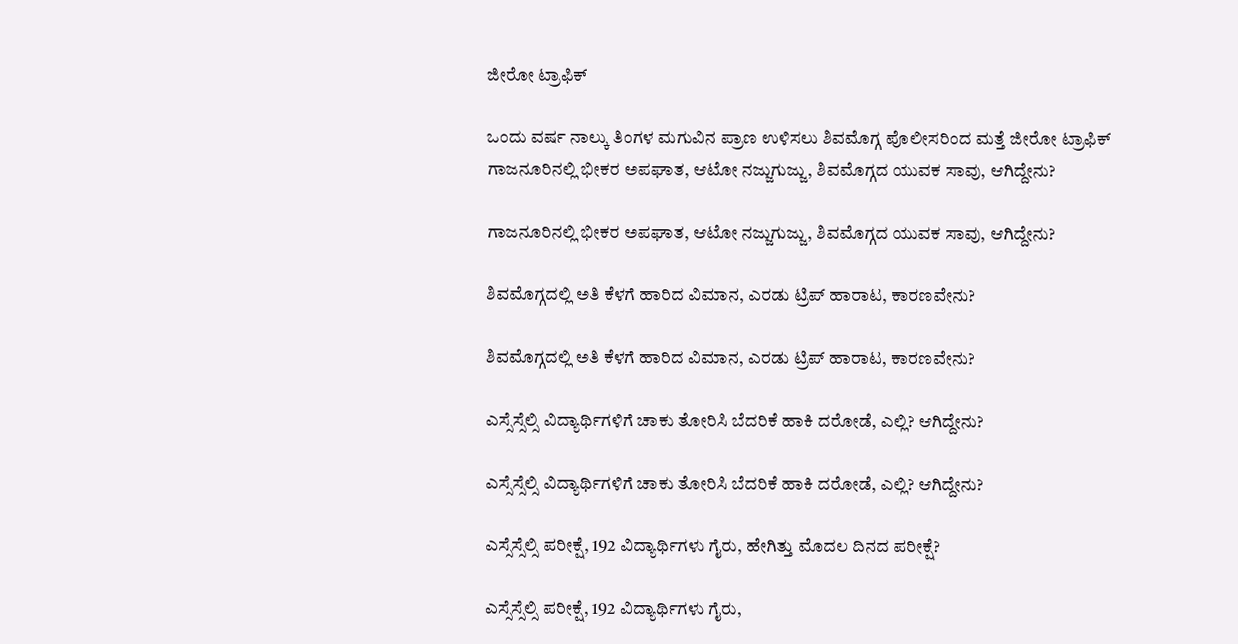ಜೀರೋ ಟ್ರಾಫಿಕ್

ಒಂದು ವರ್ಷ ನಾಲ್ಕು ತಿಂಗಳ ಮಗುವಿನ ಪ್ರಾಣ ಉಳಿಸಲು ಶಿವಮೊಗ್ಗ ಪೊಲೀಸರಿಂದ ಮತ್ತೆ ಜೀರೋ ಟ್ರಾಫಿಕ್
ಗಾಜನೂರಿನಲ್ಲಿ ಭೀಕರ ಅಪಘಾತ, ಆಟೋ ನಜ್ಜುಗುಜ್ಜು, ಶಿವಮೊಗ್ಗದ ಯುವಕ ಸಾವು, ಆಗಿದ್ದೇನು?

ಗಾಜನೂರಿನಲ್ಲಿ ಭೀಕರ ಅಪಘಾತ, ಆಟೋ ನಜ್ಜುಗುಜ್ಜು, ಶಿವಮೊಗ್ಗದ ಯುವಕ ಸಾವು, ಆಗಿದ್ದೇನು?

ಶಿವಮೊಗ್ಗದಲ್ಲಿ ಅತಿ ಕೆಳಗೆ ಹಾರಿದ ವಿಮಾನ, ಎರಡು ಟ್ರಿಪ್‌ ಹಾರಾಟ, ಕಾರಣವೇನು?

ಶಿವಮೊಗ್ಗದಲ್ಲಿ ಅತಿ ಕೆಳಗೆ ಹಾರಿದ ವಿಮಾನ, ಎರಡು ಟ್ರಿಪ್‌ ಹಾರಾಟ, ಕಾರಣವೇನು?

ಎಸ್ಸೆಸ್ಸೆಲ್ಸಿ ವಿದ್ಯಾರ್ಥಿಗಳಿಗೆ ಚಾಕು ತೋರಿಸಿ ಬೆದರಿಕೆ ಹಾಕಿ ದರೋಡೆ, ಎಲ್ಲಿ? ಆಗಿದ್ದೇನು?

ಎಸ್ಸೆಸ್ಸೆಲ್ಸಿ ವಿದ್ಯಾರ್ಥಿಗಳಿಗೆ ಚಾಕು ತೋರಿಸಿ ಬೆದರಿಕೆ ಹಾಕಿ ದರೋಡೆ, ಎಲ್ಲಿ? ಆಗಿದ್ದೇನು?

ಎಸ್ಸೆಸ್ಸೆಲ್ಸಿ ಪರೀಕ್ಷೆ, 192 ವಿದ್ಯಾರ್ಥಿಗಳು ಗೈರು, ಹೇಗಿತ್ತು ಮೊದಲ ದಿನದ ಪರೀಕ್ಷೆ?

ಎಸ್ಸೆಸ್ಸೆಲ್ಸಿ ಪರೀಕ್ಷೆ, 192 ವಿದ್ಯಾರ್ಥಿಗಳು ಗೈರು,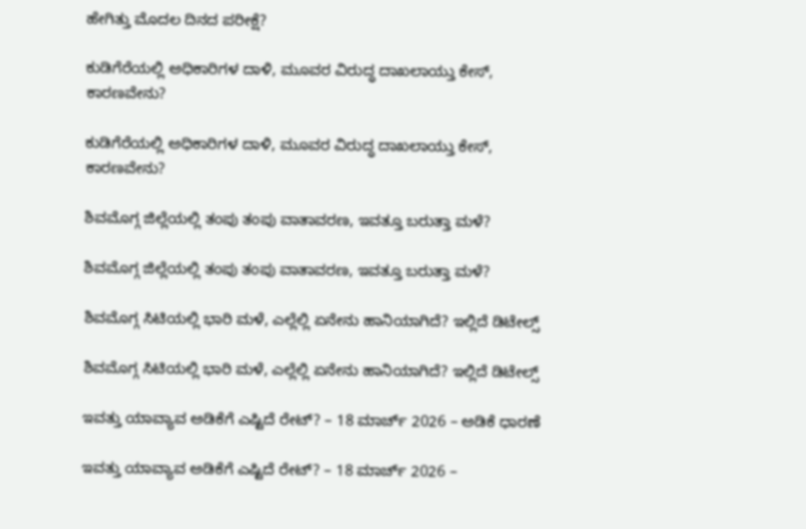ಹೇಗಿತ್ತು ಮೊದಲ ದಿನದ ಪರೀಕ್ಷೆ?

ಕುಡಿಗೆರೆಯಲ್ಲಿ ಅಧಿಕಾರಿಗಳ ದಾಳಿ, ಮೂವರ ವಿರುದ್ಧ ದಾಖಲಾಯ್ತು ಕೇಸ್‌, ಕಾರಣವೇನು?

ಕುಡಿಗೆರೆಯಲ್ಲಿ ಅಧಿಕಾರಿಗಳ ದಾಳಿ, ಮೂವರ ವಿರುದ್ಧ ದಾಖಲಾಯ್ತು ಕೇಸ್‌, ಕಾರಣವೇನು?

ಶಿವಮೊಗ್ಗ ಜಿಲ್ಲೆಯಲ್ಲಿ ತಂಪು ತಂಪು ವಾತಾವರಣ, ಇವತ್ತೂ ಬರುತ್ತಾ ಮಳೆ?

ಶಿವಮೊಗ್ಗ ಜಿಲ್ಲೆಯಲ್ಲಿ ತಂಪು ತಂಪು ವಾತಾವರಣ, ಇವತ್ತೂ ಬರುತ್ತಾ ಮಳೆ?

ಶಿವಮೊಗ್ಗ ಸಿಟಿಯಲ್ಲಿ ಭಾರಿ ಮಳೆ, ಎಲ್ಲೆಲ್ಲಿ ಏನೇನು ಹಾನಿಯಾಗಿದೆ? ಇಲ್ಲಿದೆ ಡಿಟೇಲ್ಸ್‌

ಶಿವಮೊಗ್ಗ ಸಿಟಿಯಲ್ಲಿ ಭಾರಿ ಮಳೆ, ಎಲ್ಲೆಲ್ಲಿ ಏನೇನು ಹಾನಿಯಾಗಿದೆ? ಇಲ್ಲಿದೆ ಡಿಟೇಲ್ಸ್‌

ಇವತ್ತು ಯಾವ್ಯಾವ ಅಡಿಕೆಗೆ ಎಷ್ಟಿದೆ ರೇಟ್‌? – 18 ಮಾರ್ಚ್‌ 2026 – ಅಡಿಕೆ ಧಾರಣೆ

ಇವತ್ತು ಯಾವ್ಯಾವ ಅಡಿಕೆಗೆ ಎಷ್ಟಿದೆ ರೇಟ್‌? – 18 ಮಾರ್ಚ್‌ 2026 –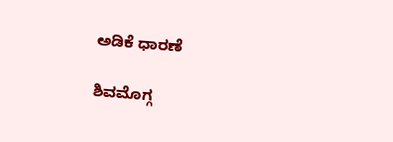ಅಡಿಕೆ ಧಾರಣೆ

ಶಿವಮೊಗ್ಗ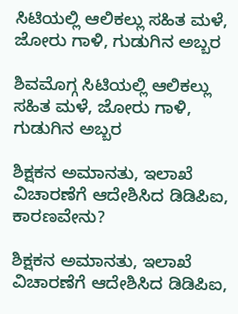ಸಿಟಿಯಲ್ಲಿ ಆಲಿಕಲ್ಲು ಸಹಿತ ಮಳೆ, ಜೋರು ಗಾಳಿ, ಗುಡುಗಿನ ಅಬ್ಬರ

ಶಿವಮೊಗ್ಗ ಸಿಟಿಯಲ್ಲಿ ಆಲಿಕಲ್ಲು ಸಹಿತ ಮಳೆ, ಜೋರು ಗಾಳಿ, ಗುಡುಗಿನ ಅಬ್ಬರ

ಶಿಕ್ಷಕನ ಅಮಾನತು, ಇಲಾಖೆ ವಿಚಾರಣೆಗೆ ಆದೇಶಿಸಿದ ಡಿಡಿಪಿಐ, ಕಾರಣವೇನು?

ಶಿಕ್ಷಕನ ಅಮಾನತು, ಇಲಾಖೆ ವಿಚಾರಣೆಗೆ ಆದೇಶಿಸಿದ ಡಿಡಿಪಿಐ,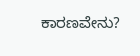ಕಾರಣವೇನು?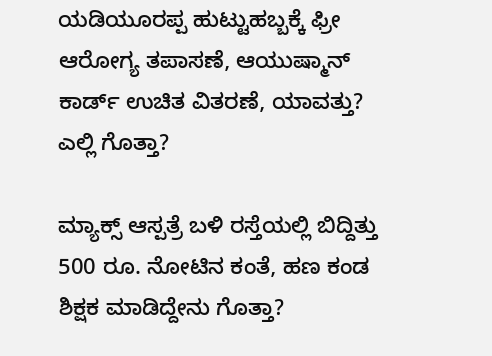ಯಡಿಯೂರಪ್ಪ ಹುಟ್ಟುಹಬ್ಬಕ್ಕೆ ಫ್ರೀ ಆರೋಗ್ಯ ತಪಾಸಣೆ, ಆಯುಷ್ಮಾನ್ ಕಾರ್ಡ್ ಉಚಿತ ವಿತರಣೆ, ಯಾವತ್ತು? ಎಲ್ಲಿ ಗೊತ್ತಾ?

ಮ್ಯಾಕ್ಸ್ ಆಸ್ಪತ್ರೆ ಬಳಿ ರಸ್ತೆಯಲ್ಲಿ ಬಿದ್ದಿತ್ತು 500 ರೂ. ನೋಟಿನ ಕಂತೆ, ಹಣ ಕಂಡ ಶಿಕ್ಷಕ ಮಾಡಿದ್ದೇನು ಗೊತ್ತಾ?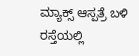ಮ್ಯಾಕ್ಸ್ ಆಸ್ಪತ್ರೆ ಬಳಿ ರಸ್ತೆಯಲ್ಲಿ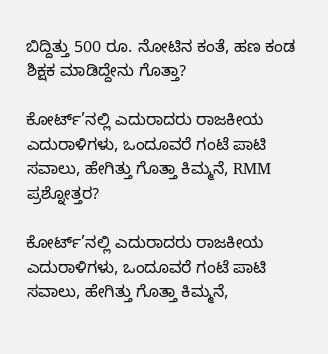ಬಿದ್ದಿತ್ತು 500 ರೂ. ನೋಟಿನ ಕಂತೆ, ಹಣ ಕಂಡ ಶಿಕ್ಷಕ ಮಾಡಿದ್ದೇನು ಗೊತ್ತಾ?

ಕೋರ್ಟ್’ನಲ್ಲಿ ಎದುರಾದರು ರಾಜಕೀಯ ಎದುರಾಳಿಗಳು, ಒಂದೂವರೆ ಗಂಟೆ ಪಾಟಿ ಸವಾಲು, ಹೇಗಿತ್ತು ಗೊತ್ತಾ ಕಿಮ್ಮನೆ, RMM ಪ್ರಶ್ನೋತ್ತರ?

ಕೋರ್ಟ್’ನಲ್ಲಿ ಎದುರಾದರು ರಾಜಕೀಯ ಎದುರಾಳಿಗಳು, ಒಂದೂವರೆ ಗಂಟೆ ಪಾಟಿ ಸವಾಲು, ಹೇಗಿತ್ತು ಗೊತ್ತಾ ಕಿಮ್ಮನೆ,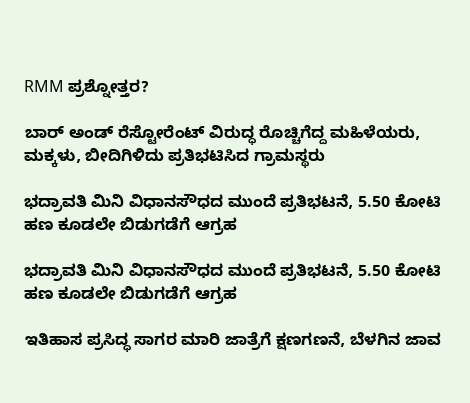RMM ಪ್ರಶ್ನೋತ್ತರ?

ಬಾರ್ ಅಂಡ್ ರೆಸ್ಟೋರೆಂಟ್ ವಿರುದ್ಧ ರೊಚ್ಚಿಗೆದ್ದ ಮಹಿಳೆಯರು, ಮಕ್ಕಳು, ಬೀದಿಗಿಳಿದು ಪ್ರತಿಭಟಿಸಿದ ಗ್ರಾಮಸ್ಥರು

ಭದ್ರಾವತಿ ಮಿನಿ ವಿಧಾನಸೌಧದ ಮುಂದೆ ಪ್ರತಿಭಟನೆ, 5.50 ಕೋಟಿ ಹಣ ಕೂಡಲೇ ಬಿಡುಗಡೆಗೆ ಆಗ್ರಹ

ಭದ್ರಾವತಿ ಮಿನಿ ವಿಧಾನಸೌಧದ ಮುಂದೆ ಪ್ರತಿಭಟನೆ, 5.50 ಕೋಟಿ ಹಣ ಕೂಡಲೇ ಬಿಡುಗಡೆಗೆ ಆಗ್ರಹ

ಇತಿಹಾಸ ಪ್ರಸಿದ್ಧ ಸಾಗರ ಮಾರಿ ಜಾತ್ರೆಗೆ ಕ್ಷಣಗಣನೆ, ಬೆಳಗಿನ ಜಾವ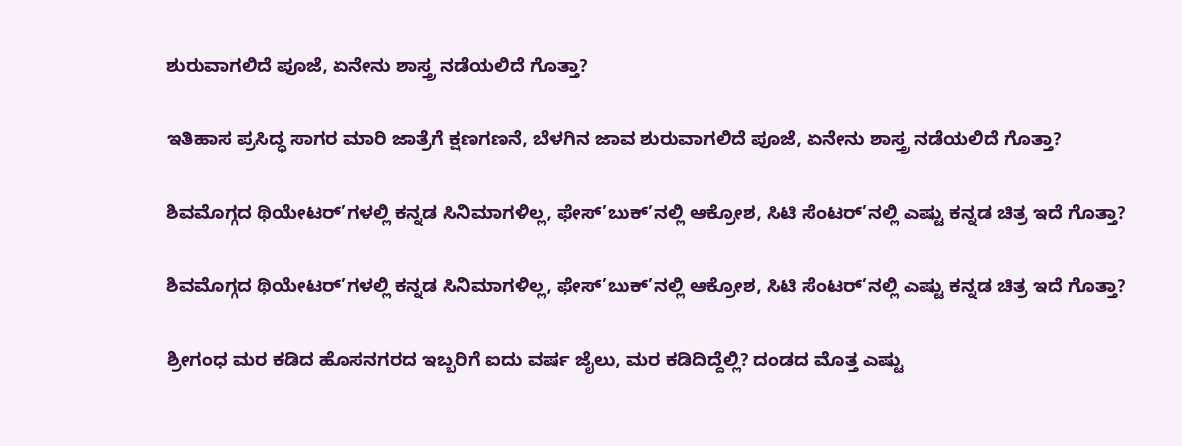ಶುರುವಾಗಲಿದೆ ಪೂಜೆ, ಏನೇನು ಶಾಸ್ತ್ರ ನಡೆಯಲಿದೆ ಗೊತ್ತಾ?

ಇತಿಹಾಸ ಪ್ರಸಿದ್ಧ ಸಾಗರ ಮಾರಿ ಜಾತ್ರೆಗೆ ಕ್ಷಣಗಣನೆ, ಬೆಳಗಿನ ಜಾವ ಶುರುವಾಗಲಿದೆ ಪೂಜೆ, ಏನೇನು ಶಾಸ್ತ್ರ ನಡೆಯಲಿದೆ ಗೊತ್ತಾ?

ಶಿವಮೊಗ್ಗದ ಥಿಯೇಟರ್’ಗಳಲ್ಲಿ ಕನ್ನಡ ಸಿನಿಮಾಗಳಿಲ್ಲ, ಫೇಸ್’ಬುಕ್’ನಲ್ಲಿ ಆಕ್ರೋಶ, ಸಿಟಿ ಸೆಂಟರ್’ನಲ್ಲಿ ಎಷ್ಟು ಕನ್ನಡ ಚಿತ್ರ ಇದೆ ಗೊತ್ತಾ?

ಶಿವಮೊಗ್ಗದ ಥಿಯೇಟರ್’ಗಳಲ್ಲಿ ಕನ್ನಡ ಸಿನಿಮಾಗಳಿಲ್ಲ, ಫೇಸ್’ಬುಕ್’ನಲ್ಲಿ ಆಕ್ರೋಶ, ಸಿಟಿ ಸೆಂಟರ್’ನಲ್ಲಿ ಎಷ್ಟು ಕನ್ನಡ ಚಿತ್ರ ಇದೆ ಗೊತ್ತಾ?

ಶ್ರೀಗಂಧ ಮರ ಕಡಿದ ಹೊಸನಗರದ ಇಬ್ಬರಿಗೆ ಐದು ವರ್ಷ ಜೈಲು, ಮರ ಕಡಿದಿದ್ದೆಲ್ಲಿ? ದಂಡದ ಮೊತ್ತ ಎಷ್ಟು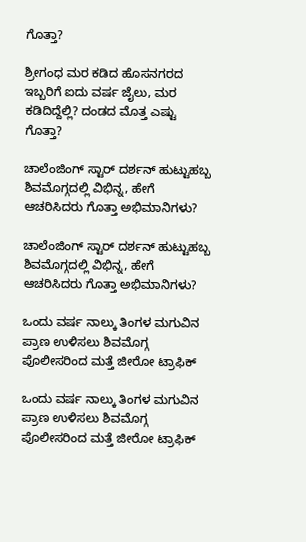ಗೊತ್ತಾ?

ಶ್ರೀಗಂಧ ಮರ ಕಡಿದ ಹೊಸನಗರದ ಇಬ್ಬರಿಗೆ ಐದು ವರ್ಷ ಜೈಲು, ಮರ ಕಡಿದಿದ್ದೆಲ್ಲಿ? ದಂಡದ ಮೊತ್ತ ಎಷ್ಟು ಗೊತ್ತಾ?

ಚಾಲೆಂಜಿಂಗ್ ಸ್ಟಾರ್ ದರ್ಶನ್ ಹುಟ್ಟುಹಬ್ಬ ಶಿವಮೊಗ್ಗದಲ್ಲಿ ವಿಭಿನ್ನ, ಹೇಗೆ ಆಚರಿಸಿದರು ಗೊತ್ತಾ ಅಭಿಮಾನಿಗಳು?

ಚಾಲೆಂಜಿಂಗ್ ಸ್ಟಾರ್ ದರ್ಶನ್ ಹುಟ್ಟುಹಬ್ಬ ಶಿವಮೊಗ್ಗದಲ್ಲಿ ವಿಭಿನ್ನ, ಹೇಗೆ ಆಚರಿಸಿದರು ಗೊತ್ತಾ ಅಭಿಮಾನಿಗಳು?

ಒಂದು ವರ್ಷ ನಾಲ್ಕು ತಿಂಗಳ ಮಗುವಿನ ಪ್ರಾಣ ಉಳಿಸಲು ಶಿವಮೊಗ್ಗ ಪೊಲೀಸರಿಂದ ಮತ್ತೆ ಜೀರೋ ಟ್ರಾಫಿಕ್

ಒಂದು ವರ್ಷ ನಾಲ್ಕು ತಿಂಗಳ ಮಗುವಿನ ಪ್ರಾಣ ಉಳಿಸಲು ಶಿವಮೊಗ್ಗ ಪೊಲೀಸರಿಂದ ಮತ್ತೆ ಜೀರೋ ಟ್ರಾಫಿಕ್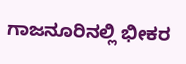ಗಾಜನೂರಿನಲ್ಲಿ ಭೀಕರ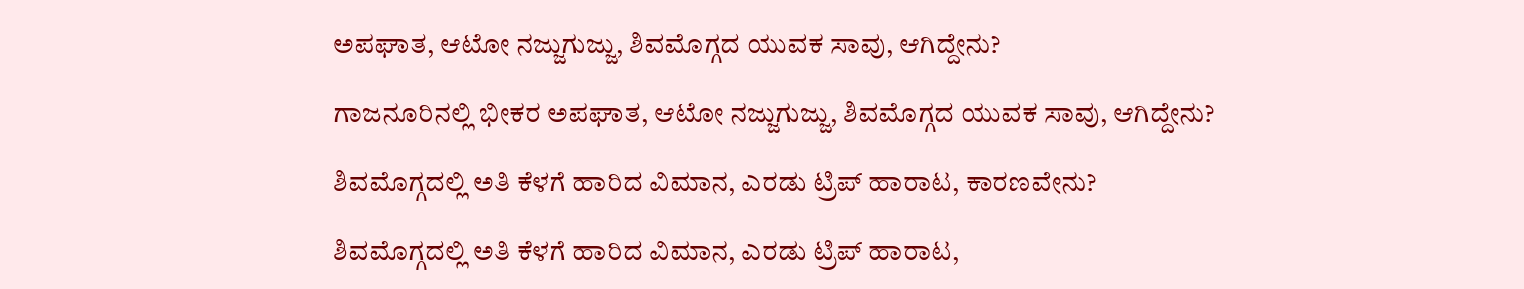ಅಪಘಾತ, ಆಟೋ ನಜ್ಜುಗುಜ್ಜು, ಶಿವಮೊಗ್ಗದ ಯುವಕ ಸಾವು, ಆಗಿದ್ದೇನು?

ಗಾಜನೂರಿನಲ್ಲಿ ಭೀಕರ ಅಪಘಾತ, ಆಟೋ ನಜ್ಜುಗುಜ್ಜು, ಶಿವಮೊಗ್ಗದ ಯುವಕ ಸಾವು, ಆಗಿದ್ದೇನು?

ಶಿವಮೊಗ್ಗದಲ್ಲಿ ಅತಿ ಕೆಳಗೆ ಹಾರಿದ ವಿಮಾನ, ಎರಡು ಟ್ರಿಪ್‌ ಹಾರಾಟ, ಕಾರಣವೇನು?

ಶಿವಮೊಗ್ಗದಲ್ಲಿ ಅತಿ ಕೆಳಗೆ ಹಾರಿದ ವಿಮಾನ, ಎರಡು ಟ್ರಿಪ್‌ ಹಾರಾಟ,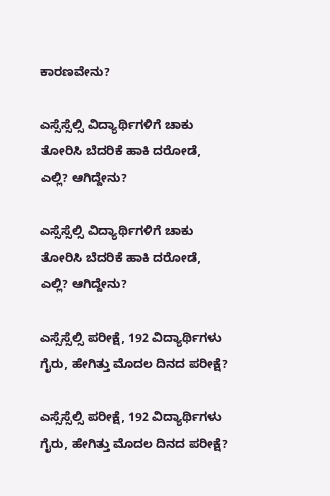ಕಾರಣವೇನು?

ಎಸ್ಸೆಸ್ಸೆಲ್ಸಿ ವಿದ್ಯಾರ್ಥಿಗಳಿಗೆ ಚಾಕು ತೋರಿಸಿ ಬೆದರಿಕೆ ಹಾಕಿ ದರೋಡೆ, ಎಲ್ಲಿ? ಆಗಿದ್ದೇನು?

ಎಸ್ಸೆಸ್ಸೆಲ್ಸಿ ವಿದ್ಯಾರ್ಥಿಗಳಿಗೆ ಚಾಕು ತೋರಿಸಿ ಬೆದರಿಕೆ ಹಾಕಿ ದರೋಡೆ, ಎಲ್ಲಿ? ಆಗಿದ್ದೇನು?

ಎಸ್ಸೆಸ್ಸೆಲ್ಸಿ ಪರೀಕ್ಷೆ, 192 ವಿದ್ಯಾರ್ಥಿಗಳು ಗೈರು, ಹೇಗಿತ್ತು ಮೊದಲ ದಿನದ ಪರೀಕ್ಷೆ?

ಎಸ್ಸೆಸ್ಸೆಲ್ಸಿ ಪರೀಕ್ಷೆ, 192 ವಿದ್ಯಾರ್ಥಿಗಳು ಗೈರು, ಹೇಗಿತ್ತು ಮೊದಲ ದಿನದ ಪರೀಕ್ಷೆ?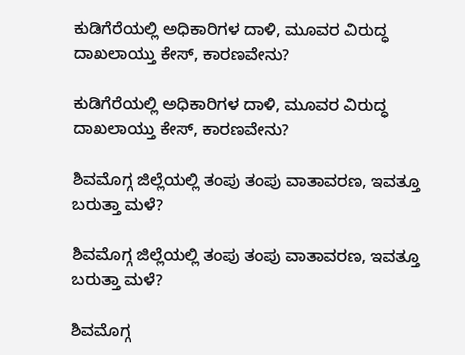ಕುಡಿಗೆರೆಯಲ್ಲಿ ಅಧಿಕಾರಿಗಳ ದಾಳಿ, ಮೂವರ ವಿರುದ್ಧ ದಾಖಲಾಯ್ತು ಕೇಸ್‌, ಕಾರಣವೇನು?

ಕುಡಿಗೆರೆಯಲ್ಲಿ ಅಧಿಕಾರಿಗಳ ದಾಳಿ, ಮೂವರ ವಿರುದ್ಧ ದಾಖಲಾಯ್ತು ಕೇಸ್‌, ಕಾರಣವೇನು?

ಶಿವಮೊಗ್ಗ ಜಿಲ್ಲೆಯಲ್ಲಿ ತಂಪು ತಂಪು ವಾತಾವರಣ, ಇವತ್ತೂ ಬರುತ್ತಾ ಮಳೆ?

ಶಿವಮೊಗ್ಗ ಜಿಲ್ಲೆಯಲ್ಲಿ ತಂಪು ತಂಪು ವಾತಾವರಣ, ಇವತ್ತೂ ಬರುತ್ತಾ ಮಳೆ?

ಶಿವಮೊಗ್ಗ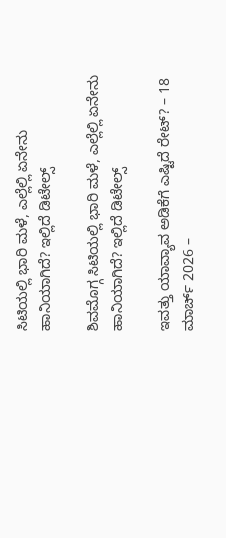ಸಿಟಿಯಲ್ಲಿ ಭಾರಿ ಮಳೆ, ಎಲ್ಲೆಲ್ಲಿ ಏನೇನು ಹಾನಿಯಾಗಿದೆ? ಇಲ್ಲಿದೆ ಡಿಟೇಲ್ಸ್‌

ಶಿವಮೊಗ್ಗ ಸಿಟಿಯಲ್ಲಿ ಭಾರಿ ಮಳೆ, ಎಲ್ಲೆಲ್ಲಿ ಏನೇನು ಹಾನಿಯಾಗಿದೆ? ಇಲ್ಲಿದೆ ಡಿಟೇಲ್ಸ್‌

ಇವತ್ತು ಯಾವ್ಯಾವ ಅಡಿಕೆಗೆ ಎಷ್ಟಿದೆ ರೇಟ್‌? – 18 ಮಾರ್ಚ್‌ 2026 –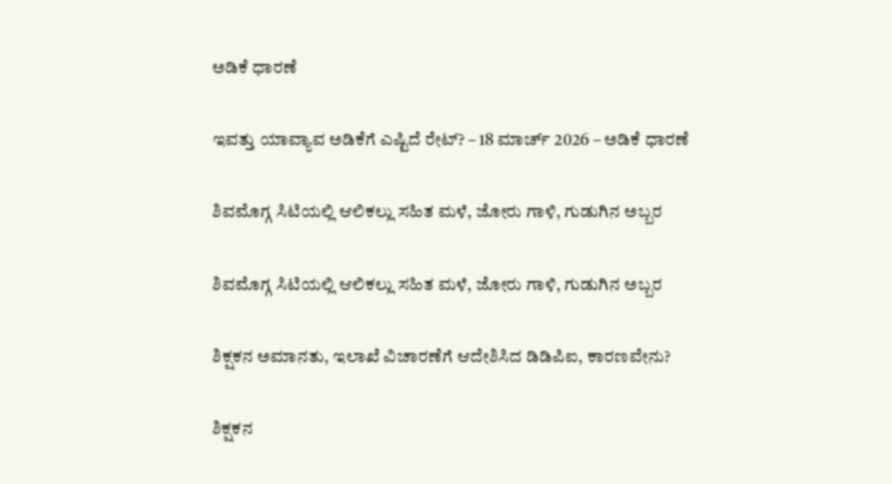ಅಡಿಕೆ ಧಾರಣೆ

ಇವತ್ತು ಯಾವ್ಯಾವ ಅಡಿಕೆಗೆ ಎಷ್ಟಿದೆ ರೇಟ್‌? – 18 ಮಾರ್ಚ್‌ 2026 – ಅಡಿಕೆ ಧಾರಣೆ

ಶಿವಮೊಗ್ಗ ಸಿಟಿಯಲ್ಲಿ ಆಲಿಕಲ್ಲು ಸಹಿತ ಮಳೆ, ಜೋರು ಗಾಳಿ, ಗುಡುಗಿನ ಅಬ್ಬರ

ಶಿವಮೊಗ್ಗ ಸಿಟಿಯಲ್ಲಿ ಆಲಿಕಲ್ಲು ಸಹಿತ ಮಳೆ, ಜೋರು ಗಾಳಿ, ಗುಡುಗಿನ ಅಬ್ಬರ

ಶಿಕ್ಷಕನ ಅಮಾನತು, ಇಲಾಖೆ ವಿಚಾರಣೆಗೆ ಆದೇಶಿಸಿದ ಡಿಡಿಪಿಐ, ಕಾರಣವೇನು?

ಶಿಕ್ಷಕನ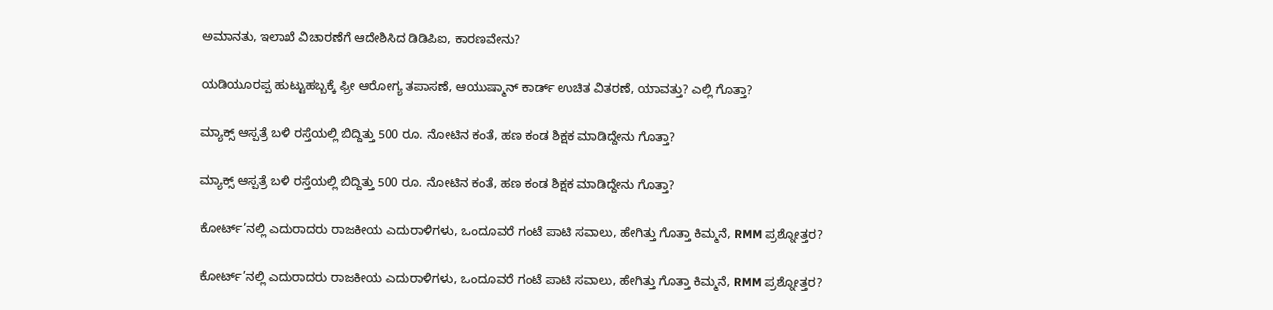ಅಮಾನತು, ಇಲಾಖೆ ವಿಚಾರಣೆಗೆ ಆದೇಶಿಸಿದ ಡಿಡಿಪಿಐ, ಕಾರಣವೇನು?

ಯಡಿಯೂರಪ್ಪ ಹುಟ್ಟುಹಬ್ಬಕ್ಕೆ ಫ್ರೀ ಆರೋಗ್ಯ ತಪಾಸಣೆ, ಆಯುಷ್ಮಾನ್ ಕಾರ್ಡ್ ಉಚಿತ ವಿತರಣೆ, ಯಾವತ್ತು? ಎಲ್ಲಿ ಗೊತ್ತಾ?

ಮ್ಯಾಕ್ಸ್ ಆಸ್ಪತ್ರೆ ಬಳಿ ರಸ್ತೆಯಲ್ಲಿ ಬಿದ್ದಿತ್ತು 500 ರೂ. ನೋಟಿನ ಕಂತೆ, ಹಣ ಕಂಡ ಶಿಕ್ಷಕ ಮಾಡಿದ್ದೇನು ಗೊತ್ತಾ?

ಮ್ಯಾಕ್ಸ್ ಆಸ್ಪತ್ರೆ ಬಳಿ ರಸ್ತೆಯಲ್ಲಿ ಬಿದ್ದಿತ್ತು 500 ರೂ. ನೋಟಿನ ಕಂತೆ, ಹಣ ಕಂಡ ಶಿಕ್ಷಕ ಮಾಡಿದ್ದೇನು ಗೊತ್ತಾ?

ಕೋರ್ಟ್’ನಲ್ಲಿ ಎದುರಾದರು ರಾಜಕೀಯ ಎದುರಾಳಿಗಳು, ಒಂದೂವರೆ ಗಂಟೆ ಪಾಟಿ ಸವಾಲು, ಹೇಗಿತ್ತು ಗೊತ್ತಾ ಕಿಮ್ಮನೆ, RMM ಪ್ರಶ್ನೋತ್ತರ?

ಕೋರ್ಟ್’ನಲ್ಲಿ ಎದುರಾದರು ರಾಜಕೀಯ ಎದುರಾಳಿಗಳು, ಒಂದೂವರೆ ಗಂಟೆ ಪಾಟಿ ಸವಾಲು, ಹೇಗಿತ್ತು ಗೊತ್ತಾ ಕಿಮ್ಮನೆ, RMM ಪ್ರಶ್ನೋತ್ತರ?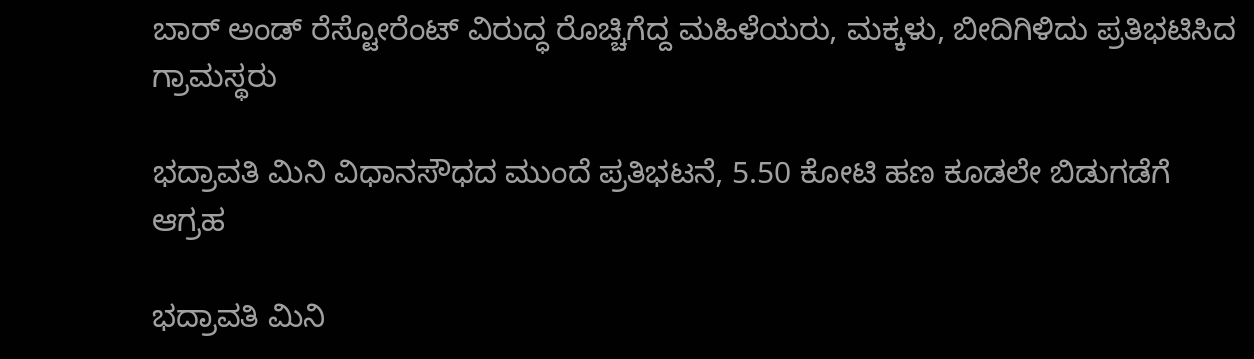ಬಾರ್ ಅಂಡ್ ರೆಸ್ಟೋರೆಂಟ್ ವಿರುದ್ಧ ರೊಚ್ಚಿಗೆದ್ದ ಮಹಿಳೆಯರು, ಮಕ್ಕಳು, ಬೀದಿಗಿಳಿದು ಪ್ರತಿಭಟಿಸಿದ ಗ್ರಾಮಸ್ಥರು

ಭದ್ರಾವತಿ ಮಿನಿ ವಿಧಾನಸೌಧದ ಮುಂದೆ ಪ್ರತಿಭಟನೆ, 5.50 ಕೋಟಿ ಹಣ ಕೂಡಲೇ ಬಿಡುಗಡೆಗೆ ಆಗ್ರಹ

ಭದ್ರಾವತಿ ಮಿನಿ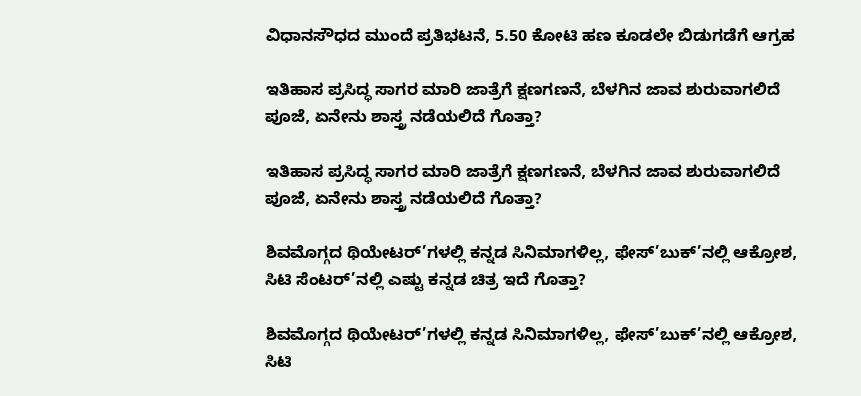ವಿಧಾನಸೌಧದ ಮುಂದೆ ಪ್ರತಿಭಟನೆ, 5.50 ಕೋಟಿ ಹಣ ಕೂಡಲೇ ಬಿಡುಗಡೆಗೆ ಆಗ್ರಹ

ಇತಿಹಾಸ ಪ್ರಸಿದ್ಧ ಸಾಗರ ಮಾರಿ ಜಾತ್ರೆಗೆ ಕ್ಷಣಗಣನೆ, ಬೆಳಗಿನ ಜಾವ ಶುರುವಾಗಲಿದೆ ಪೂಜೆ, ಏನೇನು ಶಾಸ್ತ್ರ ನಡೆಯಲಿದೆ ಗೊತ್ತಾ?

ಇತಿಹಾಸ ಪ್ರಸಿದ್ಧ ಸಾಗರ ಮಾರಿ ಜಾತ್ರೆಗೆ ಕ್ಷಣಗಣನೆ, ಬೆಳಗಿನ ಜಾವ ಶುರುವಾಗಲಿದೆ ಪೂಜೆ, ಏನೇನು ಶಾಸ್ತ್ರ ನಡೆಯಲಿದೆ ಗೊತ್ತಾ?

ಶಿವಮೊಗ್ಗದ ಥಿಯೇಟರ್’ಗಳಲ್ಲಿ ಕನ್ನಡ ಸಿನಿಮಾಗಳಿಲ್ಲ, ಫೇಸ್’ಬುಕ್’ನಲ್ಲಿ ಆಕ್ರೋಶ, ಸಿಟಿ ಸೆಂಟರ್’ನಲ್ಲಿ ಎಷ್ಟು ಕನ್ನಡ ಚಿತ್ರ ಇದೆ ಗೊತ್ತಾ?

ಶಿವಮೊಗ್ಗದ ಥಿಯೇಟರ್’ಗಳಲ್ಲಿ ಕನ್ನಡ ಸಿನಿಮಾಗಳಿಲ್ಲ, ಫೇಸ್’ಬುಕ್’ನಲ್ಲಿ ಆಕ್ರೋಶ, ಸಿಟಿ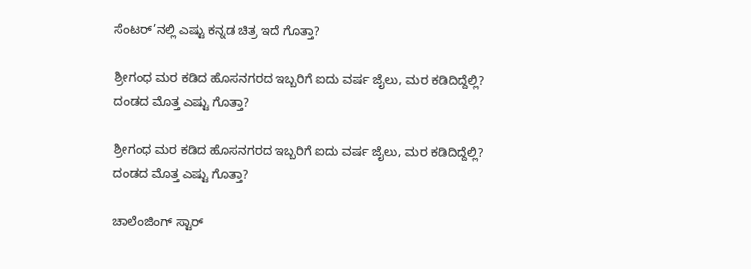ಸೆಂಟರ್’ನಲ್ಲಿ ಎಷ್ಟು ಕನ್ನಡ ಚಿತ್ರ ಇದೆ ಗೊತ್ತಾ?

ಶ್ರೀಗಂಧ ಮರ ಕಡಿದ ಹೊಸನಗರದ ಇಬ್ಬರಿಗೆ ಐದು ವರ್ಷ ಜೈಲು, ಮರ ಕಡಿದಿದ್ದೆಲ್ಲಿ? ದಂಡದ ಮೊತ್ತ ಎಷ್ಟು ಗೊತ್ತಾ?

ಶ್ರೀಗಂಧ ಮರ ಕಡಿದ ಹೊಸನಗರದ ಇಬ್ಬರಿಗೆ ಐದು ವರ್ಷ ಜೈಲು, ಮರ ಕಡಿದಿದ್ದೆಲ್ಲಿ? ದಂಡದ ಮೊತ್ತ ಎಷ್ಟು ಗೊತ್ತಾ?

ಚಾಲೆಂಜಿಂಗ್ ಸ್ಟಾರ್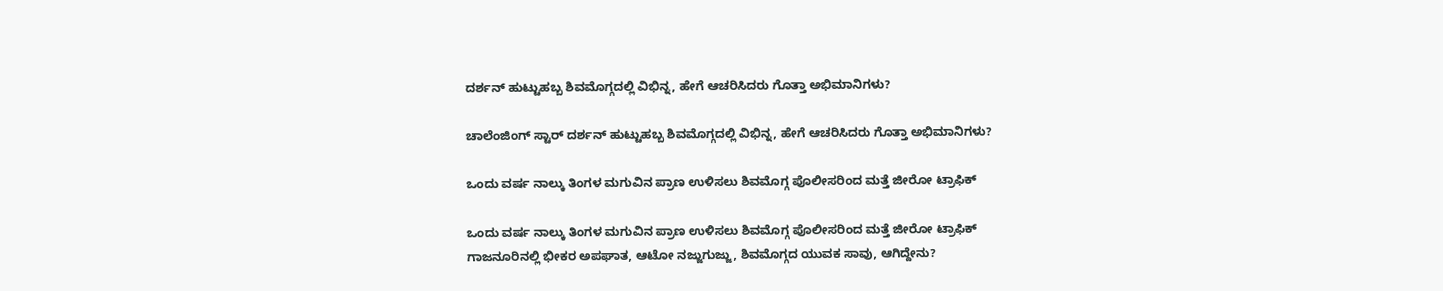ದರ್ಶನ್ ಹುಟ್ಟುಹಬ್ಬ ಶಿವಮೊಗ್ಗದಲ್ಲಿ ವಿಭಿನ್ನ, ಹೇಗೆ ಆಚರಿಸಿದರು ಗೊತ್ತಾ ಅಭಿಮಾನಿಗಳು?

ಚಾಲೆಂಜಿಂಗ್ ಸ್ಟಾರ್ ದರ್ಶನ್ ಹುಟ್ಟುಹಬ್ಬ ಶಿವಮೊಗ್ಗದಲ್ಲಿ ವಿಭಿನ್ನ, ಹೇಗೆ ಆಚರಿಸಿದರು ಗೊತ್ತಾ ಅಭಿಮಾನಿಗಳು?

ಒಂದು ವರ್ಷ ನಾಲ್ಕು ತಿಂಗಳ ಮಗುವಿನ ಪ್ರಾಣ ಉಳಿಸಲು ಶಿವಮೊಗ್ಗ ಪೊಲೀಸರಿಂದ ಮತ್ತೆ ಜೀರೋ ಟ್ರಾಫಿಕ್

ಒಂದು ವರ್ಷ ನಾಲ್ಕು ತಿಂಗಳ ಮಗುವಿನ ಪ್ರಾಣ ಉಳಿಸಲು ಶಿವಮೊಗ್ಗ ಪೊಲೀಸರಿಂದ ಮತ್ತೆ ಜೀರೋ ಟ್ರಾಫಿಕ್
ಗಾಜನೂರಿನಲ್ಲಿ ಭೀಕರ ಅಪಘಾತ, ಆಟೋ ನಜ್ಜುಗುಜ್ಜು, ಶಿವಮೊಗ್ಗದ ಯುವಕ ಸಾವು, ಆಗಿದ್ದೇನು?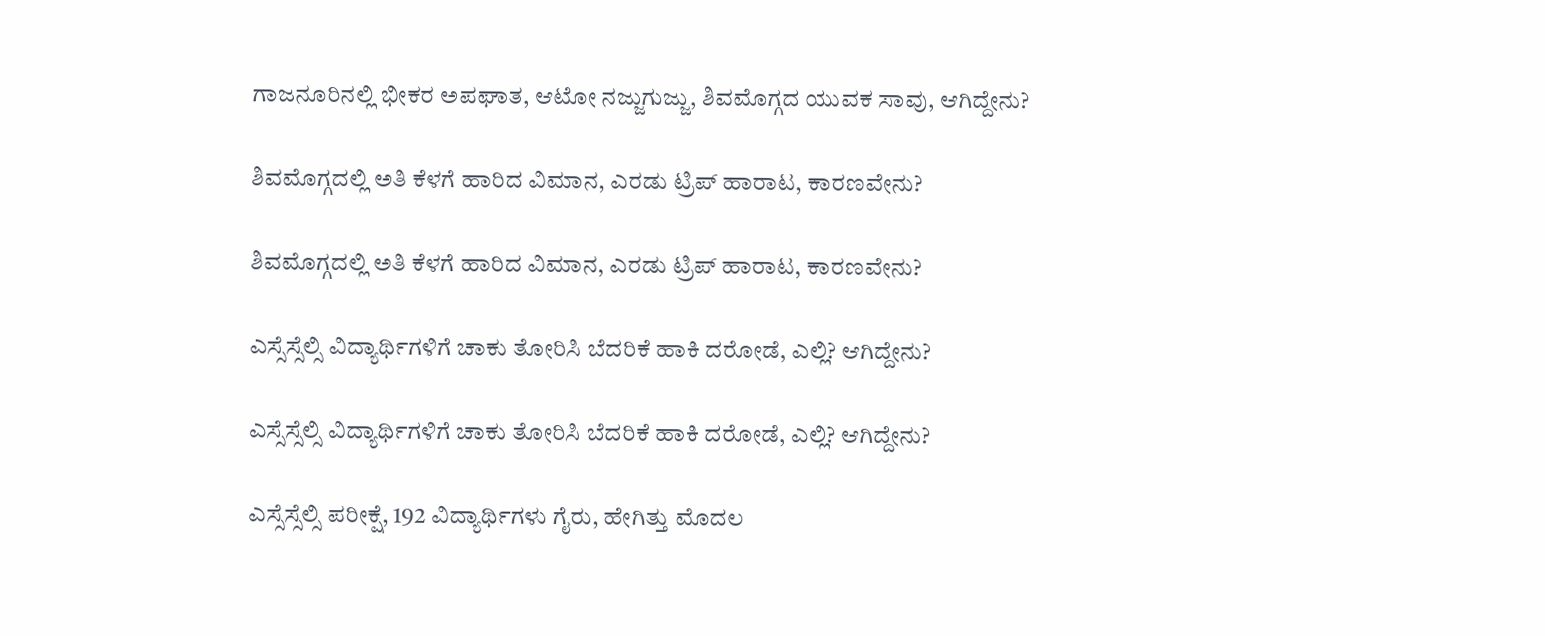ಗಾಜನೂರಿನಲ್ಲಿ ಭೀಕರ ಅಪಘಾತ, ಆಟೋ ನಜ್ಜುಗುಜ್ಜು, ಶಿವಮೊಗ್ಗದ ಯುವಕ ಸಾವು, ಆಗಿದ್ದೇನು?

ಶಿವಮೊಗ್ಗದಲ್ಲಿ ಅತಿ ಕೆಳಗೆ ಹಾರಿದ ವಿಮಾನ, ಎರಡು ಟ್ರಿಪ್‌ ಹಾರಾಟ, ಕಾರಣವೇನು?

ಶಿವಮೊಗ್ಗದಲ್ಲಿ ಅತಿ ಕೆಳಗೆ ಹಾರಿದ ವಿಮಾನ, ಎರಡು ಟ್ರಿಪ್‌ ಹಾರಾಟ, ಕಾರಣವೇನು?

ಎಸ್ಸೆಸ್ಸೆಲ್ಸಿ ವಿದ್ಯಾರ್ಥಿಗಳಿಗೆ ಚಾಕು ತೋರಿಸಿ ಬೆದರಿಕೆ ಹಾಕಿ ದರೋಡೆ, ಎಲ್ಲಿ? ಆಗಿದ್ದೇನು?

ಎಸ್ಸೆಸ್ಸೆಲ್ಸಿ ವಿದ್ಯಾರ್ಥಿಗಳಿಗೆ ಚಾಕು ತೋರಿಸಿ ಬೆದರಿಕೆ ಹಾಕಿ ದರೋಡೆ, ಎಲ್ಲಿ? ಆಗಿದ್ದೇನು?

ಎಸ್ಸೆಸ್ಸೆಲ್ಸಿ ಪರೀಕ್ಷೆ, 192 ವಿದ್ಯಾರ್ಥಿಗಳು ಗೈರು, ಹೇಗಿತ್ತು ಮೊದಲ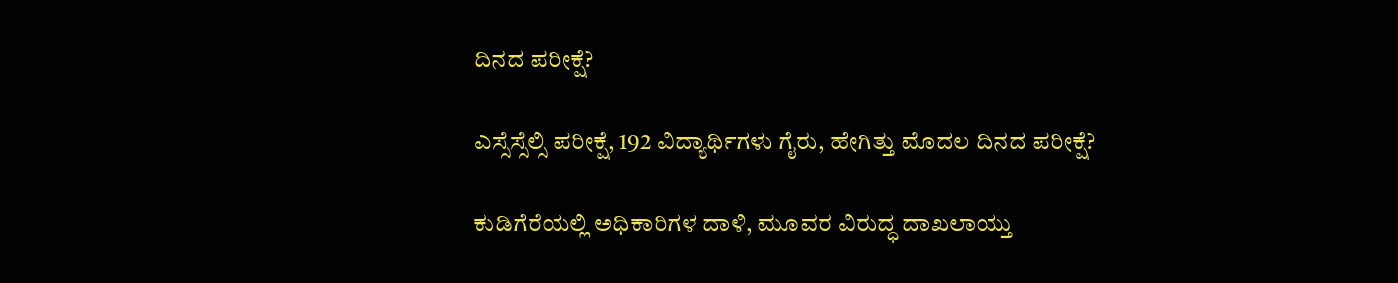ದಿನದ ಪರೀಕ್ಷೆ?

ಎಸ್ಸೆಸ್ಸೆಲ್ಸಿ ಪರೀಕ್ಷೆ, 192 ವಿದ್ಯಾರ್ಥಿಗಳು ಗೈರು, ಹೇಗಿತ್ತು ಮೊದಲ ದಿನದ ಪರೀಕ್ಷೆ?

ಕುಡಿಗೆರೆಯಲ್ಲಿ ಅಧಿಕಾರಿಗಳ ದಾಳಿ, ಮೂವರ ವಿರುದ್ಧ ದಾಖಲಾಯ್ತು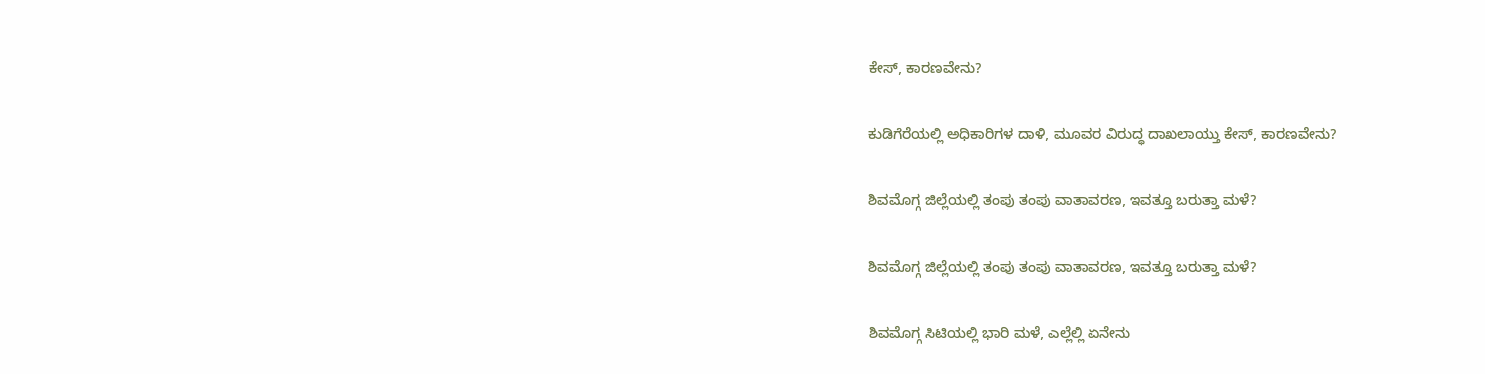ಕೇಸ್‌, ಕಾರಣವೇನು?

ಕುಡಿಗೆರೆಯಲ್ಲಿ ಅಧಿಕಾರಿಗಳ ದಾಳಿ, ಮೂವರ ವಿರುದ್ಧ ದಾಖಲಾಯ್ತು ಕೇಸ್‌, ಕಾರಣವೇನು?

ಶಿವಮೊಗ್ಗ ಜಿಲ್ಲೆಯಲ್ಲಿ ತಂಪು ತಂಪು ವಾತಾವರಣ, ಇವತ್ತೂ ಬರುತ್ತಾ ಮಳೆ?

ಶಿವಮೊಗ್ಗ ಜಿಲ್ಲೆಯಲ್ಲಿ ತಂಪು ತಂಪು ವಾತಾವರಣ, ಇವತ್ತೂ ಬರುತ್ತಾ ಮಳೆ?

ಶಿವಮೊಗ್ಗ ಸಿಟಿಯಲ್ಲಿ ಭಾರಿ ಮಳೆ, ಎಲ್ಲೆಲ್ಲಿ ಏನೇನು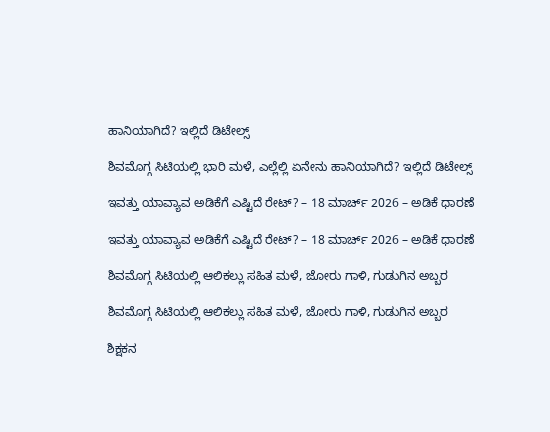ಹಾನಿಯಾಗಿದೆ? ಇಲ್ಲಿದೆ ಡಿಟೇಲ್ಸ್‌

ಶಿವಮೊಗ್ಗ ಸಿಟಿಯಲ್ಲಿ ಭಾರಿ ಮಳೆ, ಎಲ್ಲೆಲ್ಲಿ ಏನೇನು ಹಾನಿಯಾಗಿದೆ? ಇಲ್ಲಿದೆ ಡಿಟೇಲ್ಸ್‌

ಇವತ್ತು ಯಾವ್ಯಾವ ಅಡಿಕೆಗೆ ಎಷ್ಟಿದೆ ರೇಟ್‌? – 18 ಮಾರ್ಚ್‌ 2026 – ಅಡಿಕೆ ಧಾರಣೆ

ಇವತ್ತು ಯಾವ್ಯಾವ ಅಡಿಕೆಗೆ ಎಷ್ಟಿದೆ ರೇಟ್‌? – 18 ಮಾರ್ಚ್‌ 2026 – ಅಡಿಕೆ ಧಾರಣೆ

ಶಿವಮೊಗ್ಗ ಸಿಟಿಯಲ್ಲಿ ಆಲಿಕಲ್ಲು ಸಹಿತ ಮಳೆ, ಜೋರು ಗಾಳಿ, ಗುಡುಗಿನ ಅಬ್ಬರ

ಶಿವಮೊಗ್ಗ ಸಿಟಿಯಲ್ಲಿ ಆಲಿಕಲ್ಲು ಸಹಿತ ಮಳೆ, ಜೋರು ಗಾಳಿ, ಗುಡುಗಿನ ಅಬ್ಬರ

ಶಿಕ್ಷಕನ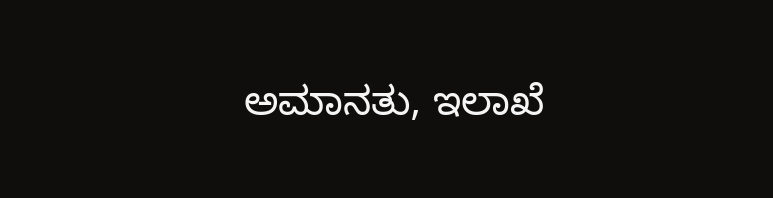ಅಮಾನತು, ಇಲಾಖೆ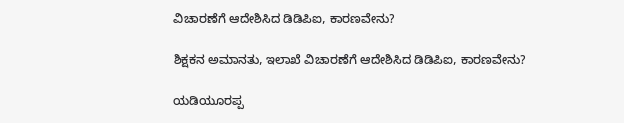ವಿಚಾರಣೆಗೆ ಆದೇಶಿಸಿದ ಡಿಡಿಪಿಐ, ಕಾರಣವೇನು?

ಶಿಕ್ಷಕನ ಅಮಾನತು, ಇಲಾಖೆ ವಿಚಾರಣೆಗೆ ಆದೇಶಿಸಿದ ಡಿಡಿಪಿಐ, ಕಾರಣವೇನು?

ಯಡಿಯೂರಪ್ಪ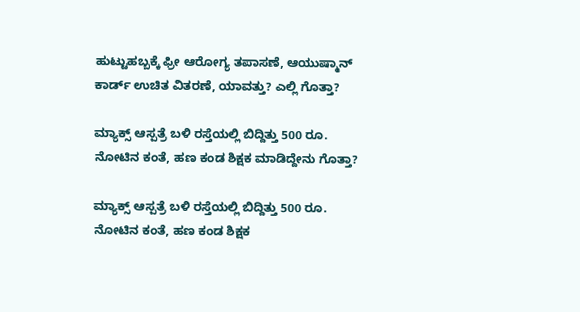ಹುಟ್ಟುಹಬ್ಬಕ್ಕೆ ಫ್ರೀ ಆರೋಗ್ಯ ತಪಾಸಣೆ, ಆಯುಷ್ಮಾನ್ ಕಾರ್ಡ್ ಉಚಿತ ವಿತರಣೆ, ಯಾವತ್ತು? ಎಲ್ಲಿ ಗೊತ್ತಾ?

ಮ್ಯಾಕ್ಸ್ ಆಸ್ಪತ್ರೆ ಬಳಿ ರಸ್ತೆಯಲ್ಲಿ ಬಿದ್ದಿತ್ತು 500 ರೂ. ನೋಟಿನ ಕಂತೆ, ಹಣ ಕಂಡ ಶಿಕ್ಷಕ ಮಾಡಿದ್ದೇನು ಗೊತ್ತಾ?

ಮ್ಯಾಕ್ಸ್ ಆಸ್ಪತ್ರೆ ಬಳಿ ರಸ್ತೆಯಲ್ಲಿ ಬಿದ್ದಿತ್ತು 500 ರೂ. ನೋಟಿನ ಕಂತೆ, ಹಣ ಕಂಡ ಶಿಕ್ಷಕ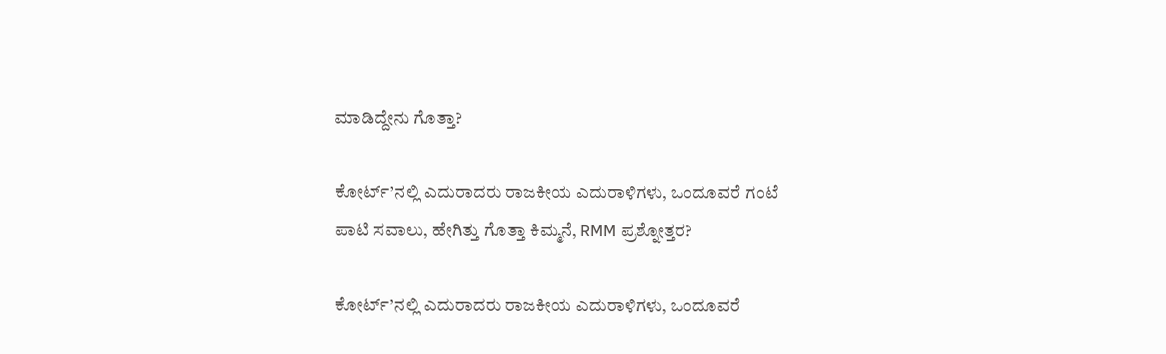ಮಾಡಿದ್ದೇನು ಗೊತ್ತಾ?

ಕೋರ್ಟ್’ನಲ್ಲಿ ಎದುರಾದರು ರಾಜಕೀಯ ಎದುರಾಳಿಗಳು, ಒಂದೂವರೆ ಗಂಟೆ ಪಾಟಿ ಸವಾಲು, ಹೇಗಿತ್ತು ಗೊತ್ತಾ ಕಿಮ್ಮನೆ, RMM ಪ್ರಶ್ನೋತ್ತರ?

ಕೋರ್ಟ್’ನಲ್ಲಿ ಎದುರಾದರು ರಾಜಕೀಯ ಎದುರಾಳಿಗಳು, ಒಂದೂವರೆ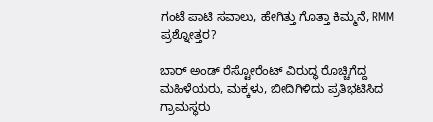ಗಂಟೆ ಪಾಟಿ ಸವಾಲು, ಹೇಗಿತ್ತು ಗೊತ್ತಾ ಕಿಮ್ಮನೆ, RMM ಪ್ರಶ್ನೋತ್ತರ?

ಬಾರ್ ಅಂಡ್ ರೆಸ್ಟೋರೆಂಟ್ ವಿರುದ್ಧ ರೊಚ್ಚಿಗೆದ್ದ ಮಹಿಳೆಯರು, ಮಕ್ಕಳು, ಬೀದಿಗಿಳಿದು ಪ್ರತಿಭಟಿಸಿದ ಗ್ರಾಮಸ್ಥರು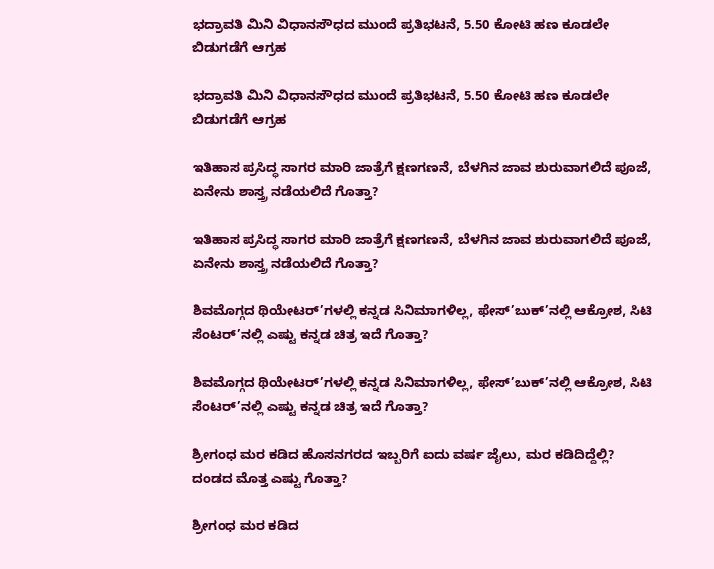ಭದ್ರಾವತಿ ಮಿನಿ ವಿಧಾನಸೌಧದ ಮುಂದೆ ಪ್ರತಿಭಟನೆ, 5.50 ಕೋಟಿ ಹಣ ಕೂಡಲೇ ಬಿಡುಗಡೆಗೆ ಆಗ್ರಹ

ಭದ್ರಾವತಿ ಮಿನಿ ವಿಧಾನಸೌಧದ ಮುಂದೆ ಪ್ರತಿಭಟನೆ, 5.50 ಕೋಟಿ ಹಣ ಕೂಡಲೇ ಬಿಡುಗಡೆಗೆ ಆಗ್ರಹ

ಇತಿಹಾಸ ಪ್ರಸಿದ್ಧ ಸಾಗರ ಮಾರಿ ಜಾತ್ರೆಗೆ ಕ್ಷಣಗಣನೆ, ಬೆಳಗಿನ ಜಾವ ಶುರುವಾಗಲಿದೆ ಪೂಜೆ, ಏನೇನು ಶಾಸ್ತ್ರ ನಡೆಯಲಿದೆ ಗೊತ್ತಾ?

ಇತಿಹಾಸ ಪ್ರಸಿದ್ಧ ಸಾಗರ ಮಾರಿ ಜಾತ್ರೆಗೆ ಕ್ಷಣಗಣನೆ, ಬೆಳಗಿನ ಜಾವ ಶುರುವಾಗಲಿದೆ ಪೂಜೆ, ಏನೇನು ಶಾಸ್ತ್ರ ನಡೆಯಲಿದೆ ಗೊತ್ತಾ?

ಶಿವಮೊಗ್ಗದ ಥಿಯೇಟರ್’ಗಳಲ್ಲಿ ಕನ್ನಡ ಸಿನಿಮಾಗಳಿಲ್ಲ, ಫೇಸ್’ಬುಕ್’ನಲ್ಲಿ ಆಕ್ರೋಶ, ಸಿಟಿ ಸೆಂಟರ್’ನಲ್ಲಿ ಎಷ್ಟು ಕನ್ನಡ ಚಿತ್ರ ಇದೆ ಗೊತ್ತಾ?

ಶಿವಮೊಗ್ಗದ ಥಿಯೇಟರ್’ಗಳಲ್ಲಿ ಕನ್ನಡ ಸಿನಿಮಾಗಳಿಲ್ಲ, ಫೇಸ್’ಬುಕ್’ನಲ್ಲಿ ಆಕ್ರೋಶ, ಸಿಟಿ ಸೆಂಟರ್’ನಲ್ಲಿ ಎಷ್ಟು ಕನ್ನಡ ಚಿತ್ರ ಇದೆ ಗೊತ್ತಾ?

ಶ್ರೀಗಂಧ ಮರ ಕಡಿದ ಹೊಸನಗರದ ಇಬ್ಬರಿಗೆ ಐದು ವರ್ಷ ಜೈಲು, ಮರ ಕಡಿದಿದ್ದೆಲ್ಲಿ? ದಂಡದ ಮೊತ್ತ ಎಷ್ಟು ಗೊತ್ತಾ?

ಶ್ರೀಗಂಧ ಮರ ಕಡಿದ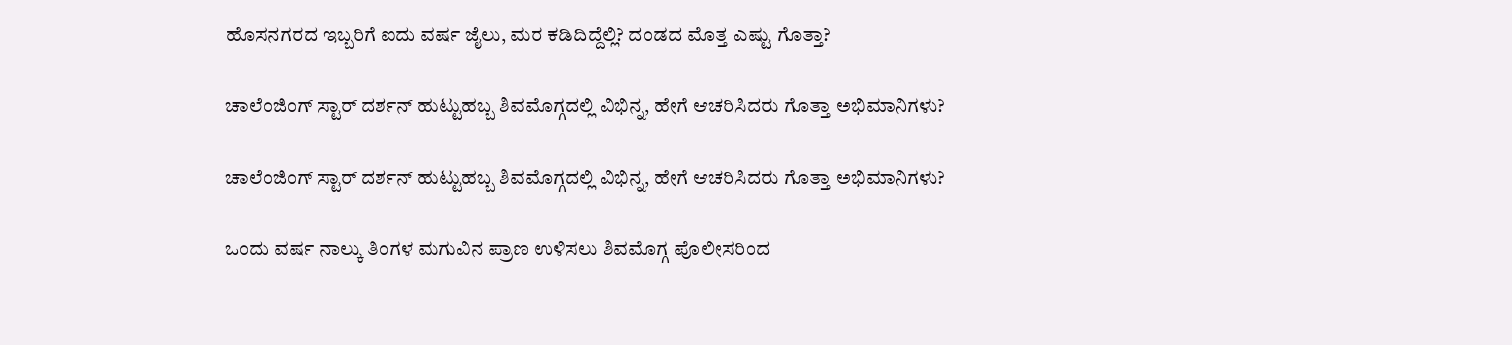ಹೊಸನಗರದ ಇಬ್ಬರಿಗೆ ಐದು ವರ್ಷ ಜೈಲು, ಮರ ಕಡಿದಿದ್ದೆಲ್ಲಿ? ದಂಡದ ಮೊತ್ತ ಎಷ್ಟು ಗೊತ್ತಾ?

ಚಾಲೆಂಜಿಂಗ್ ಸ್ಟಾರ್ ದರ್ಶನ್ ಹುಟ್ಟುಹಬ್ಬ ಶಿವಮೊಗ್ಗದಲ್ಲಿ ವಿಭಿನ್ನ, ಹೇಗೆ ಆಚರಿಸಿದರು ಗೊತ್ತಾ ಅಭಿಮಾನಿಗಳು?

ಚಾಲೆಂಜಿಂಗ್ ಸ್ಟಾರ್ ದರ್ಶನ್ ಹುಟ್ಟುಹಬ್ಬ ಶಿವಮೊಗ್ಗದಲ್ಲಿ ವಿಭಿನ್ನ, ಹೇಗೆ ಆಚರಿಸಿದರು ಗೊತ್ತಾ ಅಭಿಮಾನಿಗಳು?

ಒಂದು ವರ್ಷ ನಾಲ್ಕು ತಿಂಗಳ ಮಗುವಿನ ಪ್ರಾಣ ಉಳಿಸಲು ಶಿವಮೊಗ್ಗ ಪೊಲೀಸರಿಂದ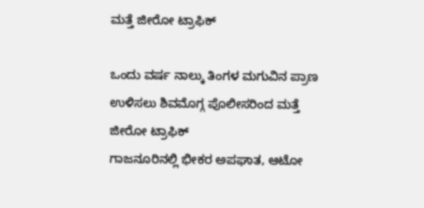ಮತ್ತೆ ಜೀರೋ ಟ್ರಾಫಿಕ್

ಒಂದು ವರ್ಷ ನಾಲ್ಕು ತಿಂಗಳ ಮಗುವಿನ ಪ್ರಾಣ ಉಳಿಸಲು ಶಿವಮೊಗ್ಗ ಪೊಲೀಸರಿಂದ ಮತ್ತೆ ಜೀರೋ ಟ್ರಾಫಿಕ್
ಗಾಜನೂರಿನಲ್ಲಿ ಭೀಕರ ಅಪಘಾತ, ಆಟೋ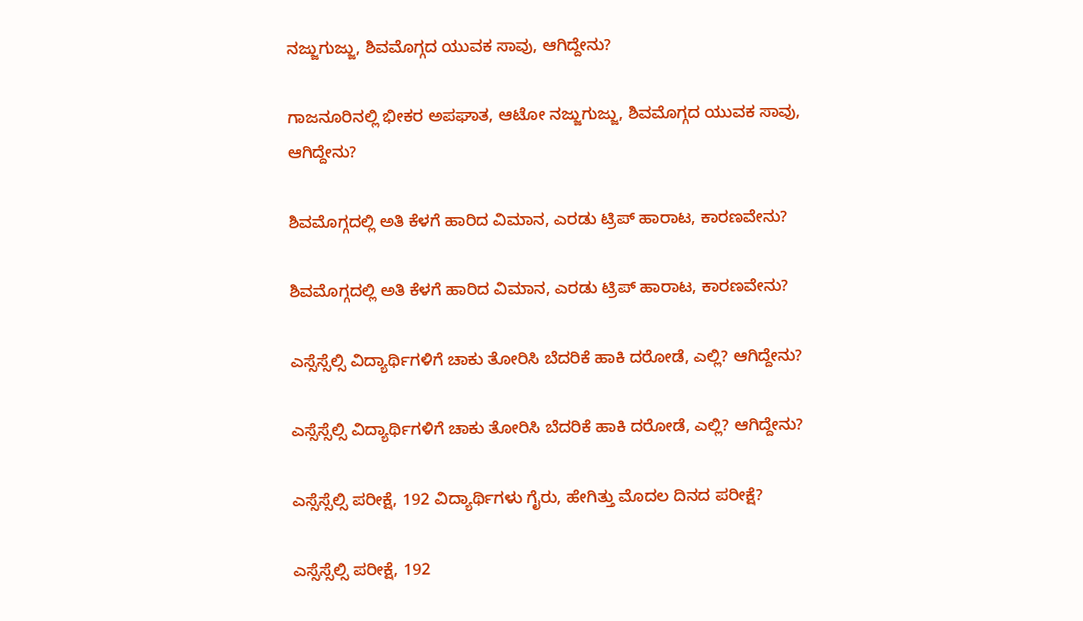ನಜ್ಜುಗುಜ್ಜು, ಶಿವಮೊಗ್ಗದ ಯುವಕ ಸಾವು, ಆಗಿದ್ದೇನು?

ಗಾಜನೂರಿನಲ್ಲಿ ಭೀಕರ ಅಪಘಾತ, ಆಟೋ ನಜ್ಜುಗುಜ್ಜು, ಶಿವಮೊಗ್ಗದ ಯುವಕ ಸಾವು, ಆಗಿದ್ದೇನು?

ಶಿವಮೊಗ್ಗದಲ್ಲಿ ಅತಿ ಕೆಳಗೆ ಹಾರಿದ ವಿಮಾನ, ಎರಡು ಟ್ರಿಪ್‌ ಹಾರಾಟ, ಕಾರಣವೇನು?

ಶಿವಮೊಗ್ಗದಲ್ಲಿ ಅತಿ ಕೆಳಗೆ ಹಾರಿದ ವಿಮಾನ, ಎರಡು ಟ್ರಿಪ್‌ ಹಾರಾಟ, ಕಾರಣವೇನು?

ಎಸ್ಸೆಸ್ಸೆಲ್ಸಿ ವಿದ್ಯಾರ್ಥಿಗಳಿಗೆ ಚಾಕು ತೋರಿಸಿ ಬೆದರಿಕೆ ಹಾಕಿ ದರೋಡೆ, ಎಲ್ಲಿ? ಆಗಿದ್ದೇನು?

ಎಸ್ಸೆಸ್ಸೆಲ್ಸಿ ವಿದ್ಯಾರ್ಥಿಗಳಿಗೆ ಚಾಕು ತೋರಿಸಿ ಬೆದರಿಕೆ ಹಾಕಿ ದರೋಡೆ, ಎಲ್ಲಿ? ಆಗಿದ್ದೇನು?

ಎಸ್ಸೆಸ್ಸೆಲ್ಸಿ ಪರೀಕ್ಷೆ, 192 ವಿದ್ಯಾರ್ಥಿಗಳು ಗೈರು, ಹೇಗಿತ್ತು ಮೊದಲ ದಿನದ ಪರೀಕ್ಷೆ?

ಎಸ್ಸೆಸ್ಸೆಲ್ಸಿ ಪರೀಕ್ಷೆ, 192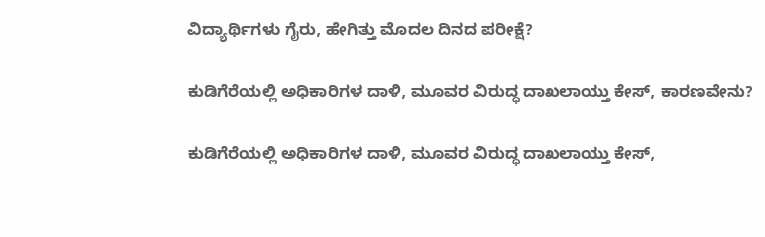ವಿದ್ಯಾರ್ಥಿಗಳು ಗೈರು, ಹೇಗಿತ್ತು ಮೊದಲ ದಿನದ ಪರೀಕ್ಷೆ?

ಕುಡಿಗೆರೆಯಲ್ಲಿ ಅಧಿಕಾರಿಗಳ ದಾಳಿ, ಮೂವರ ವಿರುದ್ಧ ದಾಖಲಾಯ್ತು ಕೇಸ್‌, ಕಾರಣವೇನು?

ಕುಡಿಗೆರೆಯಲ್ಲಿ ಅಧಿಕಾರಿಗಳ ದಾಳಿ, ಮೂವರ ವಿರುದ್ಧ ದಾಖಲಾಯ್ತು ಕೇಸ್‌,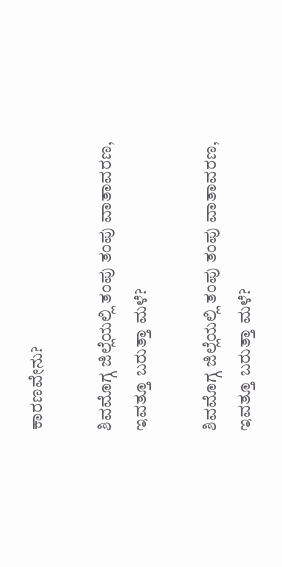ಕಾರಣವೇನು?

ಶಿವಮೊಗ್ಗ ಜಿಲ್ಲೆಯಲ್ಲಿ ತಂಪು ತಂಪು ವಾತಾವರಣ, ಇವತ್ತೂ ಬರುತ್ತಾ ಮಳೆ?

ಶಿವಮೊಗ್ಗ ಜಿಲ್ಲೆಯಲ್ಲಿ ತಂಪು ತಂಪು ವಾತಾವರಣ, ಇವತ್ತೂ ಬರುತ್ತಾ ಮಳೆ?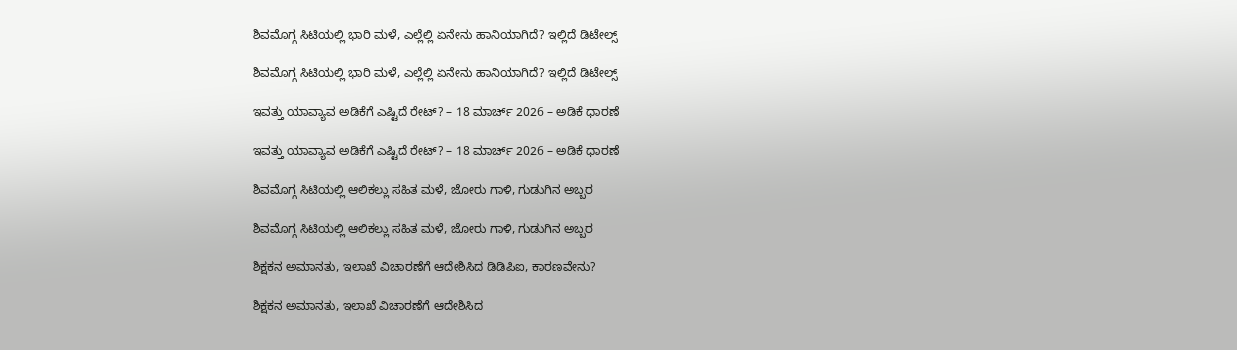ಶಿವಮೊಗ್ಗ ಸಿಟಿಯಲ್ಲಿ ಭಾರಿ ಮಳೆ, ಎಲ್ಲೆಲ್ಲಿ ಏನೇನು ಹಾನಿಯಾಗಿದೆ? ಇಲ್ಲಿದೆ ಡಿಟೇಲ್ಸ್‌

ಶಿವಮೊಗ್ಗ ಸಿಟಿಯಲ್ಲಿ ಭಾರಿ ಮಳೆ, ಎಲ್ಲೆಲ್ಲಿ ಏನೇನು ಹಾನಿಯಾಗಿದೆ? ಇಲ್ಲಿದೆ ಡಿಟೇಲ್ಸ್‌

ಇವತ್ತು ಯಾವ್ಯಾವ ಅಡಿಕೆಗೆ ಎಷ್ಟಿದೆ ರೇಟ್‌? – 18 ಮಾರ್ಚ್‌ 2026 – ಅಡಿಕೆ ಧಾರಣೆ

ಇವತ್ತು ಯಾವ್ಯಾವ ಅಡಿಕೆಗೆ ಎಷ್ಟಿದೆ ರೇಟ್‌? – 18 ಮಾರ್ಚ್‌ 2026 – ಅಡಿಕೆ ಧಾರಣೆ

ಶಿವಮೊಗ್ಗ ಸಿಟಿಯಲ್ಲಿ ಆಲಿಕಲ್ಲು ಸಹಿತ ಮಳೆ, ಜೋರು ಗಾಳಿ, ಗುಡುಗಿನ ಅಬ್ಬರ

ಶಿವಮೊಗ್ಗ ಸಿಟಿಯಲ್ಲಿ ಆಲಿಕಲ್ಲು ಸಹಿತ ಮಳೆ, ಜೋರು ಗಾಳಿ, ಗುಡುಗಿನ ಅಬ್ಬರ

ಶಿಕ್ಷಕನ ಅಮಾನತು, ಇಲಾಖೆ ವಿಚಾರಣೆಗೆ ಆದೇಶಿಸಿದ ಡಿಡಿಪಿಐ, ಕಾರಣವೇನು?

ಶಿಕ್ಷಕನ ಅಮಾನತು, ಇಲಾಖೆ ವಿಚಾರಣೆಗೆ ಆದೇಶಿಸಿದ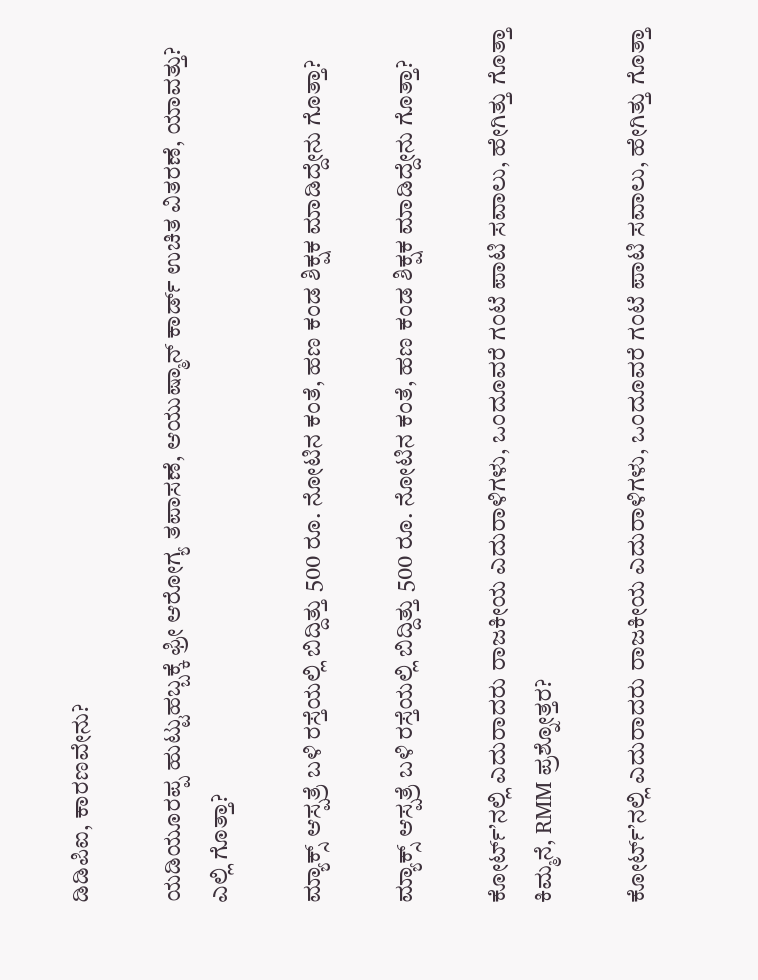ಡಿಡಿಪಿಐ, ಕಾರಣವೇನು?

ಯಡಿಯೂರಪ್ಪ ಹುಟ್ಟುಹಬ್ಬಕ್ಕೆ ಫ್ರೀ ಆರೋಗ್ಯ ತಪಾಸಣೆ, ಆಯುಷ್ಮಾನ್ ಕಾರ್ಡ್ ಉಚಿತ ವಿತರಣೆ, ಯಾವತ್ತು? ಎಲ್ಲಿ ಗೊತ್ತಾ?

ಮ್ಯಾಕ್ಸ್ ಆಸ್ಪತ್ರೆ ಬಳಿ ರಸ್ತೆಯಲ್ಲಿ ಬಿದ್ದಿತ್ತು 500 ರೂ. ನೋಟಿನ ಕಂತೆ, ಹಣ ಕಂಡ ಶಿಕ್ಷಕ ಮಾಡಿದ್ದೇನು ಗೊತ್ತಾ?

ಮ್ಯಾಕ್ಸ್ ಆಸ್ಪತ್ರೆ ಬಳಿ ರಸ್ತೆಯಲ್ಲಿ ಬಿದ್ದಿತ್ತು 500 ರೂ. ನೋಟಿನ ಕಂತೆ, ಹಣ ಕಂಡ ಶಿಕ್ಷಕ ಮಾಡಿದ್ದೇನು ಗೊತ್ತಾ?

ಕೋರ್ಟ್’ನಲ್ಲಿ ಎದುರಾದರು ರಾಜಕೀಯ ಎದುರಾಳಿಗಳು, ಒಂದೂವರೆ ಗಂಟೆ ಪಾಟಿ ಸವಾಲು, ಹೇಗಿತ್ತು ಗೊತ್ತಾ ಕಿಮ್ಮನೆ, RMM ಪ್ರಶ್ನೋತ್ತರ?

ಕೋರ್ಟ್’ನಲ್ಲಿ ಎದುರಾದರು ರಾಜಕೀಯ ಎದುರಾಳಿಗಳು, ಒಂದೂವರೆ ಗಂಟೆ ಪಾಟಿ ಸವಾಲು, ಹೇಗಿತ್ತು ಗೊತ್ತಾ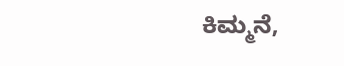ಕಿಮ್ಮನೆ,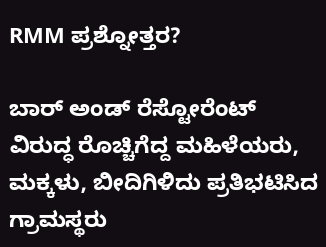RMM ಪ್ರಶ್ನೋತ್ತರ?

ಬಾರ್ ಅಂಡ್ ರೆಸ್ಟೋರೆಂಟ್ ವಿರುದ್ಧ ರೊಚ್ಚಿಗೆದ್ದ ಮಹಿಳೆಯರು, ಮಕ್ಕಳು, ಬೀದಿಗಿಳಿದು ಪ್ರತಿಭಟಿಸಿದ ಗ್ರಾಮಸ್ಥರು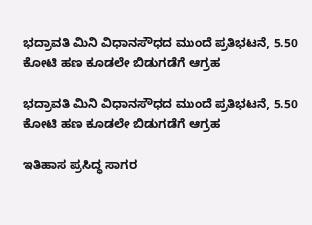ಭದ್ರಾವತಿ ಮಿನಿ ವಿಧಾನಸೌಧದ ಮುಂದೆ ಪ್ರತಿಭಟನೆ, 5.50 ಕೋಟಿ ಹಣ ಕೂಡಲೇ ಬಿಡುಗಡೆಗೆ ಆಗ್ರಹ

ಭದ್ರಾವತಿ ಮಿನಿ ವಿಧಾನಸೌಧದ ಮುಂದೆ ಪ್ರತಿಭಟನೆ, 5.50 ಕೋಟಿ ಹಣ ಕೂಡಲೇ ಬಿಡುಗಡೆಗೆ ಆಗ್ರಹ

ಇತಿಹಾಸ ಪ್ರಸಿದ್ಧ ಸಾಗರ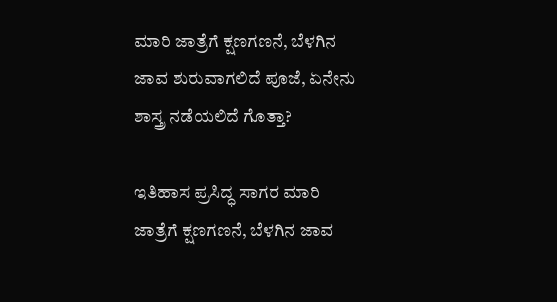ಮಾರಿ ಜಾತ್ರೆಗೆ ಕ್ಷಣಗಣನೆ, ಬೆಳಗಿನ ಜಾವ ಶುರುವಾಗಲಿದೆ ಪೂಜೆ, ಏನೇನು ಶಾಸ್ತ್ರ ನಡೆಯಲಿದೆ ಗೊತ್ತಾ?

ಇತಿಹಾಸ ಪ್ರಸಿದ್ಧ ಸಾಗರ ಮಾರಿ ಜಾತ್ರೆಗೆ ಕ್ಷಣಗಣನೆ, ಬೆಳಗಿನ ಜಾವ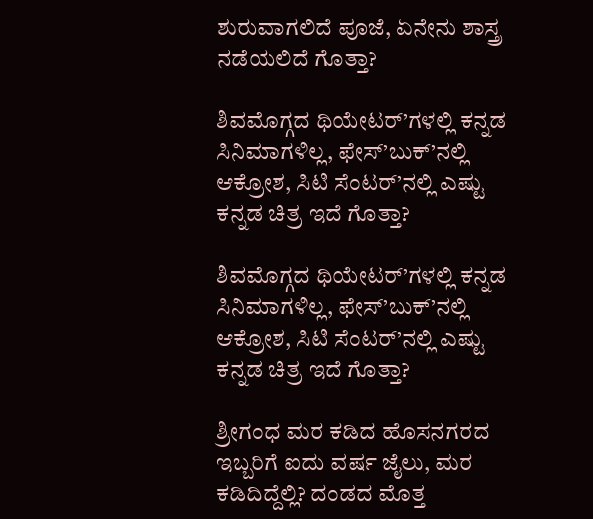ಶುರುವಾಗಲಿದೆ ಪೂಜೆ, ಏನೇನು ಶಾಸ್ತ್ರ ನಡೆಯಲಿದೆ ಗೊತ್ತಾ?

ಶಿವಮೊಗ್ಗದ ಥಿಯೇಟರ್’ಗಳಲ್ಲಿ ಕನ್ನಡ ಸಿನಿಮಾಗಳಿಲ್ಲ, ಫೇಸ್’ಬುಕ್’ನಲ್ಲಿ ಆಕ್ರೋಶ, ಸಿಟಿ ಸೆಂಟರ್’ನಲ್ಲಿ ಎಷ್ಟು ಕನ್ನಡ ಚಿತ್ರ ಇದೆ ಗೊತ್ತಾ?

ಶಿವಮೊಗ್ಗದ ಥಿಯೇಟರ್’ಗಳಲ್ಲಿ ಕನ್ನಡ ಸಿನಿಮಾಗಳಿಲ್ಲ, ಫೇಸ್’ಬುಕ್’ನಲ್ಲಿ ಆಕ್ರೋಶ, ಸಿಟಿ ಸೆಂಟರ್’ನಲ್ಲಿ ಎಷ್ಟು ಕನ್ನಡ ಚಿತ್ರ ಇದೆ ಗೊತ್ತಾ?

ಶ್ರೀಗಂಧ ಮರ ಕಡಿದ ಹೊಸನಗರದ ಇಬ್ಬರಿಗೆ ಐದು ವರ್ಷ ಜೈಲು, ಮರ ಕಡಿದಿದ್ದೆಲ್ಲಿ? ದಂಡದ ಮೊತ್ತ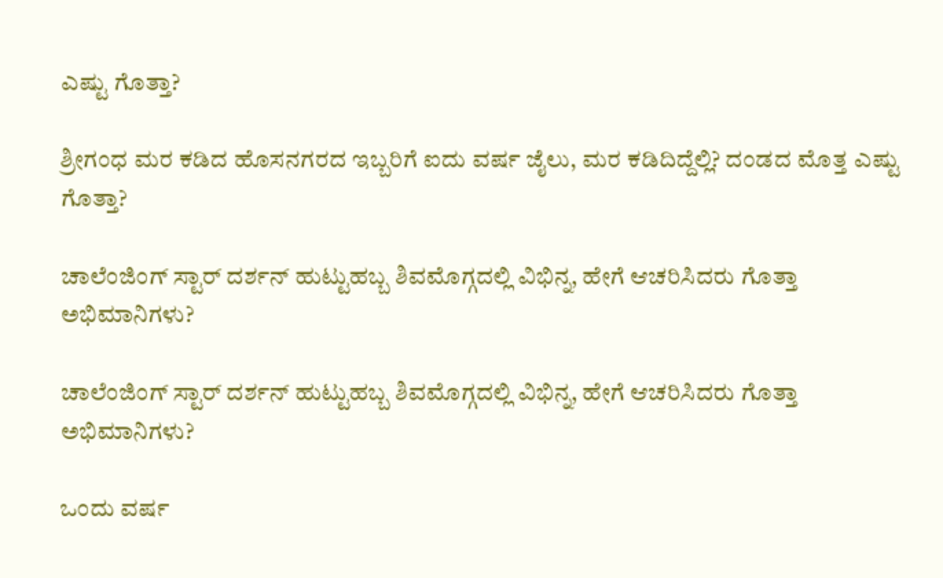ಎಷ್ಟು ಗೊತ್ತಾ?

ಶ್ರೀಗಂಧ ಮರ ಕಡಿದ ಹೊಸನಗರದ ಇಬ್ಬರಿಗೆ ಐದು ವರ್ಷ ಜೈಲು, ಮರ ಕಡಿದಿದ್ದೆಲ್ಲಿ? ದಂಡದ ಮೊತ್ತ ಎಷ್ಟು ಗೊತ್ತಾ?

ಚಾಲೆಂಜಿಂಗ್ ಸ್ಟಾರ್ ದರ್ಶನ್ ಹುಟ್ಟುಹಬ್ಬ ಶಿವಮೊಗ್ಗದಲ್ಲಿ ವಿಭಿನ್ನ, ಹೇಗೆ ಆಚರಿಸಿದರು ಗೊತ್ತಾ ಅಭಿಮಾನಿಗಳು?

ಚಾಲೆಂಜಿಂಗ್ ಸ್ಟಾರ್ ದರ್ಶನ್ ಹುಟ್ಟುಹಬ್ಬ ಶಿವಮೊಗ್ಗದಲ್ಲಿ ವಿಭಿನ್ನ, ಹೇಗೆ ಆಚರಿಸಿದರು ಗೊತ್ತಾ ಅಭಿಮಾನಿಗಳು?

ಒಂದು ವರ್ಷ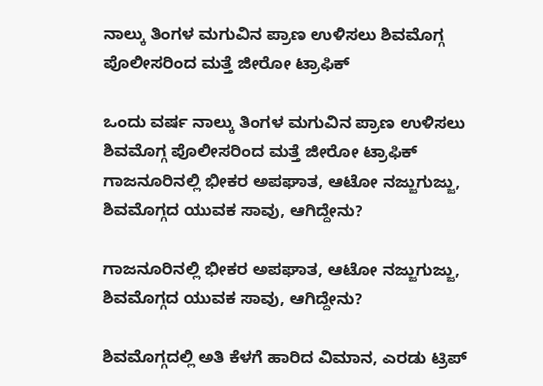ನಾಲ್ಕು ತಿಂಗಳ ಮಗುವಿನ ಪ್ರಾಣ ಉಳಿಸಲು ಶಿವಮೊಗ್ಗ ಪೊಲೀಸರಿಂದ ಮತ್ತೆ ಜೀರೋ ಟ್ರಾಫಿಕ್

ಒಂದು ವರ್ಷ ನಾಲ್ಕು ತಿಂಗಳ ಮಗುವಿನ ಪ್ರಾಣ ಉಳಿಸಲು ಶಿವಮೊಗ್ಗ ಪೊಲೀಸರಿಂದ ಮತ್ತೆ ಜೀರೋ ಟ್ರಾಫಿಕ್
ಗಾಜನೂರಿನಲ್ಲಿ ಭೀಕರ ಅಪಘಾತ, ಆಟೋ ನಜ್ಜುಗುಜ್ಜು, ಶಿವಮೊಗ್ಗದ ಯುವಕ ಸಾವು, ಆಗಿದ್ದೇನು?

ಗಾಜನೂರಿನಲ್ಲಿ ಭೀಕರ ಅಪಘಾತ, ಆಟೋ ನಜ್ಜುಗುಜ್ಜು, ಶಿವಮೊಗ್ಗದ ಯುವಕ ಸಾವು, ಆಗಿದ್ದೇನು?

ಶಿವಮೊಗ್ಗದಲ್ಲಿ ಅತಿ ಕೆಳಗೆ ಹಾರಿದ ವಿಮಾನ, ಎರಡು ಟ್ರಿಪ್‌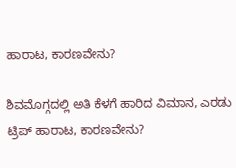ಹಾರಾಟ, ಕಾರಣವೇನು?

ಶಿವಮೊಗ್ಗದಲ್ಲಿ ಅತಿ ಕೆಳಗೆ ಹಾರಿದ ವಿಮಾನ, ಎರಡು ಟ್ರಿಪ್‌ ಹಾರಾಟ, ಕಾರಣವೇನು?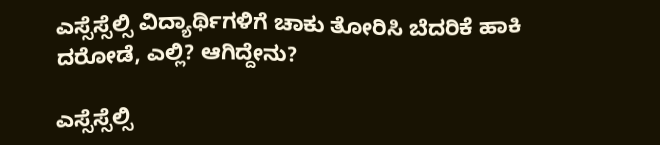ಎಸ್ಸೆಸ್ಸೆಲ್ಸಿ ವಿದ್ಯಾರ್ಥಿಗಳಿಗೆ ಚಾಕು ತೋರಿಸಿ ಬೆದರಿಕೆ ಹಾಕಿ ದರೋಡೆ, ಎಲ್ಲಿ? ಆಗಿದ್ದೇನು?

ಎಸ್ಸೆಸ್ಸೆಲ್ಸಿ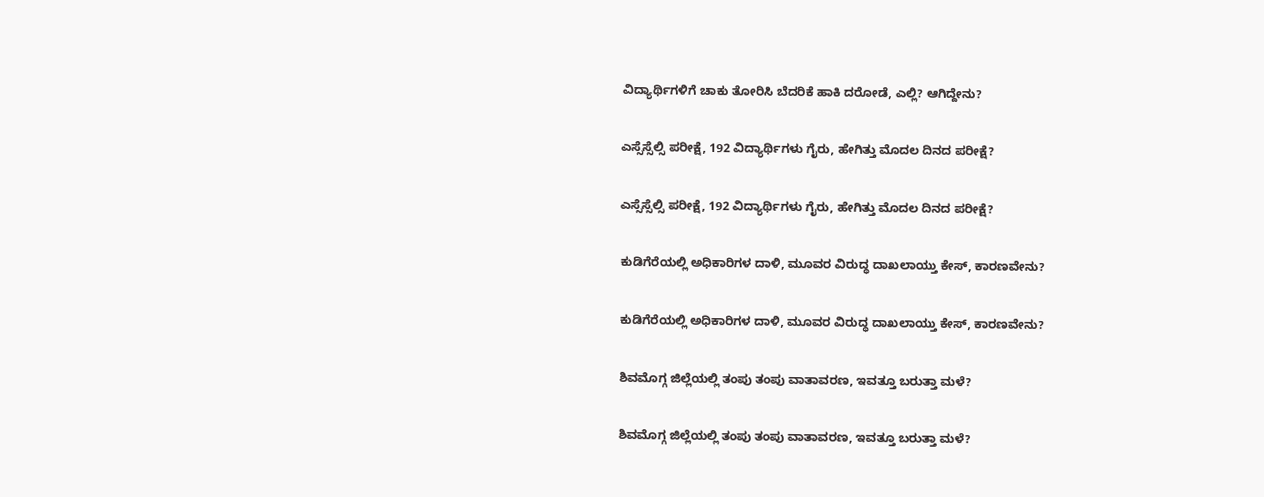ವಿದ್ಯಾರ್ಥಿಗಳಿಗೆ ಚಾಕು ತೋರಿಸಿ ಬೆದರಿಕೆ ಹಾಕಿ ದರೋಡೆ, ಎಲ್ಲಿ? ಆಗಿದ್ದೇನು?

ಎಸ್ಸೆಸ್ಸೆಲ್ಸಿ ಪರೀಕ್ಷೆ, 192 ವಿದ್ಯಾರ್ಥಿಗಳು ಗೈರು, ಹೇಗಿತ್ತು ಮೊದಲ ದಿನದ ಪರೀಕ್ಷೆ?

ಎಸ್ಸೆಸ್ಸೆಲ್ಸಿ ಪರೀಕ್ಷೆ, 192 ವಿದ್ಯಾರ್ಥಿಗಳು ಗೈರು, ಹೇಗಿತ್ತು ಮೊದಲ ದಿನದ ಪರೀಕ್ಷೆ?

ಕುಡಿಗೆರೆಯಲ್ಲಿ ಅಧಿಕಾರಿಗಳ ದಾಳಿ, ಮೂವರ ವಿರುದ್ಧ ದಾಖಲಾಯ್ತು ಕೇಸ್‌, ಕಾರಣವೇನು?

ಕುಡಿಗೆರೆಯಲ್ಲಿ ಅಧಿಕಾರಿಗಳ ದಾಳಿ, ಮೂವರ ವಿರುದ್ಧ ದಾಖಲಾಯ್ತು ಕೇಸ್‌, ಕಾರಣವೇನು?

ಶಿವಮೊಗ್ಗ ಜಿಲ್ಲೆಯಲ್ಲಿ ತಂಪು ತಂಪು ವಾತಾವರಣ, ಇವತ್ತೂ ಬರುತ್ತಾ ಮಳೆ?

ಶಿವಮೊಗ್ಗ ಜಿಲ್ಲೆಯಲ್ಲಿ ತಂಪು ತಂಪು ವಾತಾವರಣ, ಇವತ್ತೂ ಬರುತ್ತಾ ಮಳೆ?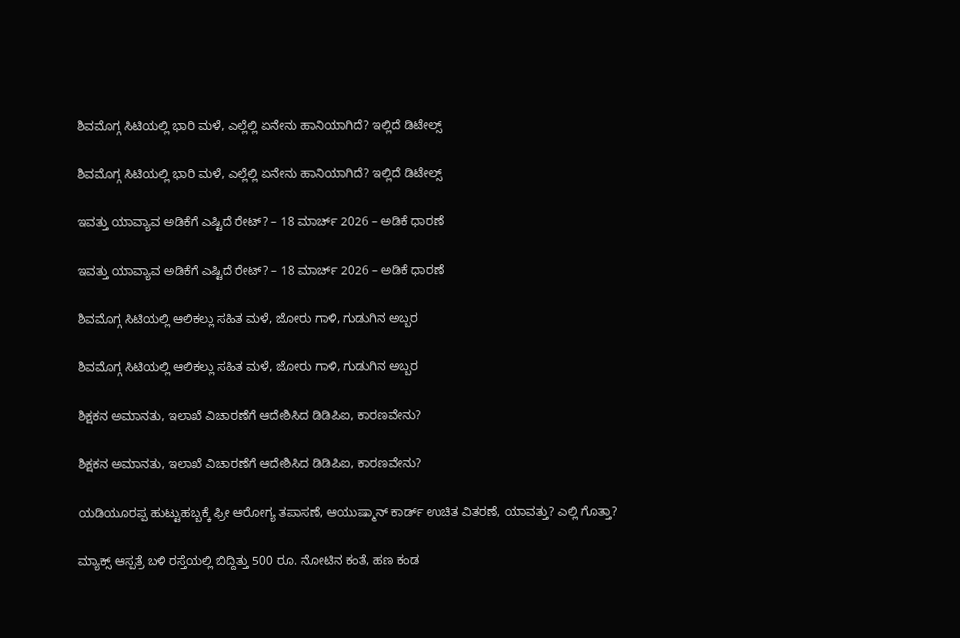ಶಿವಮೊಗ್ಗ ಸಿಟಿಯಲ್ಲಿ ಭಾರಿ ಮಳೆ, ಎಲ್ಲೆಲ್ಲಿ ಏನೇನು ಹಾನಿಯಾಗಿದೆ? ಇಲ್ಲಿದೆ ಡಿಟೇಲ್ಸ್‌

ಶಿವಮೊಗ್ಗ ಸಿಟಿಯಲ್ಲಿ ಭಾರಿ ಮಳೆ, ಎಲ್ಲೆಲ್ಲಿ ಏನೇನು ಹಾನಿಯಾಗಿದೆ? ಇಲ್ಲಿದೆ ಡಿಟೇಲ್ಸ್‌

ಇವತ್ತು ಯಾವ್ಯಾವ ಅಡಿಕೆಗೆ ಎಷ್ಟಿದೆ ರೇಟ್‌? – 18 ಮಾರ್ಚ್‌ 2026 – ಅಡಿಕೆ ಧಾರಣೆ

ಇವತ್ತು ಯಾವ್ಯಾವ ಅಡಿಕೆಗೆ ಎಷ್ಟಿದೆ ರೇಟ್‌? – 18 ಮಾರ್ಚ್‌ 2026 – ಅಡಿಕೆ ಧಾರಣೆ

ಶಿವಮೊಗ್ಗ ಸಿಟಿಯಲ್ಲಿ ಆಲಿಕಲ್ಲು ಸಹಿತ ಮಳೆ, ಜೋರು ಗಾಳಿ, ಗುಡುಗಿನ ಅಬ್ಬರ

ಶಿವಮೊಗ್ಗ ಸಿಟಿಯಲ್ಲಿ ಆಲಿಕಲ್ಲು ಸಹಿತ ಮಳೆ, ಜೋರು ಗಾಳಿ, ಗುಡುಗಿನ ಅಬ್ಬರ

ಶಿಕ್ಷಕನ ಅಮಾನತು, ಇಲಾಖೆ ವಿಚಾರಣೆಗೆ ಆದೇಶಿಸಿದ ಡಿಡಿಪಿಐ, ಕಾರಣವೇನು?

ಶಿಕ್ಷಕನ ಅಮಾನತು, ಇಲಾಖೆ ವಿಚಾರಣೆಗೆ ಆದೇಶಿಸಿದ ಡಿಡಿಪಿಐ, ಕಾರಣವೇನು?

ಯಡಿಯೂರಪ್ಪ ಹುಟ್ಟುಹಬ್ಬಕ್ಕೆ ಫ್ರೀ ಆರೋಗ್ಯ ತಪಾಸಣೆ, ಆಯುಷ್ಮಾನ್ ಕಾರ್ಡ್ ಉಚಿತ ವಿತರಣೆ, ಯಾವತ್ತು? ಎಲ್ಲಿ ಗೊತ್ತಾ?

ಮ್ಯಾಕ್ಸ್ ಆಸ್ಪತ್ರೆ ಬಳಿ ರಸ್ತೆಯಲ್ಲಿ ಬಿದ್ದಿತ್ತು 500 ರೂ. ನೋಟಿನ ಕಂತೆ, ಹಣ ಕಂಡ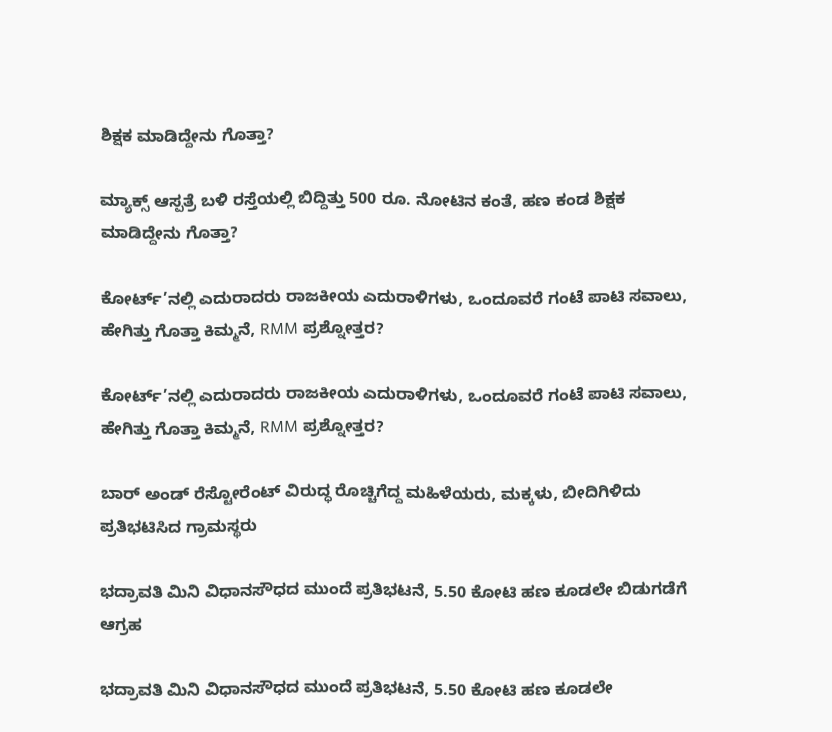ಶಿಕ್ಷಕ ಮಾಡಿದ್ದೇನು ಗೊತ್ತಾ?

ಮ್ಯಾಕ್ಸ್ ಆಸ್ಪತ್ರೆ ಬಳಿ ರಸ್ತೆಯಲ್ಲಿ ಬಿದ್ದಿತ್ತು 500 ರೂ. ನೋಟಿನ ಕಂತೆ, ಹಣ ಕಂಡ ಶಿಕ್ಷಕ ಮಾಡಿದ್ದೇನು ಗೊತ್ತಾ?

ಕೋರ್ಟ್’ನಲ್ಲಿ ಎದುರಾದರು ರಾಜಕೀಯ ಎದುರಾಳಿಗಳು, ಒಂದೂವರೆ ಗಂಟೆ ಪಾಟಿ ಸವಾಲು, ಹೇಗಿತ್ತು ಗೊತ್ತಾ ಕಿಮ್ಮನೆ, RMM ಪ್ರಶ್ನೋತ್ತರ?

ಕೋರ್ಟ್’ನಲ್ಲಿ ಎದುರಾದರು ರಾಜಕೀಯ ಎದುರಾಳಿಗಳು, ಒಂದೂವರೆ ಗಂಟೆ ಪಾಟಿ ಸವಾಲು, ಹೇಗಿತ್ತು ಗೊತ್ತಾ ಕಿಮ್ಮನೆ, RMM ಪ್ರಶ್ನೋತ್ತರ?

ಬಾರ್ ಅಂಡ್ ರೆಸ್ಟೋರೆಂಟ್ ವಿರುದ್ಧ ರೊಚ್ಚಿಗೆದ್ದ ಮಹಿಳೆಯರು, ಮಕ್ಕಳು, ಬೀದಿಗಿಳಿದು ಪ್ರತಿಭಟಿಸಿದ ಗ್ರಾಮಸ್ಥರು

ಭದ್ರಾವತಿ ಮಿನಿ ವಿಧಾನಸೌಧದ ಮುಂದೆ ಪ್ರತಿಭಟನೆ, 5.50 ಕೋಟಿ ಹಣ ಕೂಡಲೇ ಬಿಡುಗಡೆಗೆ ಆಗ್ರಹ

ಭದ್ರಾವತಿ ಮಿನಿ ವಿಧಾನಸೌಧದ ಮುಂದೆ ಪ್ರತಿಭಟನೆ, 5.50 ಕೋಟಿ ಹಣ ಕೂಡಲೇ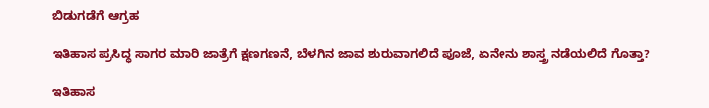ಬಿಡುಗಡೆಗೆ ಆಗ್ರಹ

ಇತಿಹಾಸ ಪ್ರಸಿದ್ಧ ಸಾಗರ ಮಾರಿ ಜಾತ್ರೆಗೆ ಕ್ಷಣಗಣನೆ, ಬೆಳಗಿನ ಜಾವ ಶುರುವಾಗಲಿದೆ ಪೂಜೆ, ಏನೇನು ಶಾಸ್ತ್ರ ನಡೆಯಲಿದೆ ಗೊತ್ತಾ?

ಇತಿಹಾಸ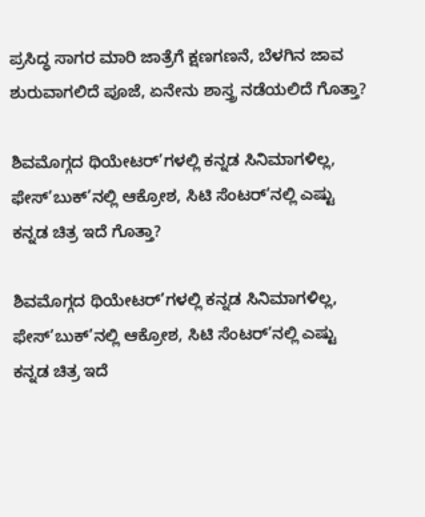ಪ್ರಸಿದ್ಧ ಸಾಗರ ಮಾರಿ ಜಾತ್ರೆಗೆ ಕ್ಷಣಗಣನೆ, ಬೆಳಗಿನ ಜಾವ ಶುರುವಾಗಲಿದೆ ಪೂಜೆ, ಏನೇನು ಶಾಸ್ತ್ರ ನಡೆಯಲಿದೆ ಗೊತ್ತಾ?

ಶಿವಮೊಗ್ಗದ ಥಿಯೇಟರ್’ಗಳಲ್ಲಿ ಕನ್ನಡ ಸಿನಿಮಾಗಳಿಲ್ಲ, ಫೇಸ್’ಬುಕ್’ನಲ್ಲಿ ಆಕ್ರೋಶ, ಸಿಟಿ ಸೆಂಟರ್’ನಲ್ಲಿ ಎಷ್ಟು ಕನ್ನಡ ಚಿತ್ರ ಇದೆ ಗೊತ್ತಾ?

ಶಿವಮೊಗ್ಗದ ಥಿಯೇಟರ್’ಗಳಲ್ಲಿ ಕನ್ನಡ ಸಿನಿಮಾಗಳಿಲ್ಲ, ಫೇಸ್’ಬುಕ್’ನಲ್ಲಿ ಆಕ್ರೋಶ, ಸಿಟಿ ಸೆಂಟರ್’ನಲ್ಲಿ ಎಷ್ಟು ಕನ್ನಡ ಚಿತ್ರ ಇದೆ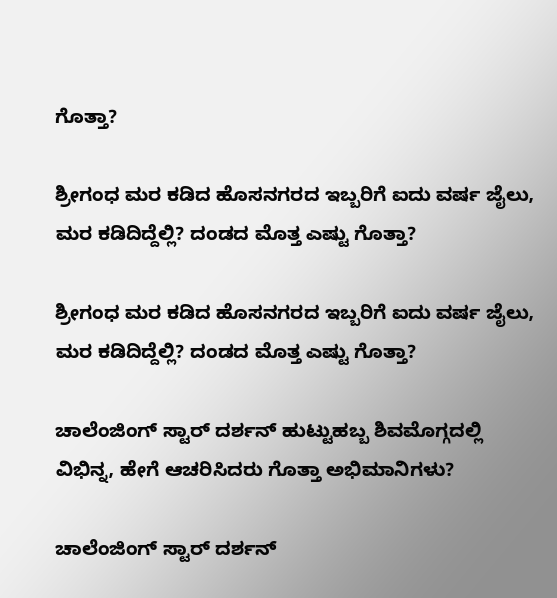ಗೊತ್ತಾ?

ಶ್ರೀಗಂಧ ಮರ ಕಡಿದ ಹೊಸನಗರದ ಇಬ್ಬರಿಗೆ ಐದು ವರ್ಷ ಜೈಲು, ಮರ ಕಡಿದಿದ್ದೆಲ್ಲಿ? ದಂಡದ ಮೊತ್ತ ಎಷ್ಟು ಗೊತ್ತಾ?

ಶ್ರೀಗಂಧ ಮರ ಕಡಿದ ಹೊಸನಗರದ ಇಬ್ಬರಿಗೆ ಐದು ವರ್ಷ ಜೈಲು, ಮರ ಕಡಿದಿದ್ದೆಲ್ಲಿ? ದಂಡದ ಮೊತ್ತ ಎಷ್ಟು ಗೊತ್ತಾ?

ಚಾಲೆಂಜಿಂಗ್ ಸ್ಟಾರ್ ದರ್ಶನ್ ಹುಟ್ಟುಹಬ್ಬ ಶಿವಮೊಗ್ಗದಲ್ಲಿ ವಿಭಿನ್ನ, ಹೇಗೆ ಆಚರಿಸಿದರು ಗೊತ್ತಾ ಅಭಿಮಾನಿಗಳು?

ಚಾಲೆಂಜಿಂಗ್ ಸ್ಟಾರ್ ದರ್ಶನ್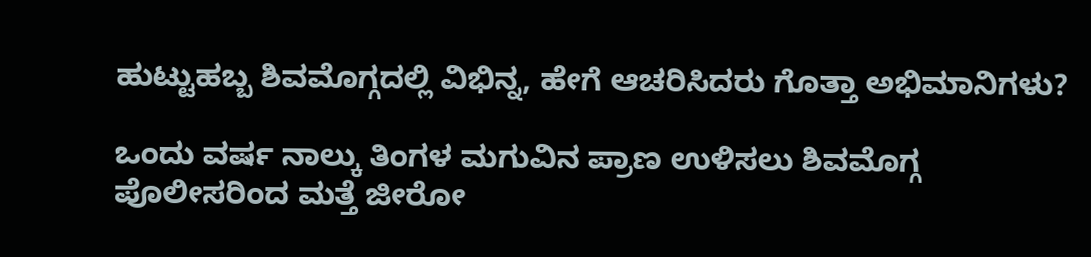ಹುಟ್ಟುಹಬ್ಬ ಶಿವಮೊಗ್ಗದಲ್ಲಿ ವಿಭಿನ್ನ, ಹೇಗೆ ಆಚರಿಸಿದರು ಗೊತ್ತಾ ಅಭಿಮಾನಿಗಳು?

ಒಂದು ವರ್ಷ ನಾಲ್ಕು ತಿಂಗಳ ಮಗುವಿನ ಪ್ರಾಣ ಉಳಿಸಲು ಶಿವಮೊಗ್ಗ ಪೊಲೀಸರಿಂದ ಮತ್ತೆ ಜೀರೋ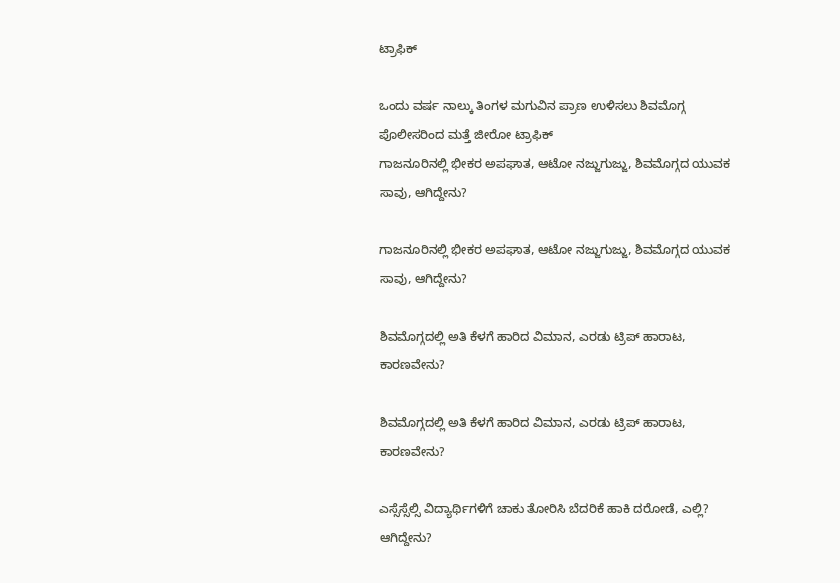ಟ್ರಾಫಿಕ್

ಒಂದು ವರ್ಷ ನಾಲ್ಕು ತಿಂಗಳ ಮಗುವಿನ ಪ್ರಾಣ ಉಳಿಸಲು ಶಿವಮೊಗ್ಗ ಪೊಲೀಸರಿಂದ ಮತ್ತೆ ಜೀರೋ ಟ್ರಾಫಿಕ್
ಗಾಜನೂರಿನಲ್ಲಿ ಭೀಕರ ಅಪಘಾತ, ಆಟೋ ನಜ್ಜುಗುಜ್ಜು, ಶಿವಮೊಗ್ಗದ ಯುವಕ ಸಾವು, ಆಗಿದ್ದೇನು?

ಗಾಜನೂರಿನಲ್ಲಿ ಭೀಕರ ಅಪಘಾತ, ಆಟೋ ನಜ್ಜುಗುಜ್ಜು, ಶಿವಮೊಗ್ಗದ ಯುವಕ ಸಾವು, ಆಗಿದ್ದೇನು?

ಶಿವಮೊಗ್ಗದಲ್ಲಿ ಅತಿ ಕೆಳಗೆ ಹಾರಿದ ವಿಮಾನ, ಎರಡು ಟ್ರಿಪ್‌ ಹಾರಾಟ, ಕಾರಣವೇನು?

ಶಿವಮೊಗ್ಗದಲ್ಲಿ ಅತಿ ಕೆಳಗೆ ಹಾರಿದ ವಿಮಾನ, ಎರಡು ಟ್ರಿಪ್‌ ಹಾರಾಟ, ಕಾರಣವೇನು?

ಎಸ್ಸೆಸ್ಸೆಲ್ಸಿ ವಿದ್ಯಾರ್ಥಿಗಳಿಗೆ ಚಾಕು ತೋರಿಸಿ ಬೆದರಿಕೆ ಹಾಕಿ ದರೋಡೆ, ಎಲ್ಲಿ? ಆಗಿದ್ದೇನು?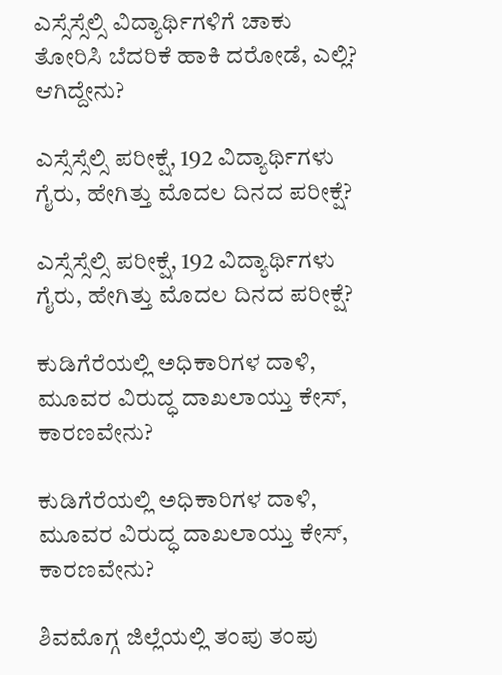ಎಸ್ಸೆಸ್ಸೆಲ್ಸಿ ವಿದ್ಯಾರ್ಥಿಗಳಿಗೆ ಚಾಕು ತೋರಿಸಿ ಬೆದರಿಕೆ ಹಾಕಿ ದರೋಡೆ, ಎಲ್ಲಿ? ಆಗಿದ್ದೇನು?

ಎಸ್ಸೆಸ್ಸೆಲ್ಸಿ ಪರೀಕ್ಷೆ, 192 ವಿದ್ಯಾರ್ಥಿಗಳು ಗೈರು, ಹೇಗಿತ್ತು ಮೊದಲ ದಿನದ ಪರೀಕ್ಷೆ?

ಎಸ್ಸೆಸ್ಸೆಲ್ಸಿ ಪರೀಕ್ಷೆ, 192 ವಿದ್ಯಾರ್ಥಿಗಳು ಗೈರು, ಹೇಗಿತ್ತು ಮೊದಲ ದಿನದ ಪರೀಕ್ಷೆ?

ಕುಡಿಗೆರೆಯಲ್ಲಿ ಅಧಿಕಾರಿಗಳ ದಾಳಿ, ಮೂವರ ವಿರುದ್ಧ ದಾಖಲಾಯ್ತು ಕೇಸ್‌, ಕಾರಣವೇನು?

ಕುಡಿಗೆರೆಯಲ್ಲಿ ಅಧಿಕಾರಿಗಳ ದಾಳಿ, ಮೂವರ ವಿರುದ್ಧ ದಾಖಲಾಯ್ತು ಕೇಸ್‌, ಕಾರಣವೇನು?

ಶಿವಮೊಗ್ಗ ಜಿಲ್ಲೆಯಲ್ಲಿ ತಂಪು ತಂಪು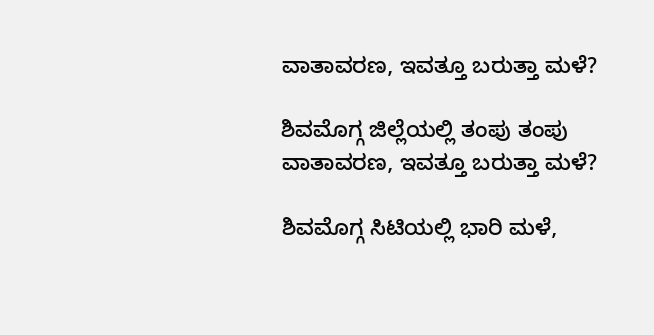ವಾತಾವರಣ, ಇವತ್ತೂ ಬರುತ್ತಾ ಮಳೆ?

ಶಿವಮೊಗ್ಗ ಜಿಲ್ಲೆಯಲ್ಲಿ ತಂಪು ತಂಪು ವಾತಾವರಣ, ಇವತ್ತೂ ಬರುತ್ತಾ ಮಳೆ?

ಶಿವಮೊಗ್ಗ ಸಿಟಿಯಲ್ಲಿ ಭಾರಿ ಮಳೆ,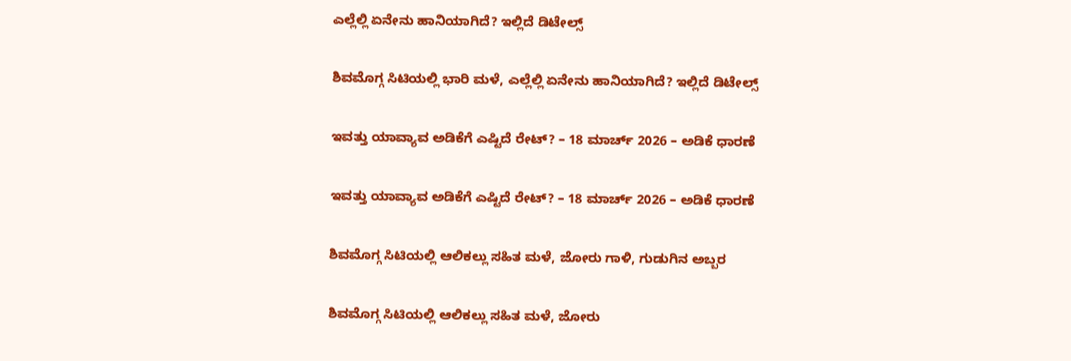ಎಲ್ಲೆಲ್ಲಿ ಏನೇನು ಹಾನಿಯಾಗಿದೆ? ಇಲ್ಲಿದೆ ಡಿಟೇಲ್ಸ್‌

ಶಿವಮೊಗ್ಗ ಸಿಟಿಯಲ್ಲಿ ಭಾರಿ ಮಳೆ, ಎಲ್ಲೆಲ್ಲಿ ಏನೇನು ಹಾನಿಯಾಗಿದೆ? ಇಲ್ಲಿದೆ ಡಿಟೇಲ್ಸ್‌

ಇವತ್ತು ಯಾವ್ಯಾವ ಅಡಿಕೆಗೆ ಎಷ್ಟಿದೆ ರೇಟ್‌? – 18 ಮಾರ್ಚ್‌ 2026 – ಅಡಿಕೆ ಧಾರಣೆ

ಇವತ್ತು ಯಾವ್ಯಾವ ಅಡಿಕೆಗೆ ಎಷ್ಟಿದೆ ರೇಟ್‌? – 18 ಮಾರ್ಚ್‌ 2026 – ಅಡಿಕೆ ಧಾರಣೆ

ಶಿವಮೊಗ್ಗ ಸಿಟಿಯಲ್ಲಿ ಆಲಿಕಲ್ಲು ಸಹಿತ ಮಳೆ, ಜೋರು ಗಾಳಿ, ಗುಡುಗಿನ ಅಬ್ಬರ

ಶಿವಮೊಗ್ಗ ಸಿಟಿಯಲ್ಲಿ ಆಲಿಕಲ್ಲು ಸಹಿತ ಮಳೆ, ಜೋರು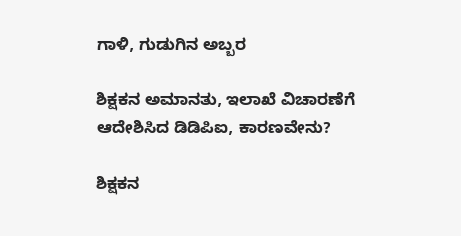ಗಾಳಿ, ಗುಡುಗಿನ ಅಬ್ಬರ

ಶಿಕ್ಷಕನ ಅಮಾನತು, ಇಲಾಖೆ ವಿಚಾರಣೆಗೆ ಆದೇಶಿಸಿದ ಡಿಡಿಪಿಐ, ಕಾರಣವೇನು?

ಶಿಕ್ಷಕನ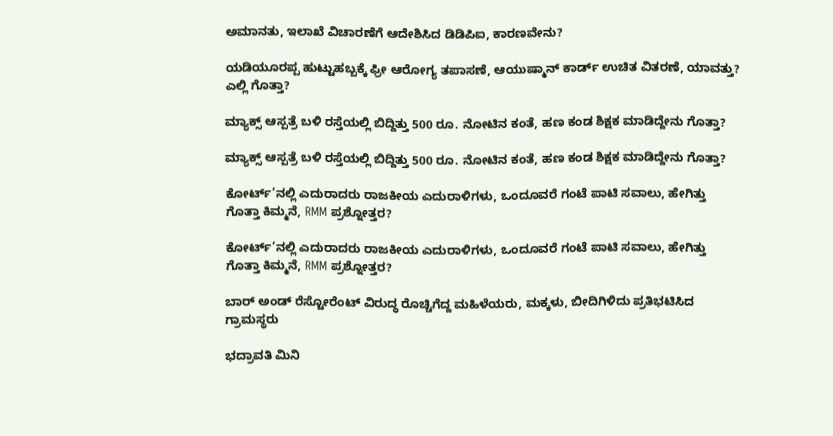ಅಮಾನತು, ಇಲಾಖೆ ವಿಚಾರಣೆಗೆ ಆದೇಶಿಸಿದ ಡಿಡಿಪಿಐ, ಕಾರಣವೇನು?

ಯಡಿಯೂರಪ್ಪ ಹುಟ್ಟುಹಬ್ಬಕ್ಕೆ ಫ್ರೀ ಆರೋಗ್ಯ ತಪಾಸಣೆ, ಆಯುಷ್ಮಾನ್ ಕಾರ್ಡ್ ಉಚಿತ ವಿತರಣೆ, ಯಾವತ್ತು? ಎಲ್ಲಿ ಗೊತ್ತಾ?

ಮ್ಯಾಕ್ಸ್ ಆಸ್ಪತ್ರೆ ಬಳಿ ರಸ್ತೆಯಲ್ಲಿ ಬಿದ್ದಿತ್ತು 500 ರೂ. ನೋಟಿನ ಕಂತೆ, ಹಣ ಕಂಡ ಶಿಕ್ಷಕ ಮಾಡಿದ್ದೇನು ಗೊತ್ತಾ?

ಮ್ಯಾಕ್ಸ್ ಆಸ್ಪತ್ರೆ ಬಳಿ ರಸ್ತೆಯಲ್ಲಿ ಬಿದ್ದಿತ್ತು 500 ರೂ. ನೋಟಿನ ಕಂತೆ, ಹಣ ಕಂಡ ಶಿಕ್ಷಕ ಮಾಡಿದ್ದೇನು ಗೊತ್ತಾ?

ಕೋರ್ಟ್’ನಲ್ಲಿ ಎದುರಾದರು ರಾಜಕೀಯ ಎದುರಾಳಿಗಳು, ಒಂದೂವರೆ ಗಂಟೆ ಪಾಟಿ ಸವಾಲು, ಹೇಗಿತ್ತು ಗೊತ್ತಾ ಕಿಮ್ಮನೆ, RMM ಪ್ರಶ್ನೋತ್ತರ?

ಕೋರ್ಟ್’ನಲ್ಲಿ ಎದುರಾದರು ರಾಜಕೀಯ ಎದುರಾಳಿಗಳು, ಒಂದೂವರೆ ಗಂಟೆ ಪಾಟಿ ಸವಾಲು, ಹೇಗಿತ್ತು ಗೊತ್ತಾ ಕಿಮ್ಮನೆ, RMM ಪ್ರಶ್ನೋತ್ತರ?

ಬಾರ್ ಅಂಡ್ ರೆಸ್ಟೋರೆಂಟ್ ವಿರುದ್ಧ ರೊಚ್ಚಿಗೆದ್ದ ಮಹಿಳೆಯರು, ಮಕ್ಕಳು, ಬೀದಿಗಿಳಿದು ಪ್ರತಿಭಟಿಸಿದ ಗ್ರಾಮಸ್ಥರು

ಭದ್ರಾವತಿ ಮಿನಿ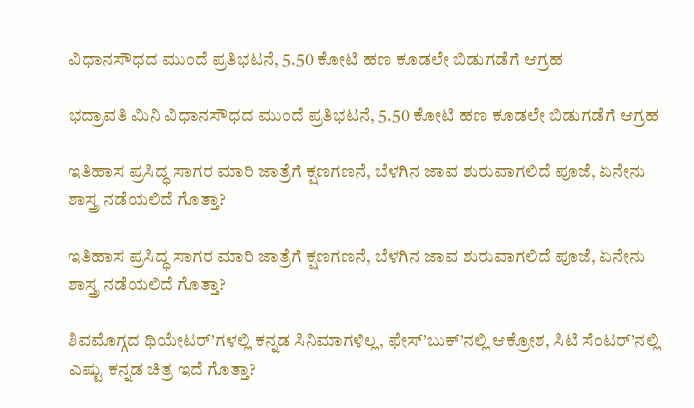ವಿಧಾನಸೌಧದ ಮುಂದೆ ಪ್ರತಿಭಟನೆ, 5.50 ಕೋಟಿ ಹಣ ಕೂಡಲೇ ಬಿಡುಗಡೆಗೆ ಆಗ್ರಹ

ಭದ್ರಾವತಿ ಮಿನಿ ವಿಧಾನಸೌಧದ ಮುಂದೆ ಪ್ರತಿಭಟನೆ, 5.50 ಕೋಟಿ ಹಣ ಕೂಡಲೇ ಬಿಡುಗಡೆಗೆ ಆಗ್ರಹ

ಇತಿಹಾಸ ಪ್ರಸಿದ್ಧ ಸಾಗರ ಮಾರಿ ಜಾತ್ರೆಗೆ ಕ್ಷಣಗಣನೆ, ಬೆಳಗಿನ ಜಾವ ಶುರುವಾಗಲಿದೆ ಪೂಜೆ, ಏನೇನು ಶಾಸ್ತ್ರ ನಡೆಯಲಿದೆ ಗೊತ್ತಾ?

ಇತಿಹಾಸ ಪ್ರಸಿದ್ಧ ಸಾಗರ ಮಾರಿ ಜಾತ್ರೆಗೆ ಕ್ಷಣಗಣನೆ, ಬೆಳಗಿನ ಜಾವ ಶುರುವಾಗಲಿದೆ ಪೂಜೆ, ಏನೇನು ಶಾಸ್ತ್ರ ನಡೆಯಲಿದೆ ಗೊತ್ತಾ?

ಶಿವಮೊಗ್ಗದ ಥಿಯೇಟರ್’ಗಳಲ್ಲಿ ಕನ್ನಡ ಸಿನಿಮಾಗಳಿಲ್ಲ, ಫೇಸ್’ಬುಕ್’ನಲ್ಲಿ ಆಕ್ರೋಶ, ಸಿಟಿ ಸೆಂಟರ್’ನಲ್ಲಿ ಎಷ್ಟು ಕನ್ನಡ ಚಿತ್ರ ಇದೆ ಗೊತ್ತಾ?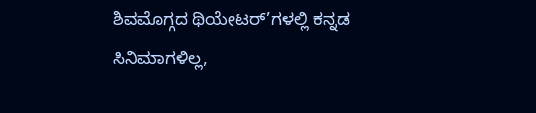ಶಿವಮೊಗ್ಗದ ಥಿಯೇಟರ್’ಗಳಲ್ಲಿ ಕನ್ನಡ ಸಿನಿಮಾಗಳಿಲ್ಲ,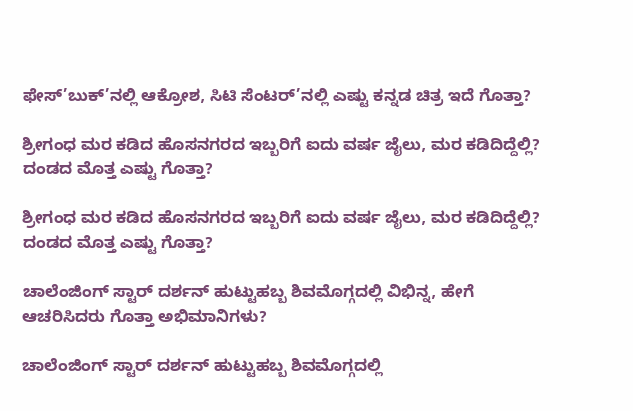ಫೇಸ್’ಬುಕ್’ನಲ್ಲಿ ಆಕ್ರೋಶ, ಸಿಟಿ ಸೆಂಟರ್’ನಲ್ಲಿ ಎಷ್ಟು ಕನ್ನಡ ಚಿತ್ರ ಇದೆ ಗೊತ್ತಾ?

ಶ್ರೀಗಂಧ ಮರ ಕಡಿದ ಹೊಸನಗರದ ಇಬ್ಬರಿಗೆ ಐದು ವರ್ಷ ಜೈಲು, ಮರ ಕಡಿದಿದ್ದೆಲ್ಲಿ? ದಂಡದ ಮೊತ್ತ ಎಷ್ಟು ಗೊತ್ತಾ?

ಶ್ರೀಗಂಧ ಮರ ಕಡಿದ ಹೊಸನಗರದ ಇಬ್ಬರಿಗೆ ಐದು ವರ್ಷ ಜೈಲು, ಮರ ಕಡಿದಿದ್ದೆಲ್ಲಿ? ದಂಡದ ಮೊತ್ತ ಎಷ್ಟು ಗೊತ್ತಾ?

ಚಾಲೆಂಜಿಂಗ್ ಸ್ಟಾರ್ ದರ್ಶನ್ ಹುಟ್ಟುಹಬ್ಬ ಶಿವಮೊಗ್ಗದಲ್ಲಿ ವಿಭಿನ್ನ, ಹೇಗೆ ಆಚರಿಸಿದರು ಗೊತ್ತಾ ಅಭಿಮಾನಿಗಳು?

ಚಾಲೆಂಜಿಂಗ್ ಸ್ಟಾರ್ ದರ್ಶನ್ ಹುಟ್ಟುಹಬ್ಬ ಶಿವಮೊಗ್ಗದಲ್ಲಿ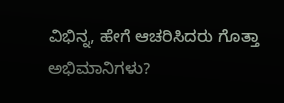ವಿಭಿನ್ನ, ಹೇಗೆ ಆಚರಿಸಿದರು ಗೊತ್ತಾ ಅಭಿಮಾನಿಗಳು?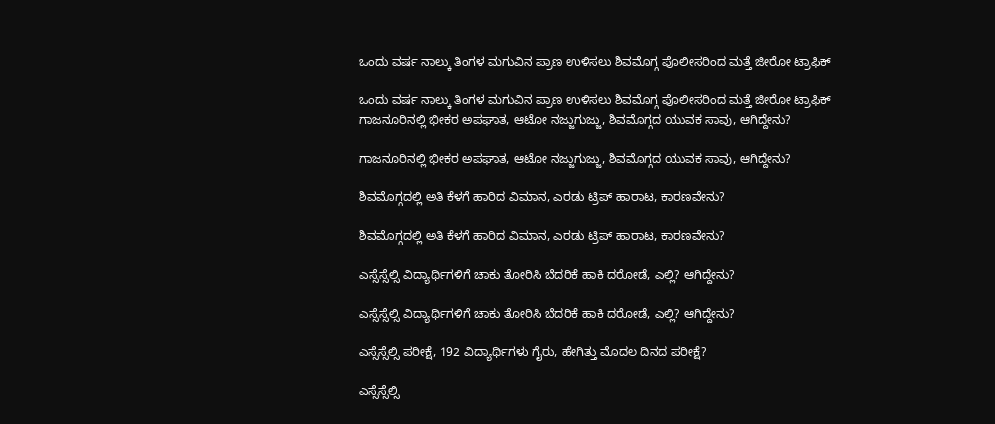ಒಂದು ವರ್ಷ ನಾಲ್ಕು ತಿಂಗಳ ಮಗುವಿನ ಪ್ರಾಣ ಉಳಿಸಲು ಶಿವಮೊಗ್ಗ ಪೊಲೀಸರಿಂದ ಮತ್ತೆ ಜೀರೋ ಟ್ರಾಫಿಕ್

ಒಂದು ವರ್ಷ ನಾಲ್ಕು ತಿಂಗಳ ಮಗುವಿನ ಪ್ರಾಣ ಉಳಿಸಲು ಶಿವಮೊಗ್ಗ ಪೊಲೀಸರಿಂದ ಮತ್ತೆ ಜೀರೋ ಟ್ರಾಫಿಕ್
ಗಾಜನೂರಿನಲ್ಲಿ ಭೀಕರ ಅಪಘಾತ, ಆಟೋ ನಜ್ಜುಗುಜ್ಜು, ಶಿವಮೊಗ್ಗದ ಯುವಕ ಸಾವು, ಆಗಿದ್ದೇನು?

ಗಾಜನೂರಿನಲ್ಲಿ ಭೀಕರ ಅಪಘಾತ, ಆಟೋ ನಜ್ಜುಗುಜ್ಜು, ಶಿವಮೊಗ್ಗದ ಯುವಕ ಸಾವು, ಆಗಿದ್ದೇನು?

ಶಿವಮೊಗ್ಗದಲ್ಲಿ ಅತಿ ಕೆಳಗೆ ಹಾರಿದ ವಿಮಾನ, ಎರಡು ಟ್ರಿಪ್‌ ಹಾರಾಟ, ಕಾರಣವೇನು?

ಶಿವಮೊಗ್ಗದಲ್ಲಿ ಅತಿ ಕೆಳಗೆ ಹಾರಿದ ವಿಮಾನ, ಎರಡು ಟ್ರಿಪ್‌ ಹಾರಾಟ, ಕಾರಣವೇನು?

ಎಸ್ಸೆಸ್ಸೆಲ್ಸಿ ವಿದ್ಯಾರ್ಥಿಗಳಿಗೆ ಚಾಕು ತೋರಿಸಿ ಬೆದರಿಕೆ ಹಾಕಿ ದರೋಡೆ, ಎಲ್ಲಿ? ಆಗಿದ್ದೇನು?

ಎಸ್ಸೆಸ್ಸೆಲ್ಸಿ ವಿದ್ಯಾರ್ಥಿಗಳಿಗೆ ಚಾಕು ತೋರಿಸಿ ಬೆದರಿಕೆ ಹಾಕಿ ದರೋಡೆ, ಎಲ್ಲಿ? ಆಗಿದ್ದೇನು?

ಎಸ್ಸೆಸ್ಸೆಲ್ಸಿ ಪರೀಕ್ಷೆ, 192 ವಿದ್ಯಾರ್ಥಿಗಳು ಗೈರು, ಹೇಗಿತ್ತು ಮೊದಲ ದಿನದ ಪರೀಕ್ಷೆ?

ಎಸ್ಸೆಸ್ಸೆಲ್ಸಿ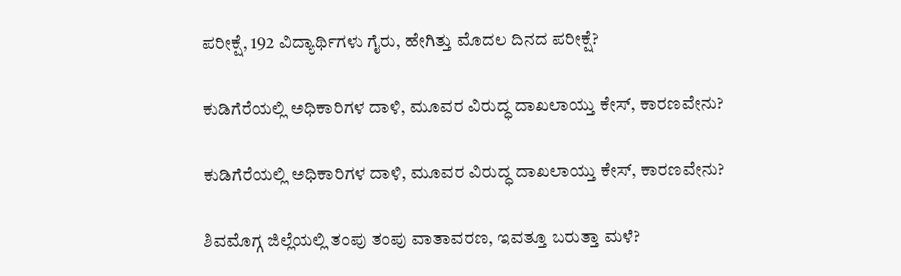ಪರೀಕ್ಷೆ, 192 ವಿದ್ಯಾರ್ಥಿಗಳು ಗೈರು, ಹೇಗಿತ್ತು ಮೊದಲ ದಿನದ ಪರೀಕ್ಷೆ?

ಕುಡಿಗೆರೆಯಲ್ಲಿ ಅಧಿಕಾರಿಗಳ ದಾಳಿ, ಮೂವರ ವಿರುದ್ಧ ದಾಖಲಾಯ್ತು ಕೇಸ್‌, ಕಾರಣವೇನು?

ಕುಡಿಗೆರೆಯಲ್ಲಿ ಅಧಿಕಾರಿಗಳ ದಾಳಿ, ಮೂವರ ವಿರುದ್ಧ ದಾಖಲಾಯ್ತು ಕೇಸ್‌, ಕಾರಣವೇನು?

ಶಿವಮೊಗ್ಗ ಜಿಲ್ಲೆಯಲ್ಲಿ ತಂಪು ತಂಪು ವಾತಾವರಣ, ಇವತ್ತೂ ಬರುತ್ತಾ ಮಳೆ?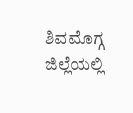ಶಿವಮೊಗ್ಗ ಜಿಲ್ಲೆಯಲ್ಲಿ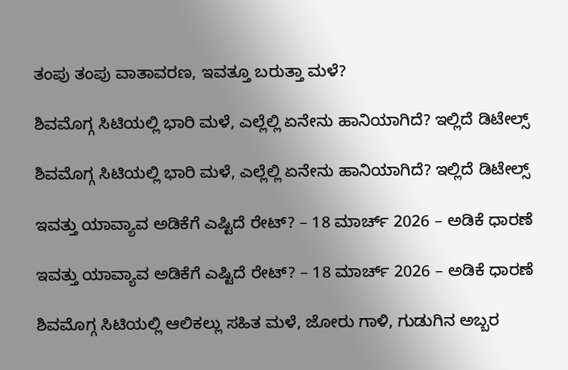ತಂಪು ತಂಪು ವಾತಾವರಣ, ಇವತ್ತೂ ಬರುತ್ತಾ ಮಳೆ?

ಶಿವಮೊಗ್ಗ ಸಿಟಿಯಲ್ಲಿ ಭಾರಿ ಮಳೆ, ಎಲ್ಲೆಲ್ಲಿ ಏನೇನು ಹಾನಿಯಾಗಿದೆ? ಇಲ್ಲಿದೆ ಡಿಟೇಲ್ಸ್‌

ಶಿವಮೊಗ್ಗ ಸಿಟಿಯಲ್ಲಿ ಭಾರಿ ಮಳೆ, ಎಲ್ಲೆಲ್ಲಿ ಏನೇನು ಹಾನಿಯಾಗಿದೆ? ಇಲ್ಲಿದೆ ಡಿಟೇಲ್ಸ್‌

ಇವತ್ತು ಯಾವ್ಯಾವ ಅಡಿಕೆಗೆ ಎಷ್ಟಿದೆ ರೇಟ್‌? – 18 ಮಾರ್ಚ್‌ 2026 – ಅಡಿಕೆ ಧಾರಣೆ

ಇವತ್ತು ಯಾವ್ಯಾವ ಅಡಿಕೆಗೆ ಎಷ್ಟಿದೆ ರೇಟ್‌? – 18 ಮಾರ್ಚ್‌ 2026 – ಅಡಿಕೆ ಧಾರಣೆ

ಶಿವಮೊಗ್ಗ ಸಿಟಿಯಲ್ಲಿ ಆಲಿಕಲ್ಲು ಸಹಿತ ಮಳೆ, ಜೋರು ಗಾಳಿ, ಗುಡುಗಿನ ಅಬ್ಬರ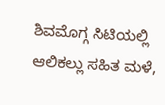ಶಿವಮೊಗ್ಗ ಸಿಟಿಯಲ್ಲಿ ಆಲಿಕಲ್ಲು ಸಹಿತ ಮಳೆ,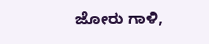ಜೋರು ಗಾಳಿ,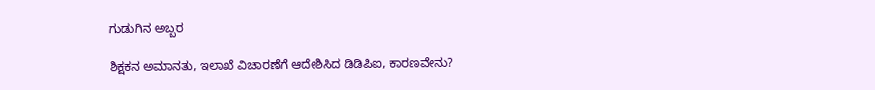ಗುಡುಗಿನ ಅಬ್ಬರ

ಶಿಕ್ಷಕನ ಅಮಾನತು, ಇಲಾಖೆ ವಿಚಾರಣೆಗೆ ಆದೇಶಿಸಿದ ಡಿಡಿಪಿಐ, ಕಾರಣವೇನು?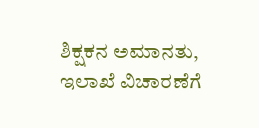ಶಿಕ್ಷಕನ ಅಮಾನತು, ಇಲಾಖೆ ವಿಚಾರಣೆಗೆ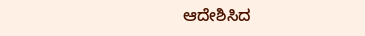ಆದೇಶಿಸಿದ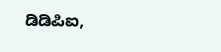ಡಿಡಿಪಿಐ,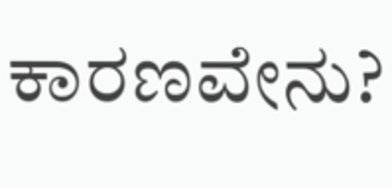ಕಾರಣವೇನು?